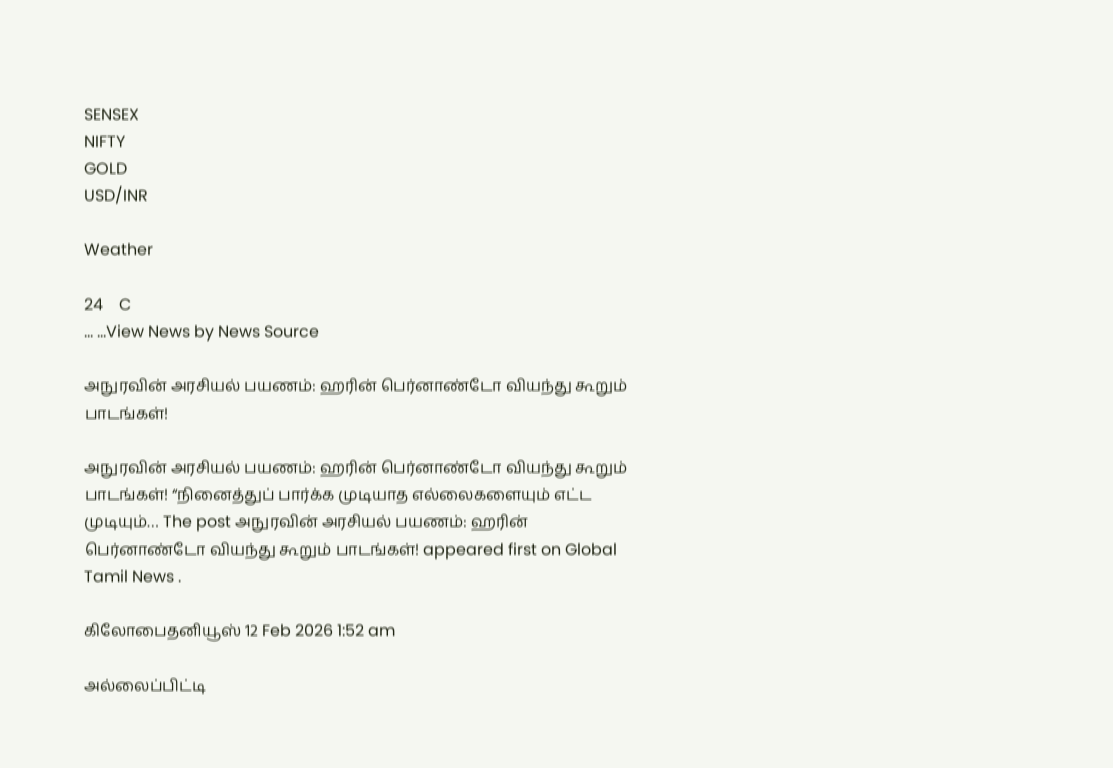SENSEX
NIFTY
GOLD
USD/INR

Weather

24    C
... ...View News by News Source

அநுரவின் அரசியல் பயணம்: ஹரின் பெர்னாண்டோ வியந்து கூறும் பாடங்கள்!

அநுரவின் அரசியல் பயணம்: ஹரின் பெர்னாண்டோ வியந்து கூறும் பாடங்கள்! “நினைத்துப் பார்க்க முடியாத எல்லைகளையும் எட்ட முடியும்… The post அநுரவின் அரசியல் பயணம்: ஹரின் பெர்னாண்டோ வியந்து கூறும் பாடங்கள்! appeared first on Global Tamil News .

கிலோபைதனியூஸ் 12 Feb 2026 1:52 am

அல்லைப்பிட்டி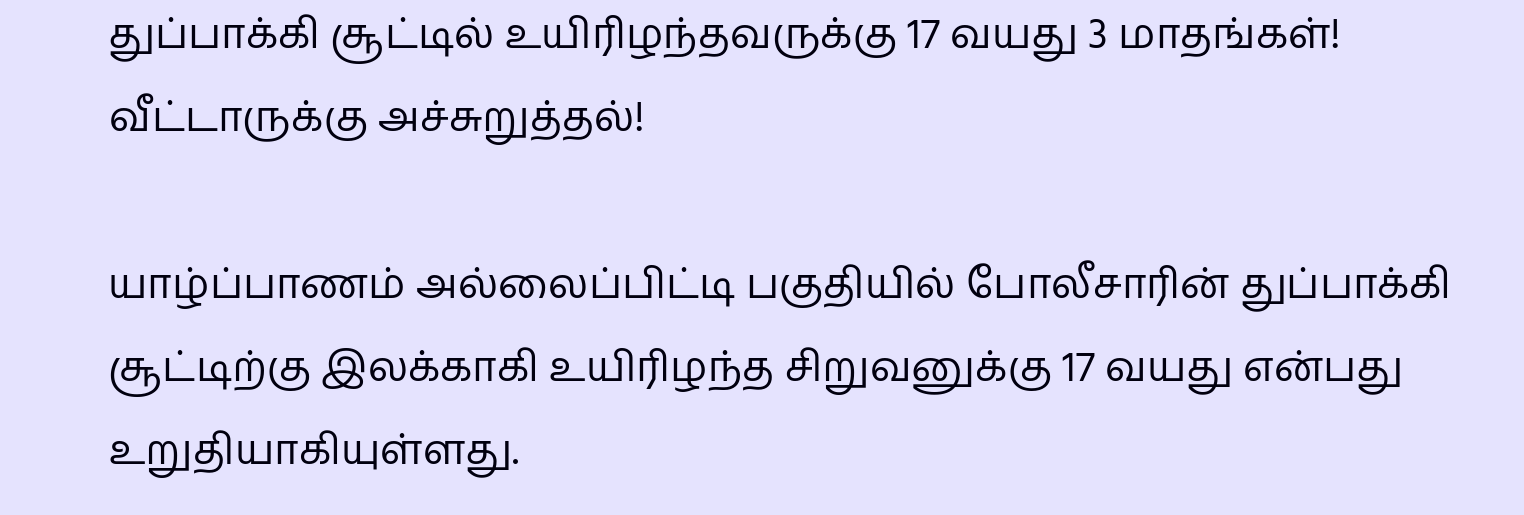துப்பாக்கி சூட்டில் உயிரிழந்தவருக்கு 17 வயது 3 மாதங்கள்! வீட்டாருக்கு அச்சுறுத்தல்!

யாழ்ப்பாணம் அல்லைப்பிட்டி பகுதியில் போலீசாரின் துப்பாக்கி சூட்டிற்கு இலக்காகி உயிரிழந்த சிறுவனுக்கு 17 வயது என்பது உறுதியாகியுள்ளது.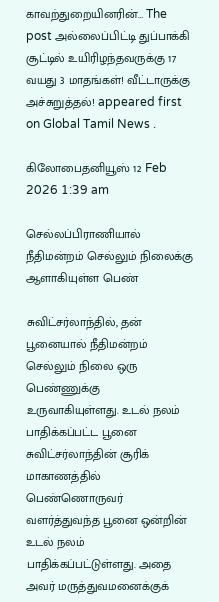காவற்துறையினரின்… The post அல்லைப்பிட்டி துப்பாக்கி சூட்டில் உயிரிழந்தவருக்கு 17 வயது 3 மாதங்கள்! வீட்டாருக்கு அச்சுறுத்தல்! appeared first on Global Tamil News .

கிலோபைதனியூஸ் 12 Feb 2026 1:39 am

செல்லப்பிராணியால் நீதிமன்றம் செல்லும் நிலைக்கு ஆளாகியுள்ள பெண்

சுவிட்சர்லாந்தில், தன் பூனையால் நீதிமன்றம் செல்லும் நிலை ஒரு பெண்ணுக்கு உருவாகியுள்ளது. உடல் நலம் பாதிக்கப்பட்ட பூனை சுவிட்சர்லாந்தின் சூரிக் மாகாணத்தில் பெண்ணொருவர் வளர்த்துவந்த பூனை ஒன்றின் உடல் நலம் பாதிக்கப்பட்டுள்ளது. அதை அவர் மருத்துவமனைக்குக்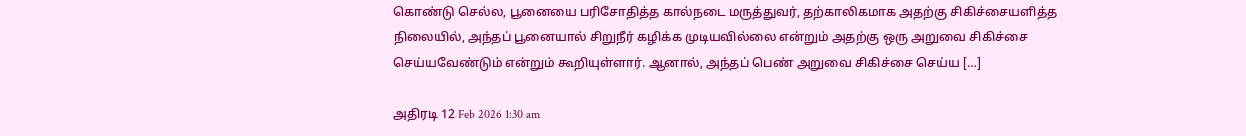கொண்டு செல்ல, பூனையை பரிசோதித்த கால்நடை மருத்துவர், தற்காலிகமாக அதற்கு சிகிச்சையளித்த நிலையில், அந்தப் பூனையால் சிறுநீர் கழிக்க முடியவில்லை என்றும் அதற்கு ஒரு அறுவை சிகிச்சை செய்யவேண்டும் என்றும் கூறியுள்ளார். ஆனால், அந்தப் பெண் அறுவை சிகிச்சை செய்ய […]

அதிரடி 12 Feb 2026 1:30 am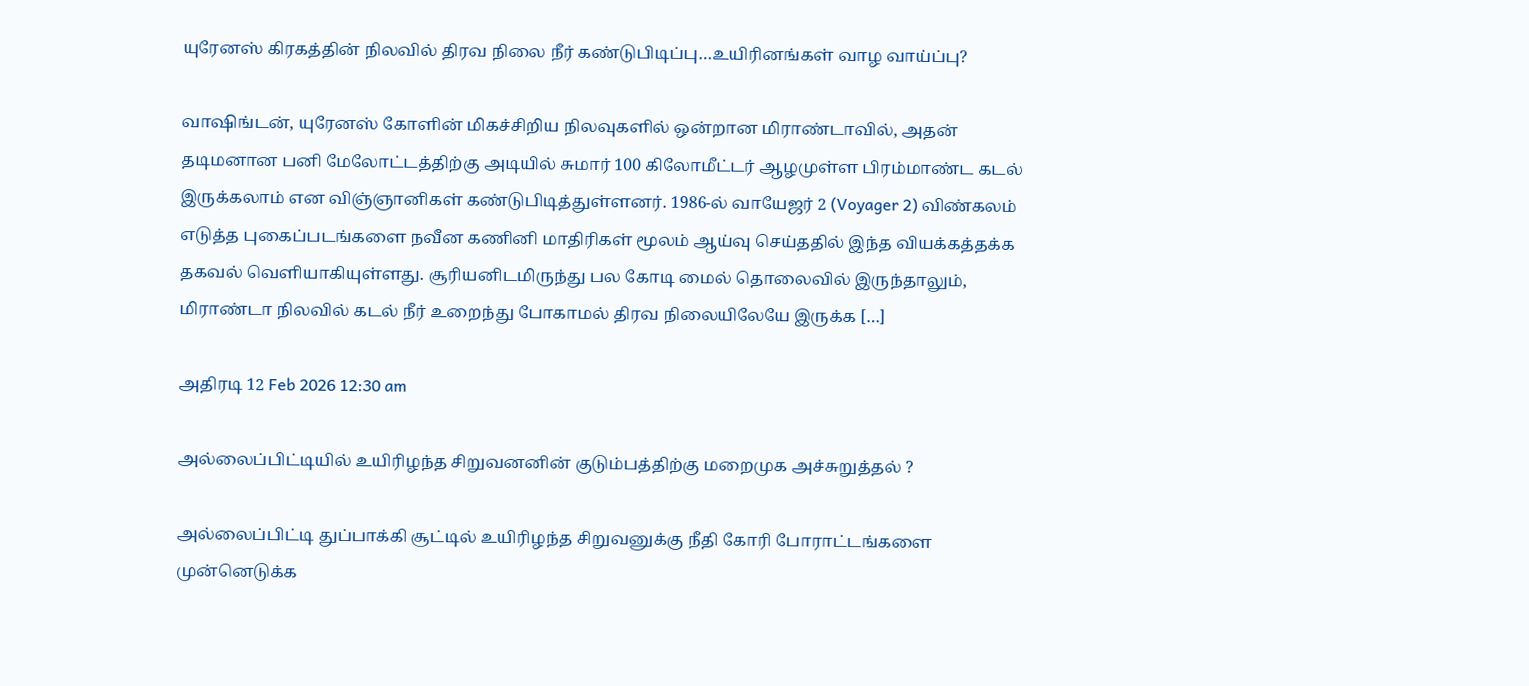யுரேனஸ் கிரகத்தின் நிலவில் திரவ நிலை நீர் கண்டுபிடிப்பு…உயிரினங்கள் வாழ வாய்ப்பு?

வாஷிங்டன், யுரேனஸ் கோளின் மிகச்சிறிய நிலவுகளில் ஒன்றான மிராண்டாவில், அதன் தடிமனான பனி மேலோட்டத்திற்கு அடியில் சுமார் 100 கிலோமீட்டர் ஆழமுள்ள பிரம்மாண்ட கடல் இருக்கலாம் என விஞ்ஞானிகள் கண்டுபிடித்துள்ளனர். 1986-ல் வாயேஜர் 2 (Voyager 2) விண்கலம் எடுத்த புகைப்படங்களை நவீன கணினி மாதிரிகள் மூலம் ஆய்வு செய்ததில் இந்த வியக்கத்தக்க தகவல் வெளியாகியுள்ளது. சூரியனிடமிருந்து பல கோடி மைல் தொலைவில் இருந்தாலும், மிராண்டா நிலவில் கடல் நீர் உறைந்து போகாமல் திரவ நிலையிலேயே இருக்க […]

அதிரடி 12 Feb 2026 12:30 am

அல்லைப்பிட்டியில் உயிரிழந்த சிறுவனனின் குடும்பத்திற்கு மறைமுக அச்சுறுத்தல் ?

அல்லைப்பிட்டி துப்பாக்கி சூட்டில் உயிரிழந்த சிறுவனுக்கு நீதி கோரி போராட்டங்களை முன்னெடுக்க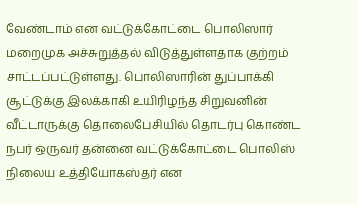வேண்டாம் என வட்டுக்கோட்டை பொலிஸார் மறைமுக அச்சுறுத்தல் விடுத்துள்ளதாக குற்றம் சாட்டப்பட்டுள்ளது. பொலிஸாரின் துப்பாக்கி சூட்டுக்கு இலக்காகி உயிரிழந்த சிறுவனின் வீட்டாருக்கு தொலைபேசியில் தொடர்பு கொண்ட நபர் ஒருவர் தன்னை வட்டுக்கோட்டை பொலிஸ் நிலைய உத்தியோகஸ்தர் என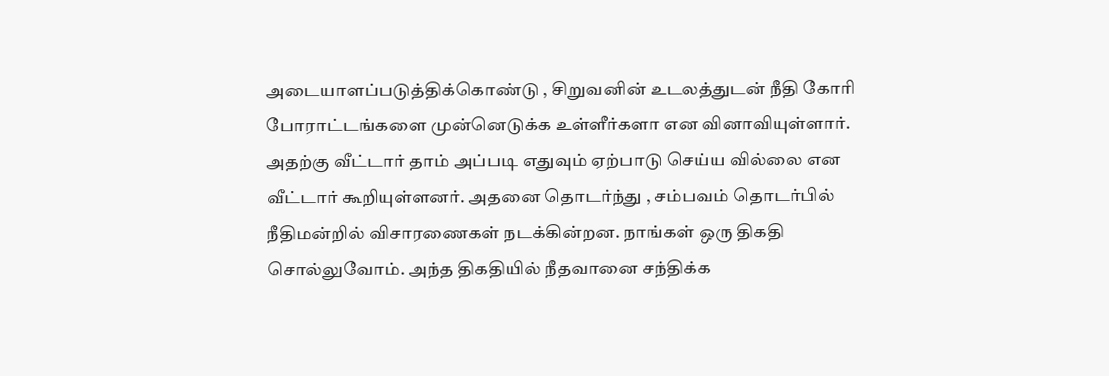அடையாளப்படுத்திக்கொண்டு , சிறுவனின் உடலத்துடன் நீதி கோரி போராட்டங்களை முன்னெடுக்க உள்ளீர்களா என வினாவியுள்ளார். அதற்கு வீட்டார் தாம் அப்படி எதுவும் ஏற்பாடு செய்ய வில்லை என வீட்டார் கூறியுள்ளனர். அதனை தொடர்ந்து , சம்பவம் தொடர்பில் நீதிமன்றில் விசாரணைகள் நடக்கின்றன. நாங்கள் ஒரு திகதி சொல்லுவோம். அந்த திகதியில் நீதவானை சந்திக்க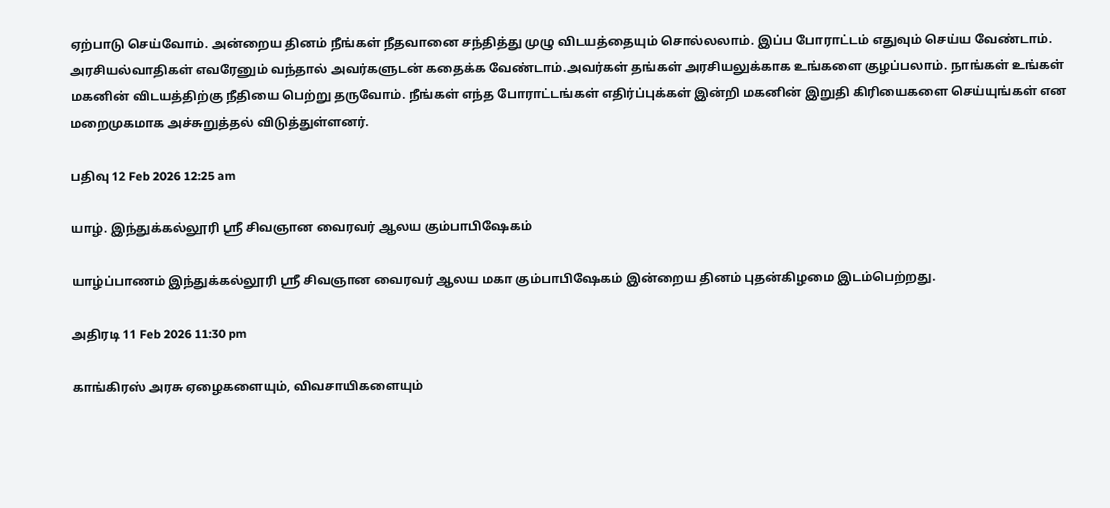ஏற்பாடு செய்வோம். அன்றைய தினம் நீங்கள் நீதவானை சந்தித்து முழு விடயத்தையும் சொல்லலாம். இப்ப போராட்டம் எதுவும் செய்ய வேண்டாம். அரசியல்வாதிகள் எவரேனும் வந்தால் அவர்களுடன் கதைக்க வேண்டாம்.அவர்கள் தங்கள் அரசியலுக்காக உங்களை குழப்பலாம். நாங்கள் உங்கள் மகனின் விடயத்திற்கு நீதியை பெற்று தருவோம். நீங்கள் எந்த போராட்டங்கள் எதிர்ப்புக்கள் இன்றி மகனின் இறுதி கிரியைகளை செய்யுங்கள் என மறைமுகமாக அச்சுறுத்தல் விடுத்துள்ளனர்.

பதிவு 12 Feb 2026 12:25 am

யாழ். இந்துக்கல்லூரி ஶ்ரீ சிவஞான வைரவர் ஆலய கும்பாபிஷேகம்

யாழ்ப்பாணம் இந்துக்கல்லூரி ஶ்ரீ சிவஞான வைரவர் ஆலய மகா கும்பாபிஷேகம் இன்றைய தினம் புதன்கிழமை இடம்பெற்றது.

அதிரடி 11 Feb 2026 11:30 pm

காங்கிரஸ் அரசு ஏழைகளையும், விவசாயிகளையும்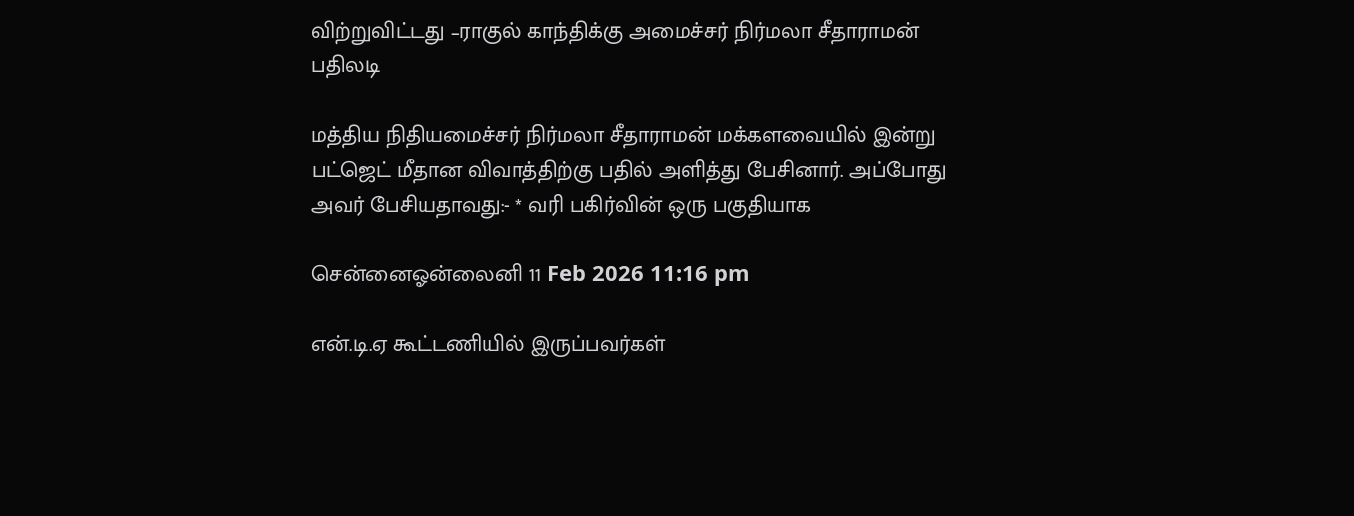விற்றுவிட்டது –ராகுல் காந்திக்கு அமைச்சர் நிர்மலா சீதாராமன் பதிலடி

மத்திய நிதியமைச்சர் நிர்மலா சீதாராமன் மக்களவையில் இன்று பட்ஜெட் மீதான விவாத்திற்கு பதில் அளித்து பேசினார். அப்போது அவர் பேசியதாவது:- * வரி பகிர்வின் ஒரு பகுதியாக

சென்னைஓன்லைனி 11 Feb 2026 11:16 pm

என்.டி.ஏ கூட்டணியில் இருப்பவர்கள்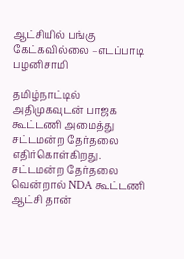ஆட்சியில் பங்கு கேட்கவில்லை –எடப்பாடி பழனிசாமி

தமிழ்நாட்டில் அதிமுகவுடன் பாஜக கூட்டணி அமைத்து சட்டமன்ற தேர்தலை எதிர்கொள்கிறது. சட்டமன்ற தேர்தலை வென்றால் NDA கூட்டணி ஆட்சி தான்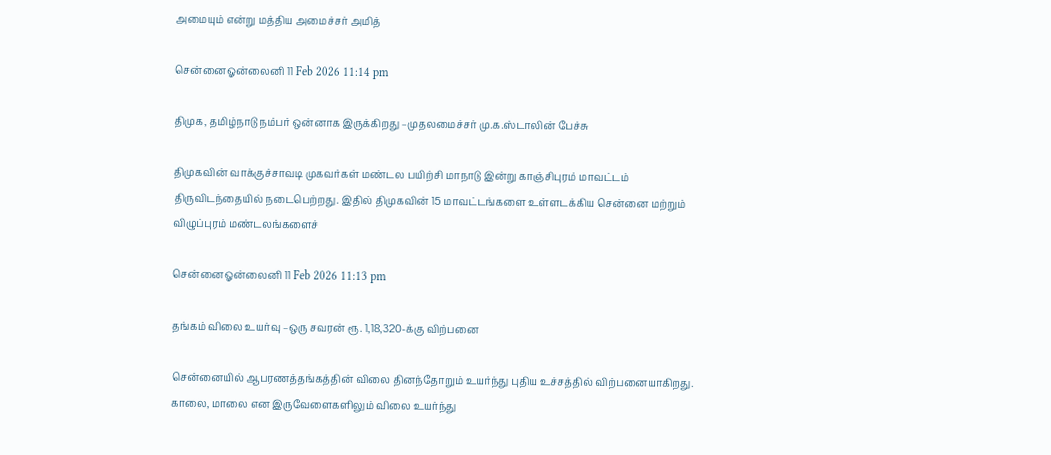அமையும் என்று மத்திய அமைச்சர் அமித்

சென்னைஓன்லைனி 11 Feb 2026 11:14 pm

திமுக, தமிழ்நாடு நம்பர் ஒன்னாக இருக்கிறது –முதலமைச்சர் மு.க.ஸ்டாலின் பேச்சு

திமுகவின் வாக்குச்சாவடி முகவர்கள் மண்டல பயிற்சி மாநாடு இன்று காஞ்சிபுரம் மாவட்டம் திருவிடந்தையில் நடைபெற்றது. இதில் திமுகவின் 15 மாவட்டங்களை உள்ளடக்கிய சென்னை மற்றும் விழுப்புரம் மண்டலங்களைச்

சென்னைஓன்லைனி 11 Feb 2026 11:13 pm

தங்கம் விலை உயர்வு –ஒரு சவரன் ரூ. 1,18,320-க்கு விற்பனை

சென்னையில் ஆபரணத்தங்கத்தின் விலை தினந்தோறும் உயர்ந்து புதிய உச்சத்தில் விற்பனையாகிறது. காலை, மாலை என இருவேளைகளிலும் விலை உயர்ந்து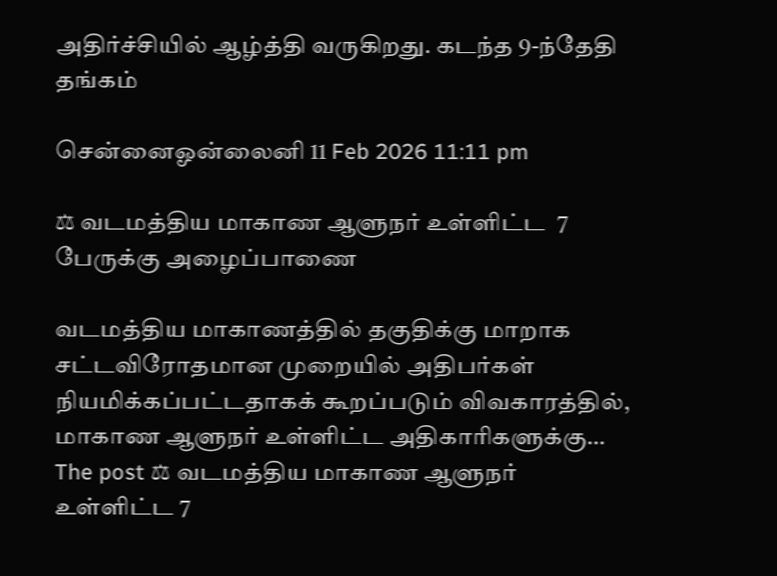அதிர்ச்சியில் ஆழ்த்தி வருகிறது. கடந்த 9-ந்தேதி தங்கம்

சென்னைஓன்லைனி 11 Feb 2026 11:11 pm

⚖ வடமத்திய மாகாண ஆளுநர் உள்ளிட்ட  7 பேருக்கு அழைப்பாணை

வடமத்திய மாகாணத்தில் தகுதிக்கு மாறாக சட்டவிரோதமான முறையில் அதிபர்கள் நியமிக்கப்பட்டதாகக் கூறப்படும் விவகாரத்தில், மாகாண ஆளுநர் உள்ளிட்ட அதிகாரிகளுக்கு… The post ⚖ வடமத்திய மாகாண ஆளுநர் உள்ளிட்ட 7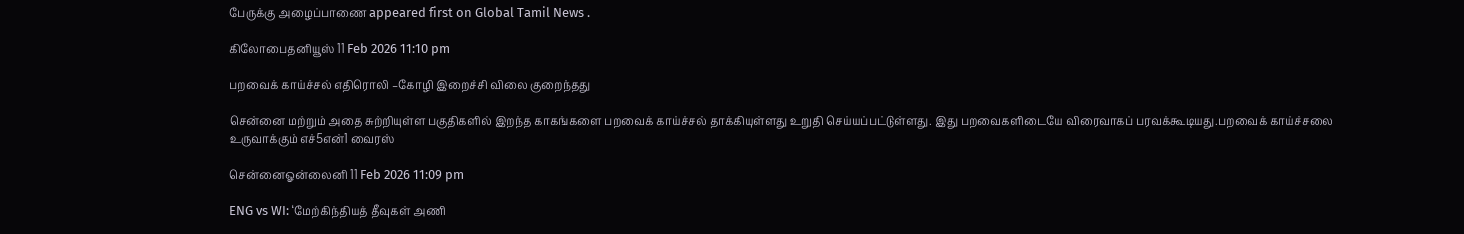பேருக்கு அழைப்பாணை appeared first on Global Tamil News .

கிலோபைதனியூஸ் 11 Feb 2026 11:10 pm

பறவைக் காய்ச்சல் எதிரொலி –கோழி இறைச்சி விலை குறைந்தது

சென்னை மற்றும் அதை சுற்றியுள்ள பகுதிகளில் இறந்த காகங்களை பறவைக் காய்ச்சல் தாக்கியுள்ளது உறுதி செய்யப்பட்டுள்ளது. இது பறவைகளிடையே விரைவாகப் பரவக்கூடியது.பறவைக் காய்ச்சலை உருவாக்கும் எச்5என்1 வைரஸ்

சென்னைஓன்லைனி 11 Feb 2026 11:09 pm

ENG vs WI: ‘மேற்கிந்தியத் தீவுகள் அணி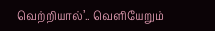வெற்றியால்’.. வெளியேறும்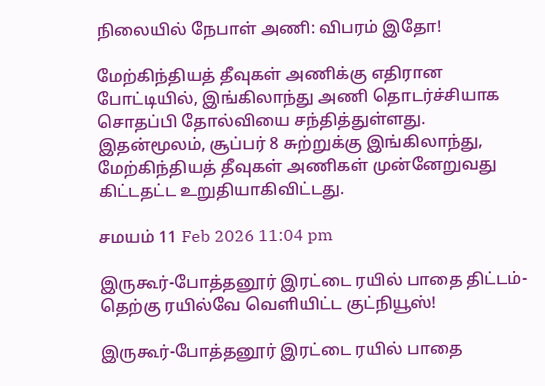நிலையில் நேபாள் அணி: விபரம் இதோ!

மேற்கிந்தியத் தீவுகள் அணிக்கு எதிரான போட்டியில், இங்கிலாந்து அணி தொடர்ச்சியாக சொதப்பி தோல்வியை சந்தித்துள்ளது. இதன்மூலம், சூப்பர் 8 சுற்றுக்கு இங்கிலாந்து, மேற்கிந்தியத் தீவுகள் அணிகள் முன்னேறுவது கிட்டதட்ட உறுதியாகிவிட்டது.

சமயம் 11 Feb 2026 11:04 pm

இருகூர்-போத்தனூர் இரட்டை ரயில் பாதை திட்டம்-தெற்கு ரயில்வே வெளியிட்ட குட்நியூஸ்!

இருகூர்-போத்தனூர் இரட்டை ரயில் பாதை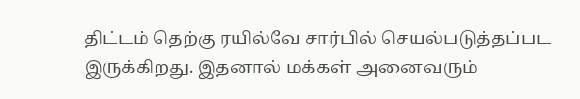திட்டம் தெற்கு ரயில்வே சார்பில் செயல்படுத்தப்பட இருக்கிறது. இதனால் மக்கள் அனைவரும்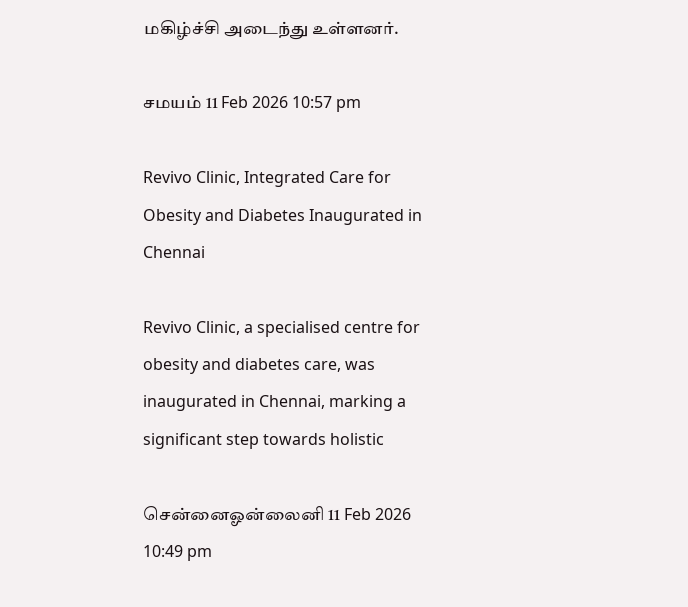மகிழ்ச்சி அடைந்து உள்ளனர்.

சமயம் 11 Feb 2026 10:57 pm

Revivo Clinic, Integrated Care for Obesity and Diabetes Inaugurated in Chennai

Revivo Clinic, a specialised centre for obesity and diabetes care, was inaugurated in Chennai, marking a significant step towards holistic

சென்னைஓன்லைனி 11 Feb 2026 10:49 pm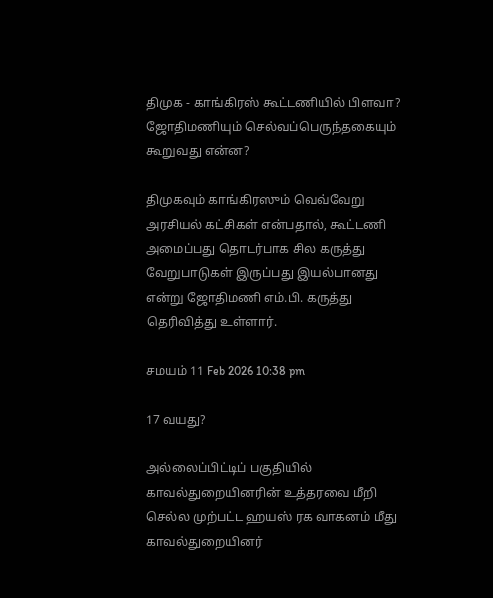திமுக - காங்கிரஸ் கூட்டணியில் பிளவா? ஜோதிமணியும் செல்வப்பெருந்தகையும் கூறுவது என்ன?

திமுகவும் காங்கிரஸும் வெவ்வேறு அரசியல் கட்சிகள் என்பதால், கூட்டணி அமைப்பது தொடர்பாக சில கருத்து வேறுபாடுகள் இருப்பது இயல்பானது என்று ஜோதிமணி எம்.பி. கருத்து தெரிவித்து உள்ளார்.

சமயம் 11 Feb 2026 10:38 pm

17 வயது?

அல்லைப்பிட்டிப் பகுதியில் காவல்துறையினரின் உத்தரவை மீறி செல்ல முற்பட்ட ஹயஸ் ரக வாகனம் மீது காவல்துறையினர்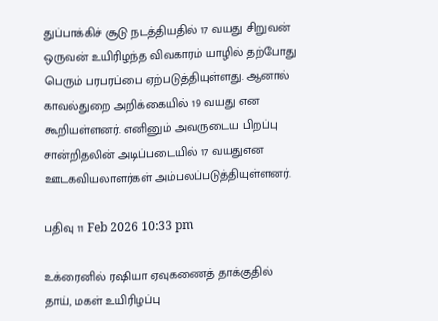துப்பாக்கிச் சூடு நடத்தியதில் 17 வயது சிறுவன் ஒருவன் உயிரிழந்த விவகாரம் யாழில் தற்போது பெரும் பரபரப்பை ஏற்படுத்தியுள்ளது. ஆனால் காவல்துறை அறிக்கையில் 19 வயது என கூறியள்ளனர். எனினும் அவருடைய பிறப்பு சான்றிதலின் அடிப்படையில் 17 வயதுஎன ஊடகவியலாளர்கள் அம்பலப்படுத்தியுள்ளனர்.

பதிவு 11 Feb 2026 10:33 pm

உக்ரைனில் ரஷியா ஏவுகணைத் தாக்குதில் தாய், மகள் உயிரிழப்பு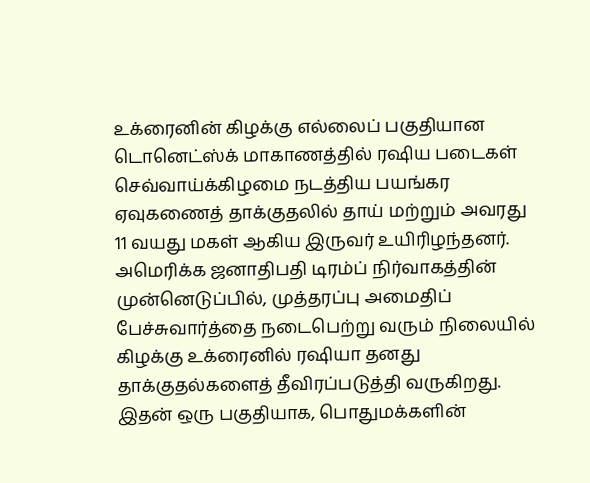உக்ரைனின் கிழக்கு எல்லைப் பகுதியான டொனெட்ஸ்க் மாகாணத்தில் ரஷிய படைகள் செவ்வாய்க்கிழமை நடத்திய பயங்கர ஏவுகணைத் தாக்குதலில் தாய் மற்றும் அவரது 11 வயது மகள் ஆகிய இருவர் உயிரிழந்தனர். அமெரிக்க ஜனாதிபதி டிரம்ப் நிர்வாகத்தின் முன்னெடுப்பில், முத்தரப்பு அமைதிப் பேச்சுவார்த்தை நடைபெற்று வரும் நிலையில் கிழக்கு உக்ரைனில் ரஷியா தனது தாக்குதல்களைத் தீவிரப்படுத்தி வருகிறது. இதன் ஒரு பகுதியாக, பொதுமக்களின்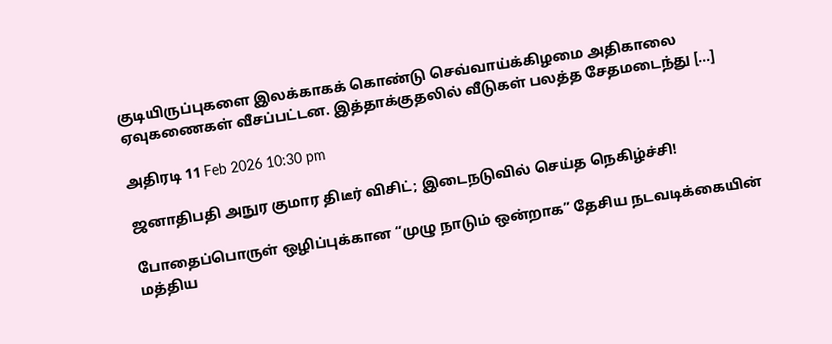குடியிருப்புகளை இலக்காகக் கொண்டு செவ்வாய்க்கிழமை அதிகாலை ஏவுகணைகள் வீசப்பட்டன. இத்தாக்குதலில் வீடுகள் பலத்த சேதமடைந்து […]

அதிரடி 11 Feb 2026 10:30 pm

ஜனாதிபதி அநுர குமார திடீர் விசிட்; இடைநடுவில் செய்த நெகிழ்ச்சி!

போதைப்பொருள் ஒழிப்புக்கான “முழு நாடும் ஒன்றாக” தேசிய நடவடிக்கையின் மத்திய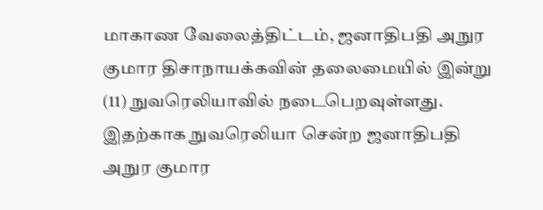மாகாண வேலைத்திட்டம், ஜனாதிபதி அநுர குமார திசாநாயக்கவின் தலைமையில் இன்று (11) நுவரெலியாவில் நடைபெறவுள்ளது. இதற்காக நுவரெலியா சென்ற ஜனாதிபதி அநுர குமார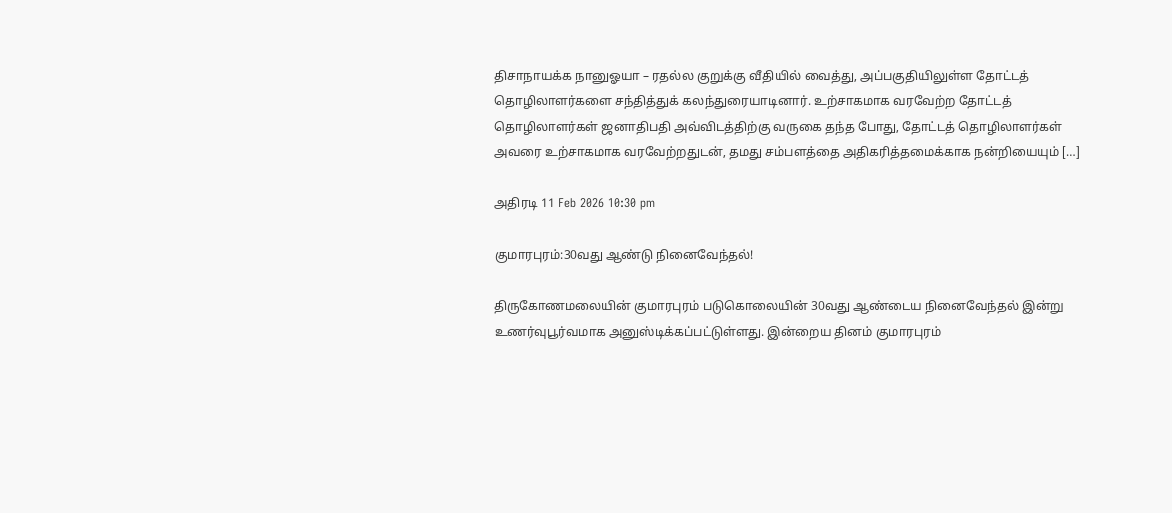திசாநாயக்க நானுஓயா – ரதல்ல குறுக்கு வீதியில் வைத்து, அப்பகுதியிலுள்ள தோட்டத் தொழிலாளர்களை சந்தித்துக் கலந்துரையாடினார். உற்சாகமாக வரவேற்ற தோட்டத் தொழிலாளர்கள் ஜனாதிபதி அவ்விடத்திற்கு வருகை தந்த போது, தோட்டத் தொழிலாளர்கள் அவரை உற்சாகமாக வரவேற்றதுடன், தமது சம்பளத்தை அதிகரித்தமைக்காக நன்றியையும் […]

அதிரடி 11 Feb 2026 10:30 pm

குமாரபுரம்:30வது ஆண்டு நினைவேந்தல்!

திருகோணமலையின் குமாரபுரம் படுகொலையின் 30வது ஆண்டைய நினைவேந்தல் இன்று உணர்வுபூர்வமாக அனுஸ்டிக்கப்பட்டுள்ளது. இன்றைய தினம் குமாரபுரம்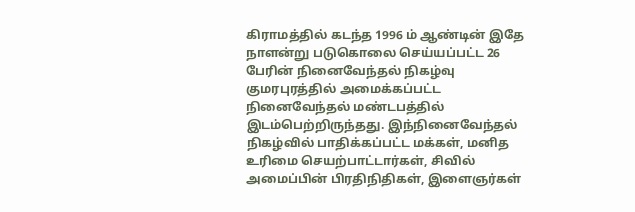கிராமத்தில் கடந்த 1996 ம் ஆண்டின் இதே நாளன்று படுகொலை செய்யப்பட்ட 26 பேரின் நினைவேந்தல் நிகழ்வு குமரபுரத்தில் அமைக்கப்பட்ட நினைவேந்தல் மண்டபத்தில் இடம்பெற்றிருந்தது. இந்நினைவேந்தல் நிகழ்வில் பாதிக்கப்பட்ட மக்கள், மனித உரிமை செயற்பாட்டார்கள், சிவில் அமைப்பின் பிரதிநிதிகள், இளைஞர்கள்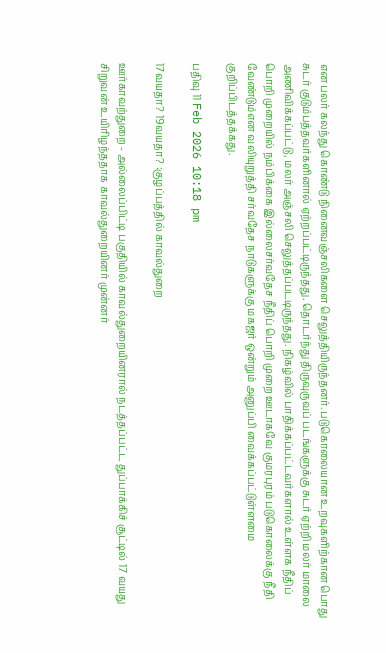என பலர் கலந்து கொண்டு நினைவஞ்சலிகளை செலுத்தியிருந்தனர். படுகொலையான உறவுகளிற்கான பொது சுடர் குடும்பத்தவர்களினால் ஏற்றப்பட்டிருந்தது. தொடர்ந்து திருவுருவப் படங்களுக்கு சுடர் ஏற்றி மலர் மாலை அணிவிக்கப்பட்டு, மலர் அஞ்சலி செலுத்தப்படடிருந்தது. நிகழ்வில் பாதிக்கப்பட்டவர்களால் உள்ளக நீதிப் பொறி முறையில் நம்பிக்கை இல்லைசர்வதேச நீதிப் பொறி முறை ஊடாகவே குமரபுரம் படுகொலைக்கு நீதி வேண்டும்என வலியுறுத்தி சர்வதேச நாடுகளுக்கு மகஜர் ஒன்றும் அனுப்பி வைக்கப்பட்டுள்ளமை குறிப்பிடத்தக்கது.

பதிவு 11 Feb 2026 10:18 pm

17வயதா? 19வயதா? :குழப்பத்தில் காவல்துறை

ஊர்காவற்துறை - அல்லைப்பிட்டி பகுதியில் காவல்துறையினரால் நடத்தப்பட்ட துப்பாக்கிச் சூட்டில் 17 வயது சிறுவன் உயிரிழந்ததாக காவல்துறையினர் முன்னர்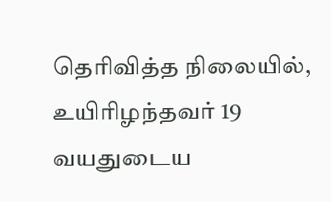தெரிவித்த நிலையில், உயிரிழந்தவர் 19 வயதுடைய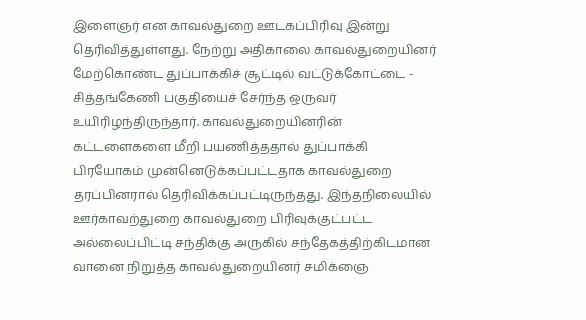இளைஞர் என காவல்துறை ஊடகப்பிரிவு இன்று தெரிவித்துள்ளது. நேற்று அதிகாலை காவல்துறையினர் மேற்கொண்ட துப்பாக்கிச் சூட்டில் வட்டுக்கோட்டை - சித்தங்கேணி பகுதியைச் சேர்ந்த ஒருவர் உயிரிழந்திருந்தார். காவல்துறையினரின் கட்டளைகளை மீறி பயணித்ததால் துப்பாக்கி பிரயோகம் முன்னெடுக்கப்பட்டதாக காவல்துறை தரப்பினரால் தெரிவிக்கப்பட்டிருந்தது. இந்தநிலையில் ஊர்காவற்துறை காவல்துறை பிரிவுக்குட்பட்ட அல்லைப்பிட்டி சந்திக்கு அருகில் சந்தேகத்திற்கிடமான வானை நிறுத்த காவல்துறையினர் சமிக்ஞை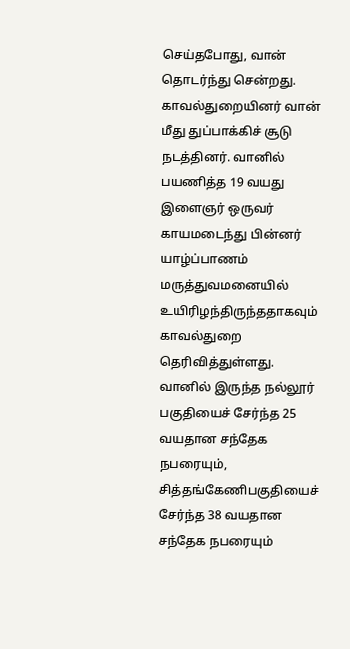செய்தபோது, வான் தொடர்ந்து சென்றது. காவல்துறையினர் வான் மீது துப்பாக்கிச் சூடு நடத்தினர். வானில் பயணித்த 19 வயது இளைஞர் ஒருவர் காயமடைந்து பின்னர் யாழ்ப்பாணம் மருத்துவமனையில் உயிரிழந்திருந்ததாகவும் காவல்துறை தெரிவித்துள்ளது. வானில் இருந்த நல்லூர் பகுதியைச் சேர்ந்த 25 வயதான சந்தேக நபரையும், சித்தங்கேணிபகுதியைச் சேர்ந்த 38 வயதான சந்தேக நபரையும்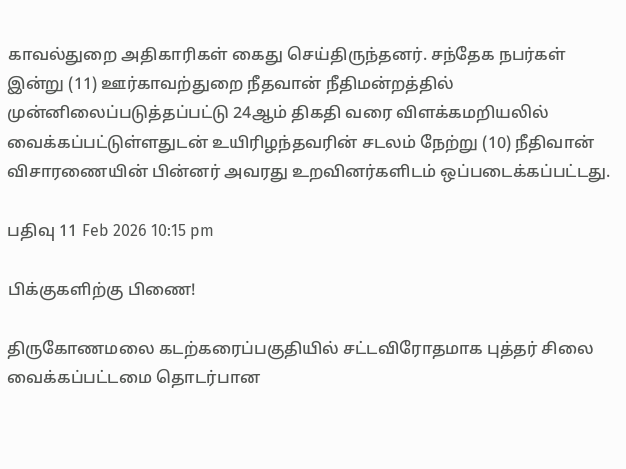காவல்துறை அதிகாரிகள் கைது செய்திருந்தனர். சந்தேக நபர்கள் இன்று (11) ஊர்காவற்துறை நீதவான் நீதிமன்றத்தில் முன்னிலைப்படுத்தப்பட்டு 24ஆம் திகதி வரை விளக்கமறியலில் வைக்கப்பட்டுள்ளதுடன் உயிரிழந்தவரின் சடலம் நேற்று (10) நீதிவான் விசாரணையின் பின்னர் அவரது உறவினர்களிடம் ஒப்படைக்கப்பட்டது.

பதிவு 11 Feb 2026 10:15 pm

பிக்குகளிற்கு பிணை!

திருகோணமலை கடற்கரைப்பகுதியில் சட்டவிரோதமாக புத்தர் சிலை வைக்கப்பட்டமை தொடர்பான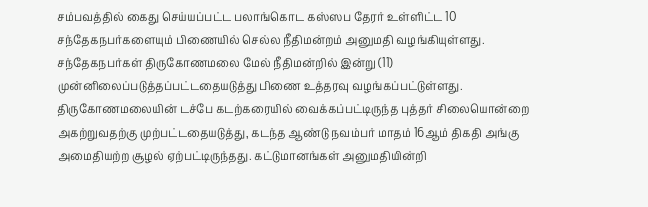சம்பவத்தில் கைது செய்யப்பட்ட பலாங்கொட கஸ்ஸப தேரர் உள்ளிட்ட 10 சந்தேகநபர்களையும் பிணையில் செல்ல நீதிமன்றம் அனுமதி வழங்கியுள்ளது. சந்தேகநபர்கள் திருகோணமலை மேல் நீதிமன்றில் இன்று (11) முன்னிலைப்படுத்தப்பட்டதையடுத்து பிணை உத்தரவு வழங்கப்பட்டுள்ளது. திருகோணமலையின் டச்பே கடற்கரையில் வைக்கப்பட்டிருந்த புத்தர் சிலையொன்றை அகற்றுவதற்கு முற்பட்டதையடுத்து, கடந்த ஆண்டு நவம்பர் மாதம் 16ஆம் திகதி அங்கு அமைதியற்ற சூழல் ஏற்பட்டிருந்தது. கட்டுமானங்கள் அனுமதியின்றி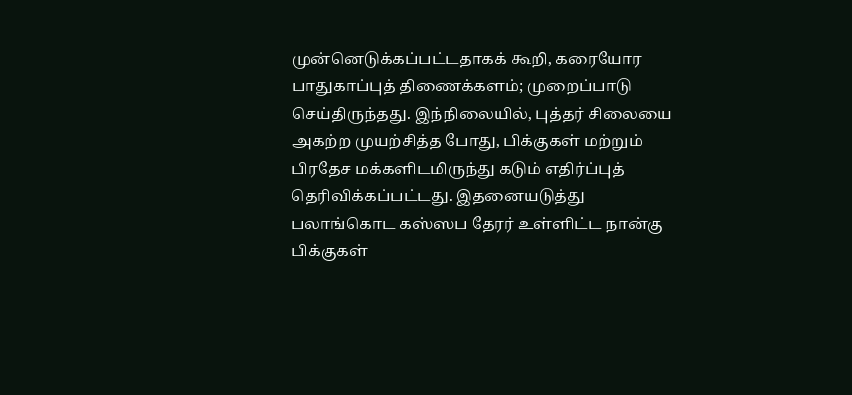முன்னெடுக்கப்பட்டதாகக் கூறி, கரையோர பாதுகாப்புத் திணைக்களம்; முறைப்பாடு செய்திருந்தது. இந்நிலையில், புத்தர் சிலையை அகற்ற முயற்சித்த போது, பிக்குகள் மற்றும் பிரதேச மக்களிடமிருந்து கடும் எதிர்ப்புத் தெரிவிக்கப்பட்டது. இதனையடுத்து பலாங்கொட கஸ்ஸப தேரர் உள்ளிட்ட நான்கு பிக்குகள்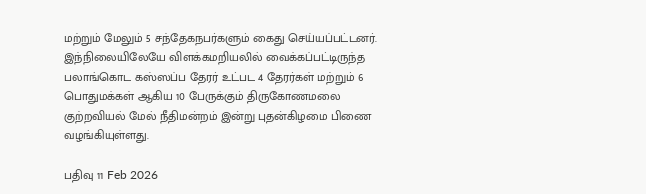மற்றும் மேலும் 5 சந்தேகநபர்களும் கைது செய்யப்பட்டனர். இந்நிலையிலேயே விளக்கமறியலில் வைக்கப்பட்டிருந்த பலாங்கொட கஸ்ஸப்ப தேரர் உட்பட 4 தேரர்கள் மற்றும் 6 பொதுமக்கள் ஆகிய 10 பேருக்கும் திருகோணமலை குற்றவியல் மேல் நீதிமன்றம் இன்று புதன்கிழமை பிணை வழங்கியுள்ளது.

பதிவு 11 Feb 2026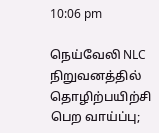10:06 pm

நெய்வேலி NLC நிறுவனத்தில் தொழிற்பயிற்சி பெற வாய்ப்பு;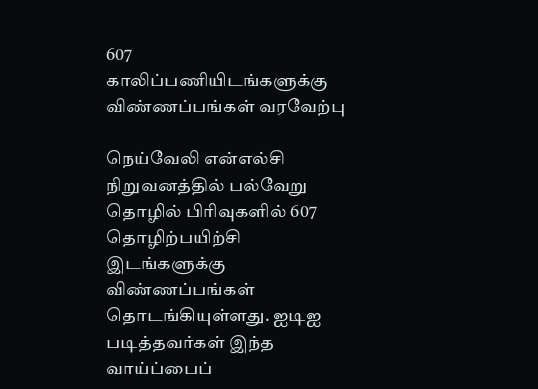607 காலிப்பணியிடங்களுக்கு விண்ணப்பங்கள் வரவேற்பு

நெய்வேலி என்எல்சி நிறுவனத்தில் பல்வேறு தொழில் பிரிவுகளில் 607 தொழிற்பயிற்சி இடங்களுக்கு விண்ணப்பங்கள் தொடங்கியுள்ளது. ஐடிஐ படித்தவர்கள் இந்த வாய்ப்பைப்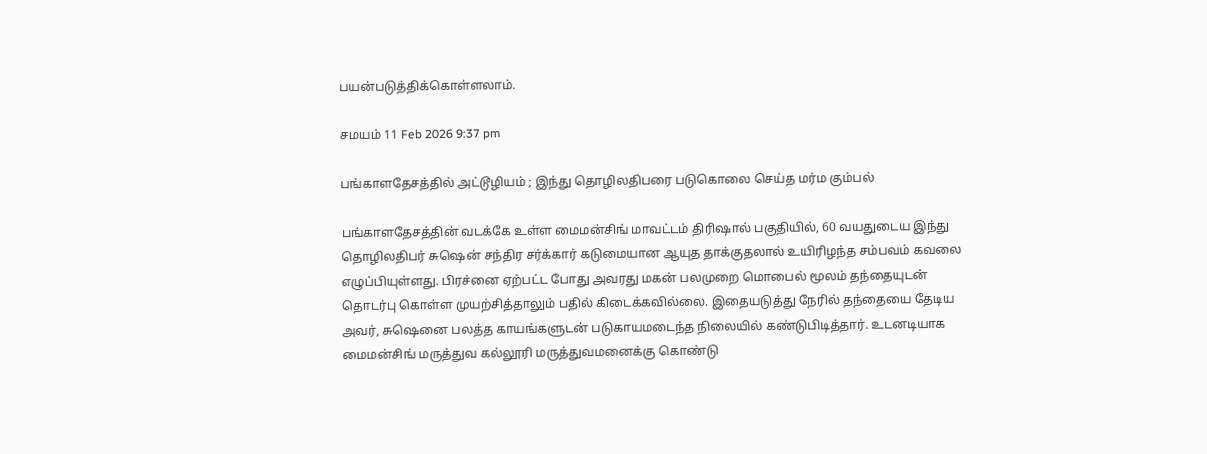பயன்படுத்திக்கொள்ளலாம்.

சமயம் 11 Feb 2026 9:37 pm

பங்காளதேசத்தில் அட்டூழியம் ; இந்து தொழிலதிபரை படுகொலை செய்த மர்ம கும்பல்

பங்காளதேசத்தின் வடக்கே உள்ள மைமன்சிங் மாவட்டம் திரிஷால் பகுதியில், 60 வயதுடைய இந்து தொழிலதிபர் சுஷென் சந்திர சர்க்கார் கடுமையான ஆயுத தாக்குதலால் உயிரிழந்த சம்பவம் கவலை எழுப்பியுள்ளது. பிரச்னை ஏற்பட்ட போது அவரது மகன் பலமுறை மொபைல் மூலம் தந்தையுடன் தொடர்பு கொள்ள முயற்சித்தாலும் பதில் கிடைக்கவில்லை. இதையடுத்து நேரில் தந்தையை தேடிய அவர், சுஷெனை பலத்த காயங்களுடன் படுகாயமடைந்த நிலையில் கண்டுபிடித்தார். உடனடியாக மைமன்சிங் மருத்துவ கல்லூரி மருத்துவமனைக்கு கொண்டு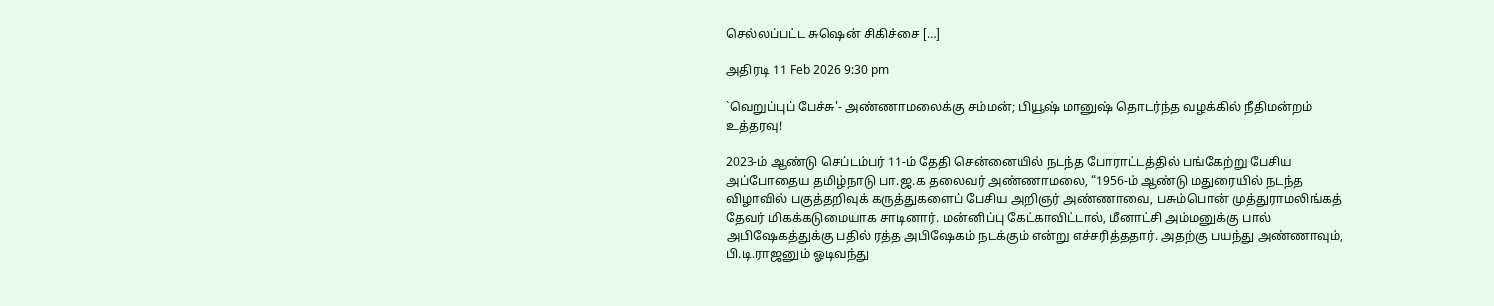செல்லப்பட்ட சுஷென் சிகிச்சை […]

அதிரடி 11 Feb 2026 9:30 pm

`வெறுப்புப் பேச்சு'- அண்ணாமலைக்கு சம்மன்; பியூஷ் மானுஷ் தொடர்ந்த வழக்கில் நீதிமன்றம் உத்தரவு!

2023-ம் ஆண்டு செப்டம்பர் 11-ம் தேதி சென்னையில் நடந்த போராட்டத்தில் பங்கேற்று பேசிய அப்போதைய தமிழ்நாடு பா.ஜ.க தலைவர் அண்ணாமலை, “1956-ம் ஆண்டு மதுரையில் நடந்த விழாவில் பகுத்தறிவுக் கருத்துகளைப் பேசிய அறிஞர் அண்ணாவை, பசும்பொன் முத்துராமலிங்கத் தேவர் மிகக்கடுமையாக சாடினார். மன்னிப்பு கேட்காவிட்டால், மீனாட்சி அம்மனுக்கு பால் அபிஷேகத்துக்கு பதில் ரத்த அபிஷேகம் நடக்கும் என்று எச்சரித்ததார். அதற்கு பயந்து அண்ணாவும், பி.டி.ராஜனும் ஓடிவந்து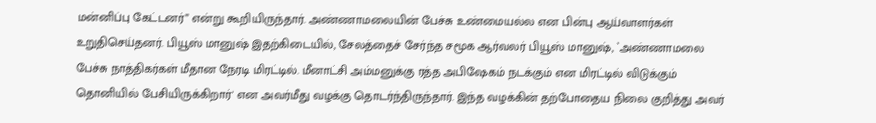மன்னிப்பு கேட்டனர்” என்று கூறியிருந்தார். அண்ணாமலையின் பேச்சு உண்மையல்ல என பின்பு ஆய்வாளர்கள் உறுதிசெய்தனர். பியூஸ் மானுஷ் இதற்கிடையில், சேலத்தைச் சேர்ந்த சமூக ஆர்வலர் பியூஸ் மானுஷ், `அண்ணாமலை பேச்சு நாத்திகர்கள் மீதான நேரடி மிரட்டில். மீனாட்சி அம்மனுக்கு ரத்த அபிஷேகம் நடக்கும் என மிரட்டில் விடுக்கும் தொனியில் பேசியிருக்கிறார்' என அவர்மீது வழக்கு தொடர்ந்திருந்தார். இந்த வழக்கின் தற்போதைய நிலை குறித்து அவர்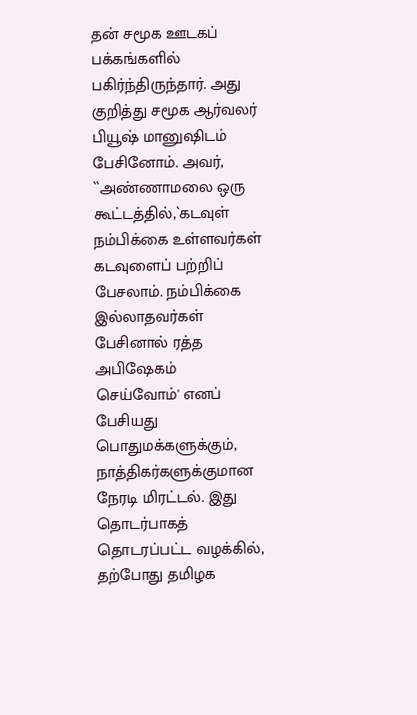தன் சமூக ஊடகப் பக்கங்களில் பகிர்ந்திருந்தார். அது குறித்து சமூக ஆர்வலர் பியூஷ் மானுஷிடம் பேசினோம். அவர், ``அண்ணாமலை ஒரு கூட்டத்தில்,`கடவுள் நம்பிக்கை உள்ளவர்கள் கடவுளைப் பற்றிப் பேசலாம். நம்பிக்கை இல்லாதவர்கள் பேசினால் ரத்த அபிஷேகம் செய்வோம்' எனப் பேசியது பொதுமக்களுக்கும், நாத்திகர்களுக்குமான நேரடி மிரட்டல். இது தொடர்பாகத் தொடரப்பட்ட வழக்கில், தற்போது தமிழக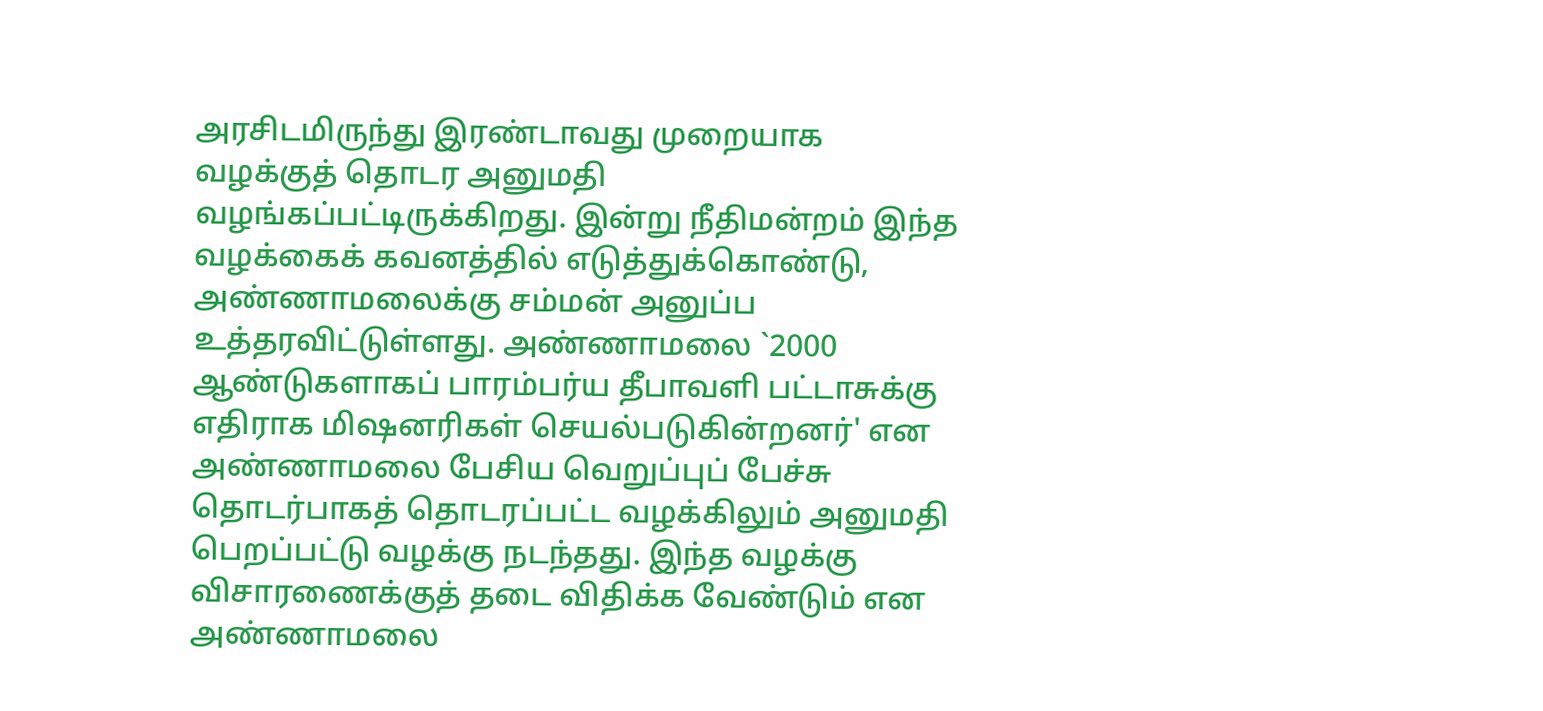அரசிடமிருந்து இரண்டாவது முறையாக வழக்குத் தொடர அனுமதி வழங்கப்பட்டிருக்கிறது. இன்று நீதிமன்றம் இந்த வழக்கைக் கவனத்தில் எடுத்துக்கொண்டு, அண்ணாமலைக்கு சம்மன் அனுப்ப உத்தரவிட்டுள்ளது. அண்ணாமலை `2000 ஆண்டுகளாகப் பாரம்பர்ய தீபாவளி பட்டாசுக்கு எதிராக மிஷனரிகள் செயல்படுகின்றனர்' என அண்ணாமலை பேசிய வெறுப்புப் பேச்சு தொடர்பாகத் தொடரப்பட்ட வழக்கிலும் அனுமதி பெறப்பட்டு வழக்கு நடந்தது. இந்த வழக்கு விசாரணைக்குத் தடை விதிக்க வேண்டும் என அண்ணாமலை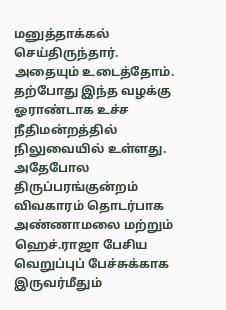மனுத்தாக்கல் செய்திருந்தார். அதையும் உடைத்தோம். தற்போது இந்த வழக்கு ஓராண்டாக உச்ச நீதிமன்றத்தில் நிலுவையில் உள்ளது. அதேபோல திருப்பரங்குன்றம் விவகாரம் தொடர்பாக அண்ணாமலை மற்றும் ஹெச்.ராஜா பேசிய வெறுப்புப் பேச்சுக்காக இருவர்மீதும்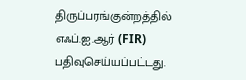திருப்பரங்குன்றத்தில் எஃப்.ஐ.ஆர் (FIR) பதிவுசெய்யப்பட்டது.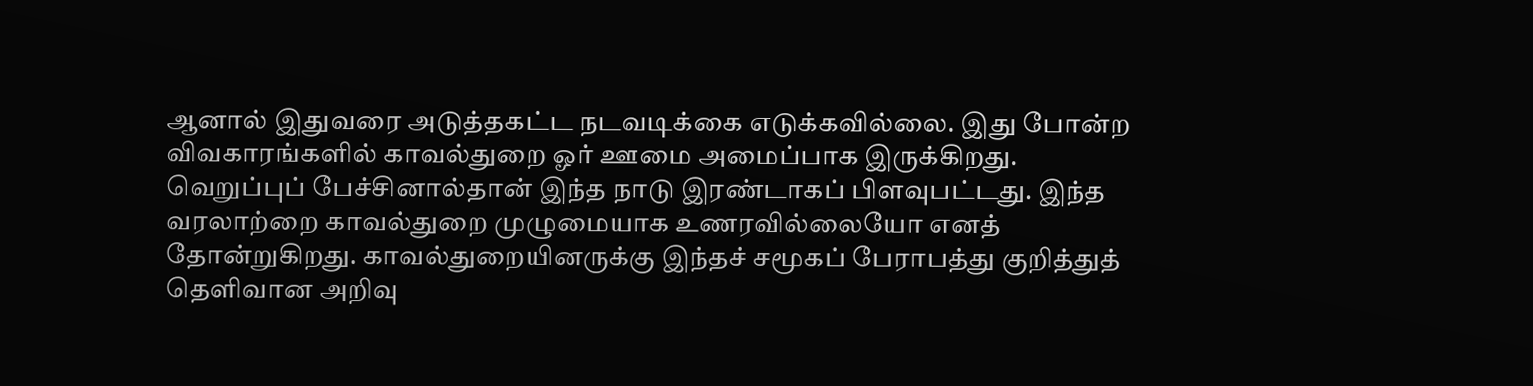ஆனால் இதுவரை அடுத்தகட்ட நடவடிக்கை எடுக்கவில்லை. இது போன்ற விவகாரங்களில் காவல்துறை ஓர் ஊமை அமைப்பாக இருக்கிறது. வெறுப்புப் பேச்சினால்தான் இந்த நாடு இரண்டாகப் பிளவுபட்டது. இந்த வரலாற்றை காவல்துறை முழுமையாக உணரவில்லையோ எனத் தோன்றுகிறது. காவல்துறையினருக்கு இந்தச் சமூகப் பேராபத்து குறித்துத் தெளிவான அறிவு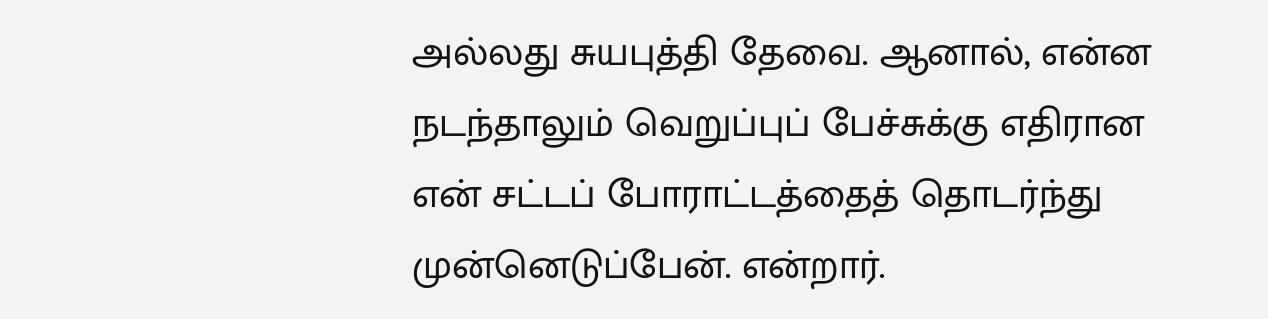அல்லது சுயபுத்தி தேவை. ஆனால், என்ன நடந்தாலும் வெறுப்புப் பேச்சுக்கு எதிரான என் சட்டப் போராட்டத்தைத் தொடர்ந்து முன்னெடுப்பேன். என்றார்.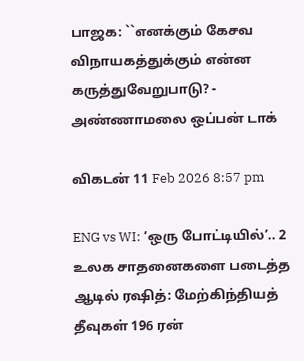பாஜக: ``எனக்கும் கேசவ விநாயகத்துக்கும் என்ன கருத்துவேறுபாடு? - அண்ணாமலை ஒப்பன் டாக்

விகடன் 11 Feb 2026 8:57 pm

ENG vs WI: ‘ஒரு போட்டியில்’.. 2 உலக சாதனைகளை படைத்த ஆடில் ரஷித்: மேற்கிந்தியத் தீவுகள் 196 ரன்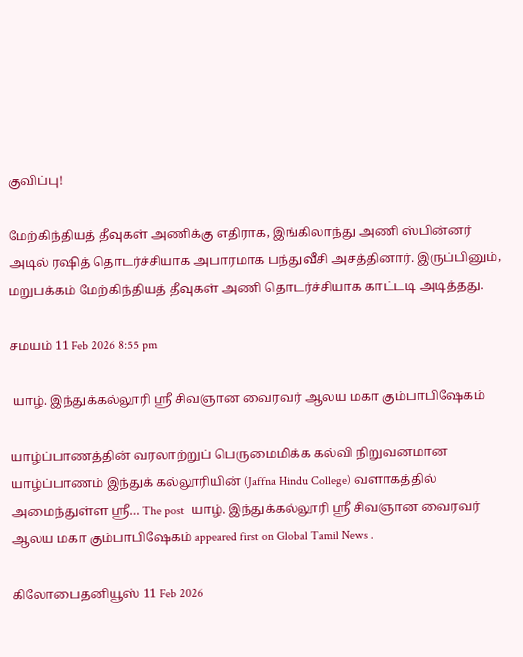குவிப்பு!

மேற்கிந்தியத் தீவுகள் அணிக்கு எதிராக, இங்கிலாந்து அணி ஸ்பின்னர் அடில் ரஷித் தொடர்ச்சியாக அபாரமாக பந்துவீசி அசத்தினார். இருப்பினும், மறுபக்கம் மேற்கிந்தியத் தீவுகள் அணி தொடர்ச்சியாக காட்டடி அடித்தது.

சமயம் 11 Feb 2026 8:55 pm

 யாழ். இந்துக்கல்லூரி ஶ்ரீ சிவஞான வைரவர் ஆலய மகா கும்பாபிஷேகம்

யாழ்ப்பாணத்தின் வரலாற்றுப் பெருமைமிக்க கல்வி நிறுவனமான யாழ்ப்பாணம் இந்துக் கல்லூரியின் (Jaffna Hindu College) வளாகத்தில் அமைந்துள்ள ஶ்ரீ… The post  யாழ். இந்துக்கல்லூரி ஶ்ரீ சிவஞான வைரவர் ஆலய மகா கும்பாபிஷேகம் appeared first on Global Tamil News .

கிலோபைதனியூஸ் 11 Feb 2026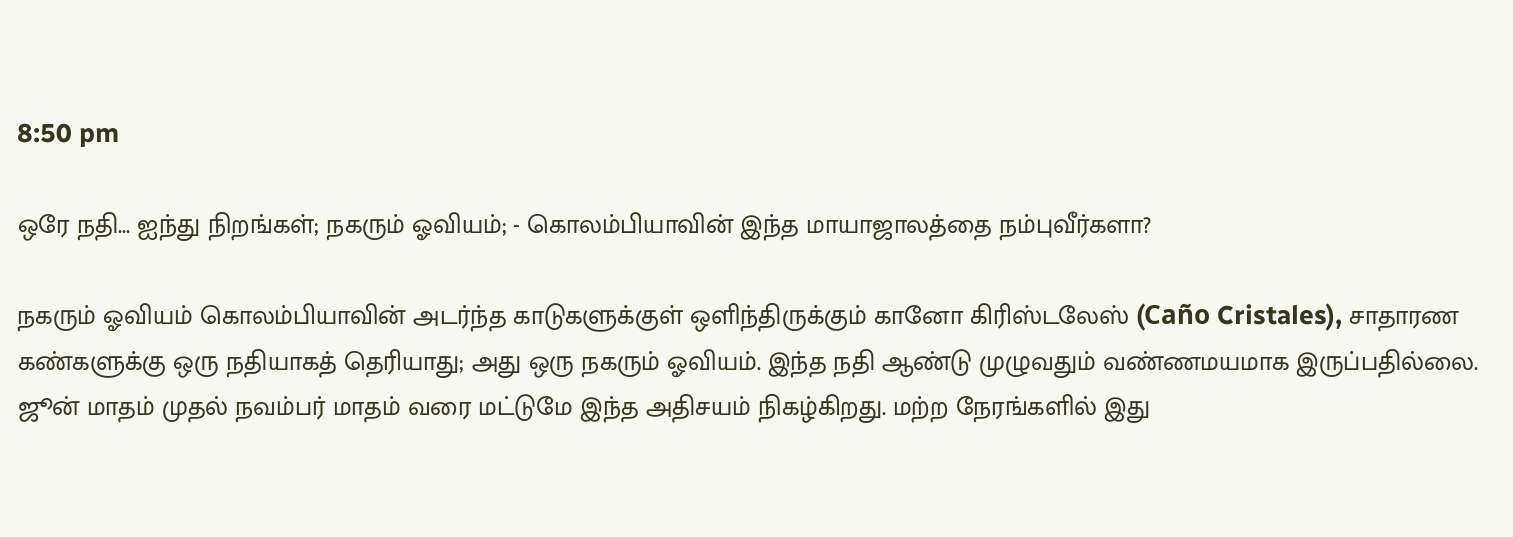8:50 pm

ஒரே நதி... ஐந்து நிறங்கள்; நகரும் ஓவியம்; - கொலம்பியாவின் இந்த மாயாஜாலத்தை நம்புவீர்களா?

நகரும் ஓவியம் கொலம்பியாவின் அடர்ந்த காடுகளுக்குள் ஒளிந்திருக்கும் கானோ கிரிஸ்டலேஸ் (Caño Cristales), சாதாரண கண்களுக்கு ஒரு நதியாகத் தெரியாது; அது ஒரு நகரும் ஓவியம். இந்த நதி ஆண்டு முழுவதும் வண்ணமயமாக இருப்பதில்லை. ஜூன் மாதம் முதல் நவம்பர் மாதம் வரை மட்டுமே இந்த அதிசயம் நிகழ்கிறது. மற்ற நேரங்களில் இது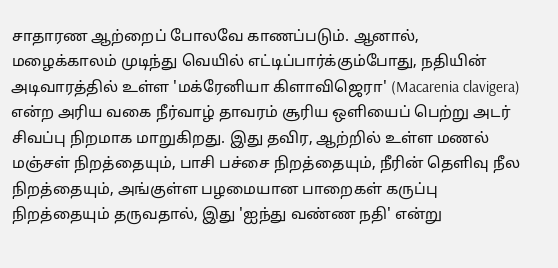சாதாரண ஆற்றைப் போலவே காணப்படும். ஆனால், மழைக்காலம் முடிந்து வெயில் எட்டிப்பார்க்கும்போது, நதியின் அடிவாரத்தில் உள்ள 'மக்ரேனியா கிளாவிஜெரா' (Macarenia clavigera) என்ற அரிய வகை நீர்வாழ் தாவரம் சூரிய ஒளியைப் பெற்று அடர் சிவப்பு நிறமாக மாறுகிறது. இது தவிர, ஆற்றில் உள்ள மணல் மஞ்சள் நிறத்தையும், பாசி பச்சை நிறத்தையும், நீரின் தெளிவு நீல நிறத்தையும், அங்குள்ள பழமையான பாறைகள் கருப்பு நிறத்தையும் தருவதால், இது 'ஐந்து வண்ண நதி' என்று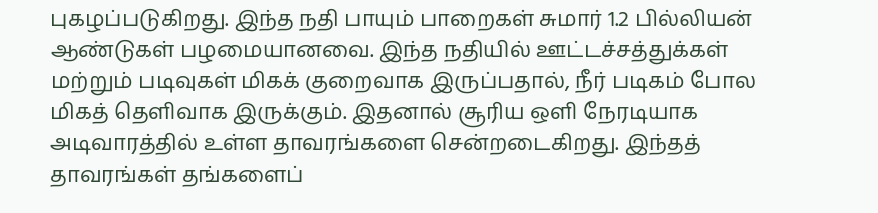புகழப்படுகிறது. இந்த நதி பாயும் பாறைகள் சுமார் 1.2 பில்லியன் ஆண்டுகள் பழமையானவை. இந்த நதியில் ஊட்டச்சத்துக்கள் மற்றும் படிவுகள் மிகக் குறைவாக இருப்பதால், நீர் படிகம் போல மிகத் தெளிவாக இருக்கும். இதனால் சூரிய ஒளி நேரடியாக அடிவாரத்தில் உள்ள தாவரங்களை சென்றடைகிறது. இந்தத் தாவரங்கள் தங்களைப்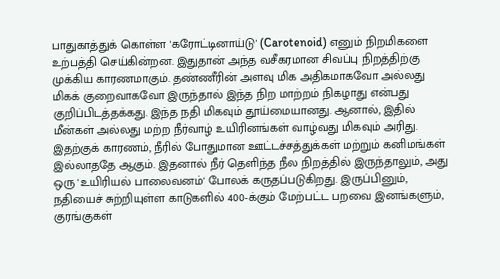பாதுகாத்துக் கொள்ள 'கரோட்டினாய்டு' (Carotenoid) எனும் நிறமிகளை உற்பத்தி செய்கின்றன. இதுதான் அந்த வசீகரமான சிவப்பு நிறத்திற்கு முக்கிய காரணமாகும். தண்ணீரின் அளவு மிக அதிகமாகவோ அல்லது மிகக் குறைவாகவோ இருந்தால் இந்த நிற மாற்றம் நிகழாது என்பது குறிப்பிடத்தக்கது. இந்த நதி மிகவும் தூய்மையானது. ஆனால், இதில் மீன்கள் அல்லது மற்ற நீர்வாழ் உயிரினங்கள் வாழ்வது மிகவும் அரிது. இதற்குக் காரணம், நீரில் போதுமான ஊட்டச்சத்துக்கள் மற்றும் கனிமங்கள் இல்லாததே ஆகும். இதனால் நீர் தெளிந்த நீல நிறத்தில் இருந்தாலும், அது ஒரு 'உயிரியல் பாலைவனம்' போலக் கருதப்படுகிறது. இருப்பினும், நதியைச் சுற்றியுள்ள காடுகளில் 400-க்கும் மேற்பட்ட பறவை இனங்களும், குரங்குகள்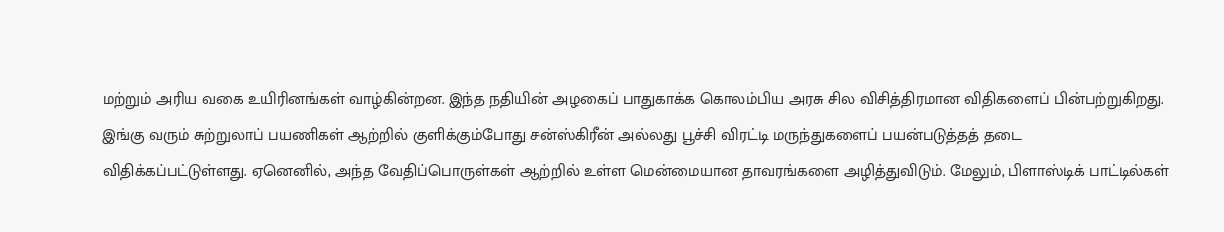மற்றும் அரிய வகை உயிரினங்கள் வாழ்கின்றன. இந்த நதியின் அழகைப் பாதுகாக்க கொலம்பிய அரசு சில விசித்திரமான விதிகளைப் பின்பற்றுகிறது. இங்கு வரும் சுற்றுலாப் பயணிகள் ஆற்றில் குளிக்கும்போது சன்ஸ்கிரீன் அல்லது பூச்சி விரட்டி மருந்துகளைப் பயன்படுத்தத் தடை விதிக்கப்பட்டுள்ளது. ஏனெனில், அந்த வேதிப்பொருள்கள் ஆற்றில் உள்ள மென்மையான தாவரங்களை அழித்துவிடும். மேலும், பிளாஸ்டிக் பாட்டில்கள்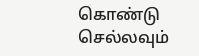கொண்டு செல்லவும்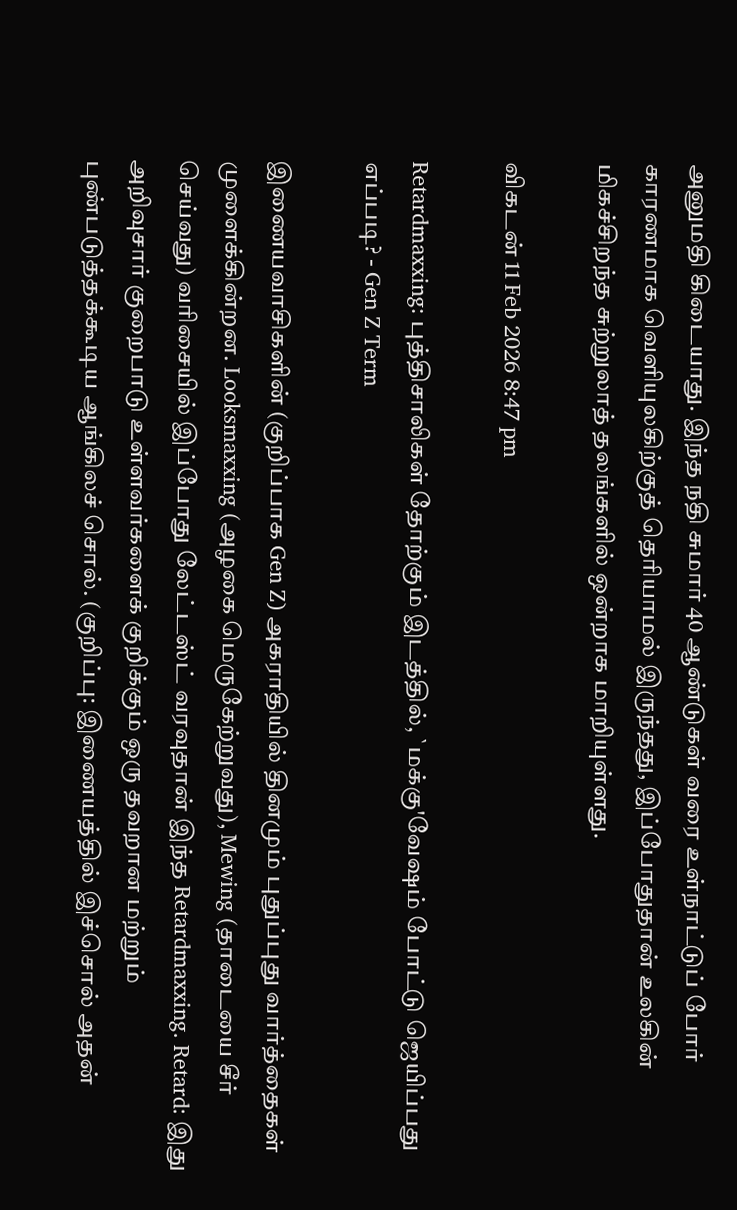அனுமதி கிடையாது. இந்த நதி சுமார் 40 ஆண்டுகள் வரை உள்நாட்டுப் போர் காரணமாக வெளியுலகிற்குத் தெரியாமல் இருந்தது, இப்போதுதான் உலகின் மிகச்சிறந்த சுற்றுலாத் தலங்களில் ஒன்றாக மாறியுள்ளது.

விகடன் 11 Feb 2026 8:47 pm

Retardmaxxing: புத்திசாலிகள் தோற்கும் இடத்தில், `மக்கு'வேஷம் போட்டு ஜெயிப்பது எப்படி? - Gen Z Term

இணையவாசிகளின் (குறிப்பாக Gen Z) அகராதியில் தினமும் புதுப்புது வார்த்தைகள் முளைக்கின்றன. Looksmaxxing (அழகை மெருகேற்றுவது), Mewing (தாடையை சீர் செய்வது) வரிசையில் இப்போது லேட்டஸ்ட் வரவுதான் இந்த Retardmaxxing. Retard: இது அறிவுசார் குறைபாடு உள்ளவர்களைக் குறிக்கும் ஒரு தவறான மற்றும் புண்படுத்தக்கூடிய ஆங்கிலச் சொல். (குறிப்பு: இணையத்தில் இச்சொல் அதன்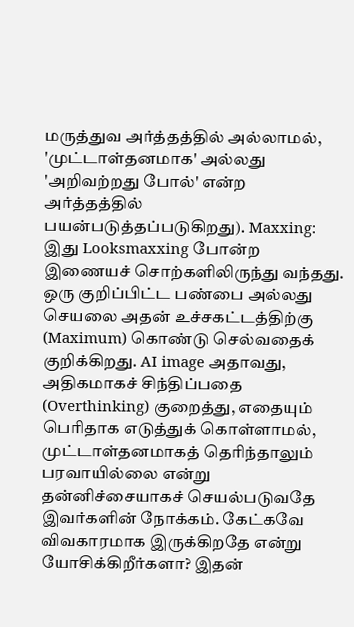மருத்துவ அர்த்தத்தில் அல்லாமல், 'முட்டாள்தனமாக' அல்லது 'அறிவற்றது போல்' என்ற அர்த்தத்தில் பயன்படுத்தப்படுகிறது). Maxxing: இது Looksmaxxing போன்ற இணையச் சொற்களிலிருந்து வந்தது. ஒரு குறிப்பிட்ட பண்பை அல்லது செயலை அதன் உச்சகட்டத்திற்கு (Maximum) கொண்டு செல்வதைக் குறிக்கிறது. AI image அதாவது, அதிகமாகச் சிந்திப்பதை (Overthinking) குறைத்து, எதையும் பெரிதாக எடுத்துக் கொள்ளாமல், முட்டாள்தனமாகத் தெரிந்தாலும் பரவாயில்லை என்று தன்னிச்சையாகச் செயல்படுவதே இவர்களின் நோக்கம். கேட்கவே விவகாரமாக இருக்கிறதே என்று யோசிக்கிறீர்களா? இதன்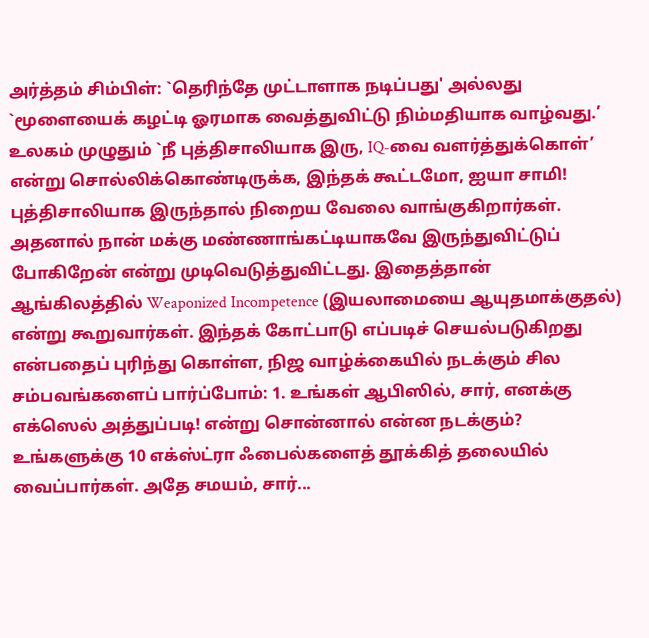அர்த்தம் சிம்பிள்: `தெரிந்தே முட்டாளாக நடிப்பது' அல்லது `மூளையைக் கழட்டி ஓரமாக வைத்துவிட்டு நிம்மதியாக வாழ்வது.’ உலகம் முழுதும் `நீ புத்திசாலியாக இரு, IQ-வை வளர்த்துக்கொள்’ என்று சொல்லிக்கொண்டிருக்க, இந்தக் கூட்டமோ, ஐயா சாமி! புத்திசாலியாக இருந்தால் நிறைய வேலை வாங்குகிறார்கள். அதனால் நான் மக்கு மண்ணாங்கட்டியாகவே இருந்துவிட்டுப் போகிறேன் என்று முடிவெடுத்துவிட்டது. இதைத்தான் ஆங்கிலத்தில் Weaponized Incompetence (இயலாமையை ஆயுதமாக்குதல்) என்று கூறுவார்கள். இந்தக் கோட்பாடு எப்படிச் செயல்படுகிறது என்பதைப் புரிந்து கொள்ள, நிஜ வாழ்க்கையில் நடக்கும் சில சம்பவங்களைப் பார்ப்போம்: 1. உங்கள் ஆபிஸில், சார், எனக்கு எக்ஸெல் அத்துப்படி! என்று சொன்னால் என்ன நடக்கும்? உங்களுக்கு 10 எக்ஸ்ட்ரா ஃபைல்களைத் தூக்கித் தலையில் வைப்பார்கள். அதே சமயம், சார்...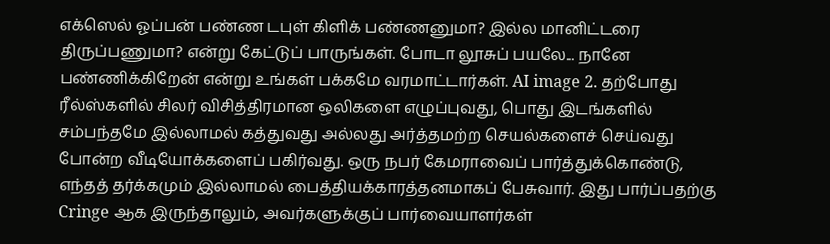எக்ஸெல் ஓப்பன் பண்ண டபுள் கிளிக் பண்ணனுமா? இல்ல மானிட்டரை திருப்பணுமா? என்று கேட்டுப் பாருங்கள். போடா லூசுப் பயலே... நானே பண்ணிக்கிறேன் என்று உங்கள் பக்கமே வரமாட்டார்கள். AI image 2. தற்போது ரீல்ஸ்களில் சிலர் விசித்திரமான ஒலிகளை எழுப்புவது, பொது இடங்களில் சம்பந்தமே இல்லாமல் கத்துவது அல்லது அர்த்தமற்ற செயல்களைச் செய்வது போன்ற வீடியோக்களைப் பகிர்வது. ஒரு நபர் கேமராவைப் பார்த்துக்கொண்டு, எந்தத் தர்க்கமும் இல்லாமல் பைத்தியக்காரத்தனமாகப் பேசுவார். இது பார்ப்பதற்கு Cringe ஆக இருந்தாலும், அவர்களுக்குப் பார்வையாளர்கள்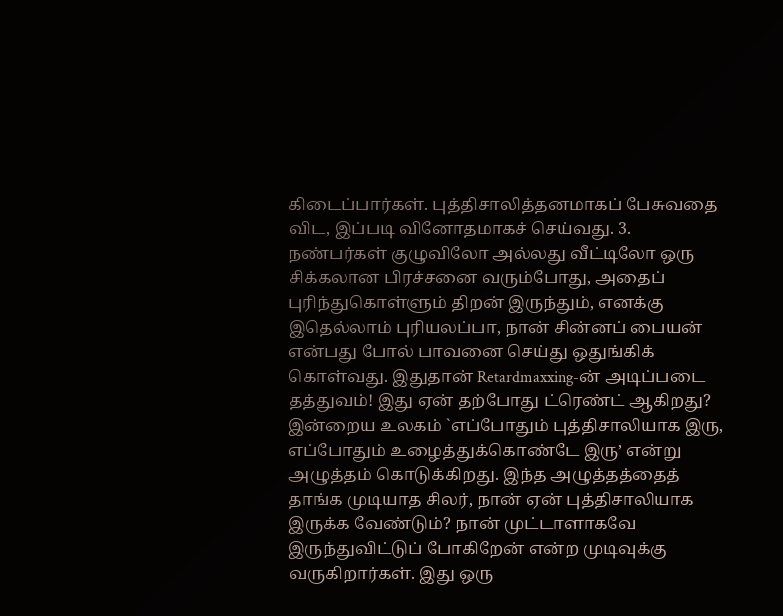கிடைப்பார்கள். புத்திசாலித்தனமாகப் பேசுவதை விட, இப்படி வினோதமாகச் செய்வது. 3. நண்பர்கள் குழுவிலோ அல்லது வீட்டிலோ ஒரு சிக்கலான பிரச்சனை வரும்போது, அதைப் புரிந்துகொள்ளும் திறன் இருந்தும், எனக்கு இதெல்லாம் புரியலப்பா, நான் சின்னப் பையன் என்பது போல் பாவனை செய்து ஒதுங்கிக் கொள்வது. இதுதான் Retardmaxxing-ன் அடிப்படை தத்துவம்! இது ஏன் தற்போது ட்ரெண்ட் ஆகிறது? இன்றைய உலகம் `எப்போதும் புத்திசாலியாக இரு, எப்போதும் உழைத்துக்கொண்டே இரு’ என்று அழுத்தம் கொடுக்கிறது. இந்த அழுத்தத்தைத் தாங்க முடியாத சிலர், நான் ஏன் புத்திசாலியாக இருக்க வேண்டும்? நான் முட்டாளாகவே இருந்துவிட்டுப் போகிறேன் என்ற முடிவுக்கு வருகிறார்கள். இது ஒரு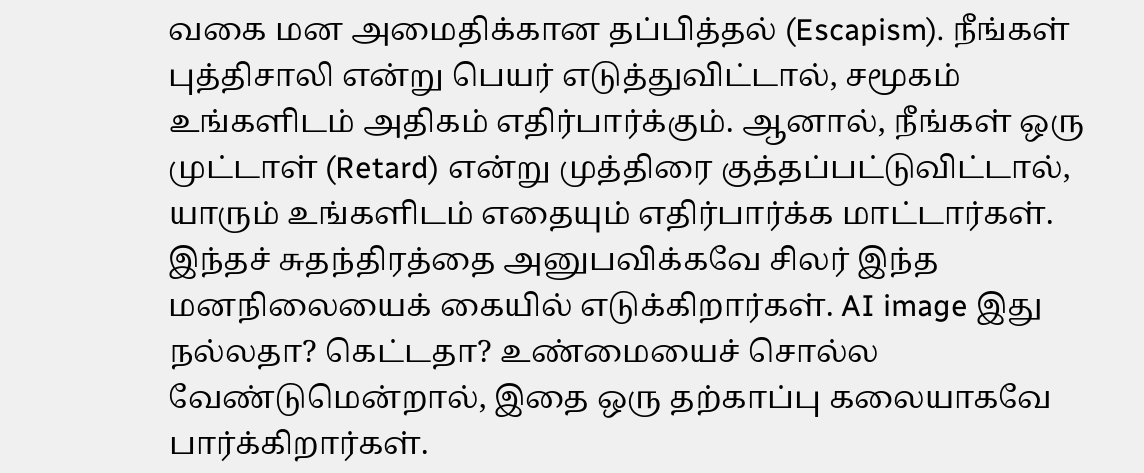வகை மன அமைதிக்கான தப்பித்தல் (Escapism). நீங்கள் புத்திசாலி என்று பெயர் எடுத்துவிட்டால், சமூகம் உங்களிடம் அதிகம் எதிர்பார்க்கும். ஆனால், நீங்கள் ஒரு முட்டாள் (Retard) என்று முத்திரை குத்தப்பட்டுவிட்டால், யாரும் உங்களிடம் எதையும் எதிர்பார்க்க மாட்டார்கள். இந்தச் சுதந்திரத்தை அனுபவிக்கவே சிலர் இந்த மனநிலையைக் கையில் எடுக்கிறார்கள். AI image இது நல்லதா? கெட்டதா? உண்மையைச் சொல்ல வேண்டுமென்றால், இதை ஒரு தற்காப்பு கலையாகவே பார்க்கிறார்கள்.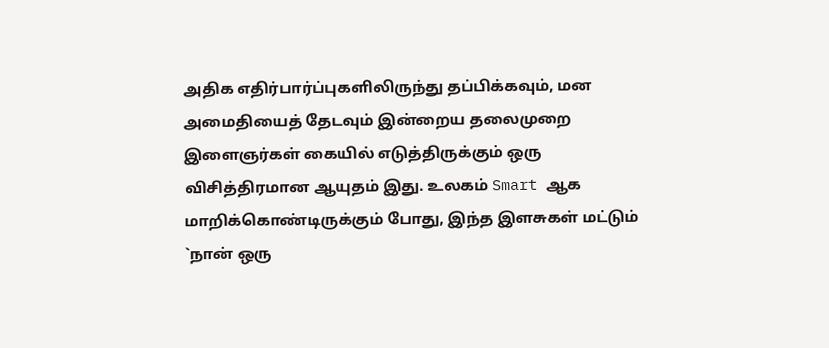அதிக எதிர்பார்ப்புகளிலிருந்து தப்பிக்கவும், மன அமைதியைத் தேடவும் இன்றைய தலைமுறை இளைஞர்கள் கையில் எடுத்திருக்கும் ஒரு விசித்திரமான ஆயுதம் இது. உலகம் Smart ஆக மாறிக்கொண்டிருக்கும் போது, இந்த இளசுகள் மட்டும் `நான் ஒரு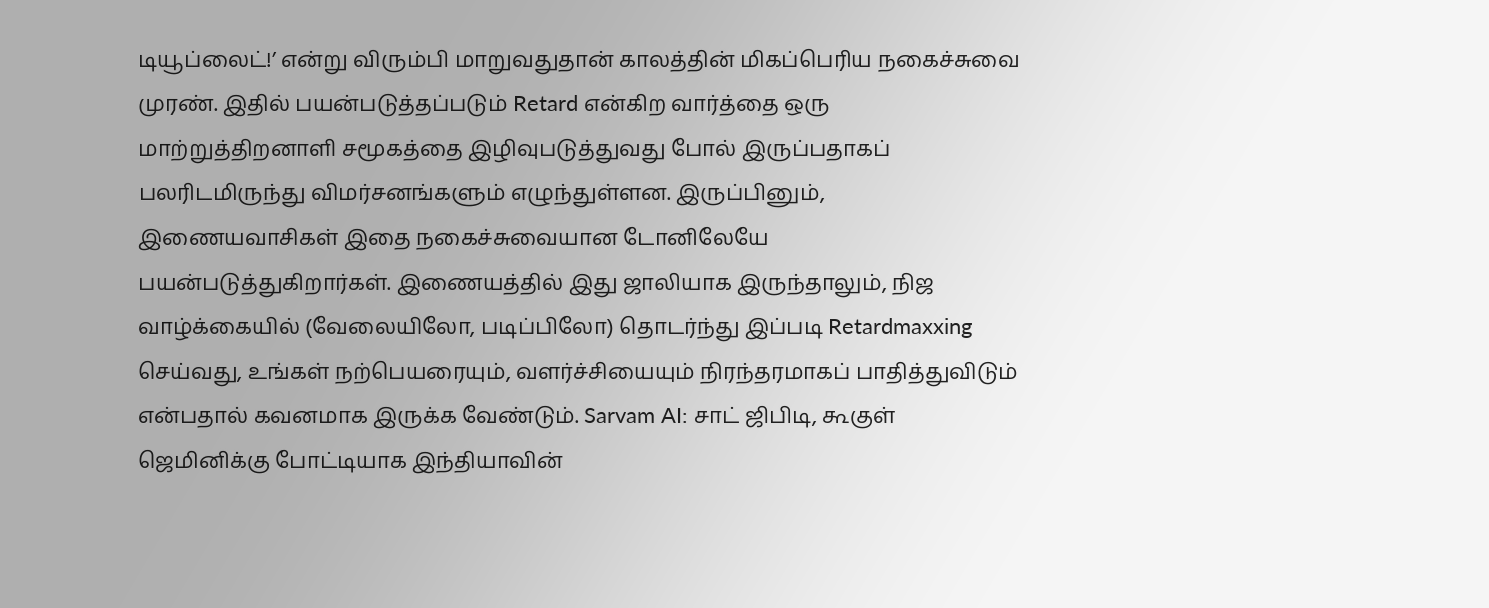டியூப்லைட்!’ என்று விரும்பி மாறுவதுதான் காலத்தின் மிகப்பெரிய நகைச்சுவை முரண். இதில் பயன்படுத்தப்படும் Retard என்கிற வார்த்தை ஒரு மாற்றுத்திறனாளி சமூகத்தை இழிவுபடுத்துவது போல் இருப்பதாகப் பலரிடமிருந்து விமர்சனங்களும் எழுந்துள்ளன. இருப்பினும், இணையவாசிகள் இதை நகைச்சுவையான டோனிலேயே பயன்படுத்துகிறார்கள். இணையத்தில் இது ஜாலியாக இருந்தாலும், நிஜ வாழ்க்கையில் (வேலையிலோ, படிப்பிலோ) தொடர்ந்து இப்படி Retardmaxxing செய்வது, உங்கள் நற்பெயரையும், வளர்ச்சியையும் நிரந்தரமாகப் பாதித்துவிடும் என்பதால் கவனமாக இருக்க வேண்டும். Sarvam AI: சாட் ஜிபிடி, கூகுள் ஜெமினிக்கு போட்டியாக இந்தியாவின்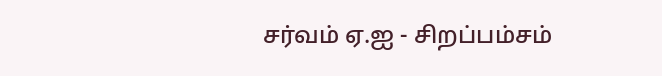சர்வம் ஏ.ஐ - சிறப்பம்சம்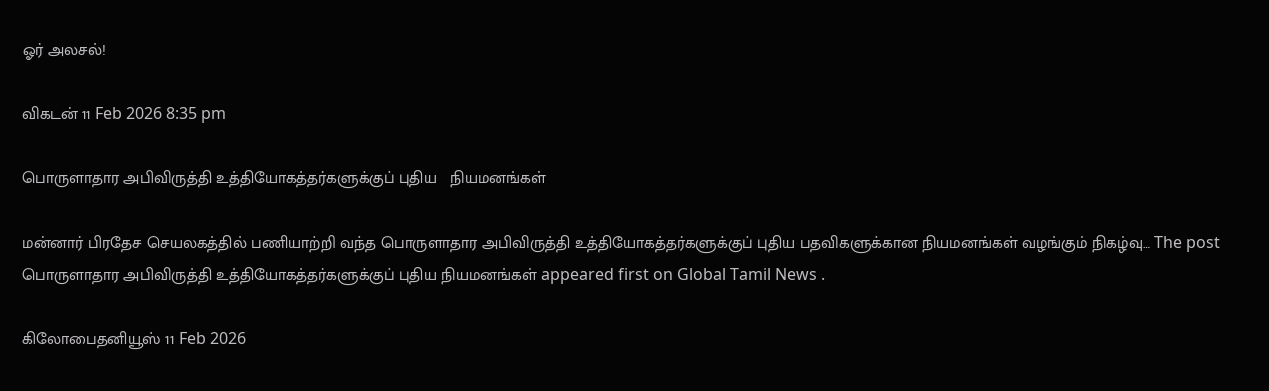ஓர் அலசல்!

விகடன் 11 Feb 2026 8:35 pm

பொருளாதார அபிவிருத்தி உத்தியோகத்தர்களுக்குப் புதிய   நியமனங்கள்

மன்னார் பிரதேச செயலகத்தில் பணியாற்றி வந்த பொருளாதார அபிவிருத்தி உத்தியோகத்தர்களுக்குப் புதிய பதவிகளுக்கான நியமனங்கள் வழங்கும் நிகழ்வு… The post பொருளாதார அபிவிருத்தி உத்தியோகத்தர்களுக்குப் புதிய நியமனங்கள் appeared first on Global Tamil News .

கிலோபைதனியூஸ் 11 Feb 2026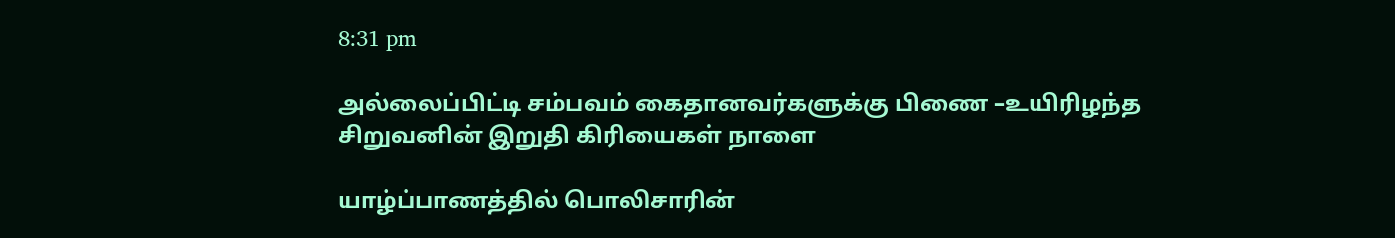8:31 pm

அல்லைப்பிட்டி சம்பவம் கைதானவர்களுக்கு பிணை –உயிரிழந்த சிறுவனின் இறுதி கிரியைகள் நாளை

யாழ்ப்பாணத்தில் பொலிசாரின்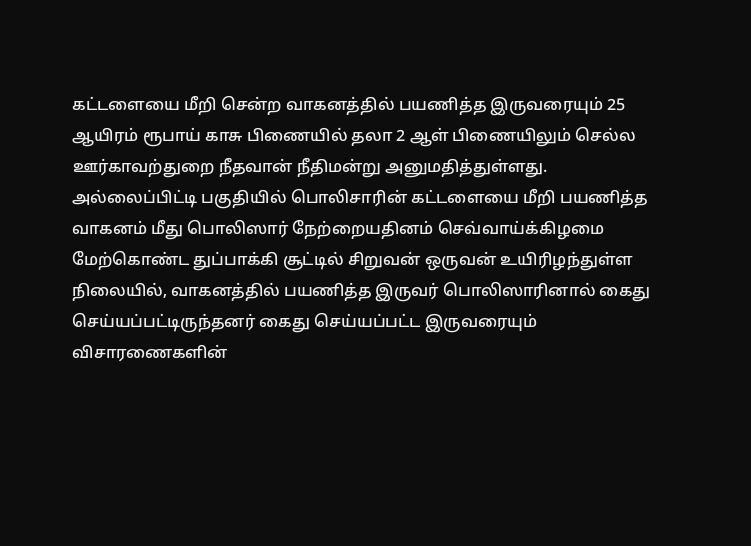கட்டளையை மீறி சென்ற வாகனத்தில் பயணித்த இருவரையும் 25 ஆயிரம் ரூபாய் காசு பிணையில் தலா 2 ஆள் பிணையிலும் செல்ல ஊர்காவற்துறை நீதவான் நீதிமன்று அனுமதித்துள்ளது. அல்லைப்பிட்டி பகுதியில் பொலிசாரின் கட்டளையை மீறி பயணித்த வாகனம் மீது பொலிஸார் நேற்றையதினம் செவ்வாய்க்கிழமை மேற்கொண்ட துப்பாக்கி சூட்டில் சிறுவன் ஒருவன் உயிரிழந்துள்ள நிலையில், வாகனத்தில் பயணித்த இருவர் பொலிஸாரினால் கைது செய்யப்பட்டிருந்தனர் கைது செய்யப்பட்ட இருவரையும் விசாரணைகளின்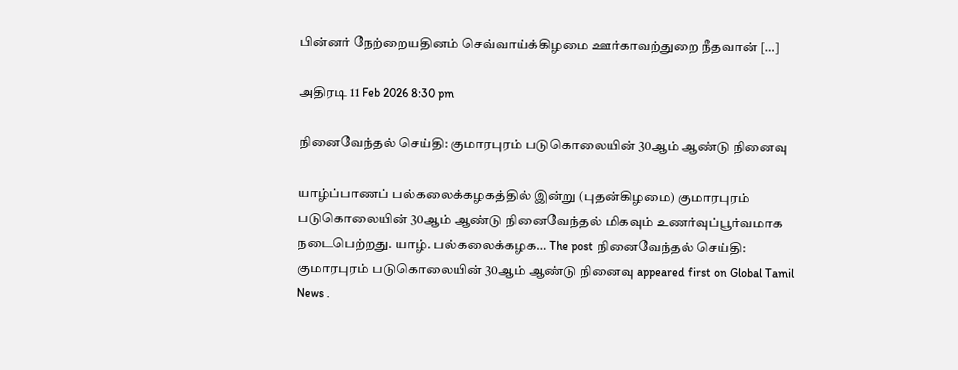பின்னர் நேற்றையதினம் செவ்வாய்க்கிழமை ஊர்காவற்துறை நீதவான் […]

அதிரடி 11 Feb 2026 8:30 pm

நினைவேந்தல் செய்தி: குமாரபுரம் படுகொலையின் 30ஆம் ஆண்டு நினைவு

யாழ்ப்பாணப் பல்கலைக்கழகத்தில் இன்று (புதன்கிழமை) குமாரபுரம் படுகொலையின் 30ஆம் ஆண்டு நினைவேந்தல் மிகவும் உணர்வுப்பூர்வமாக நடைபெற்றது. யாழ். பல்கலைக்கழக… The post நினைவேந்தல் செய்தி: குமாரபுரம் படுகொலையின் 30ஆம் ஆண்டு நினைவு appeared first on Global Tamil News .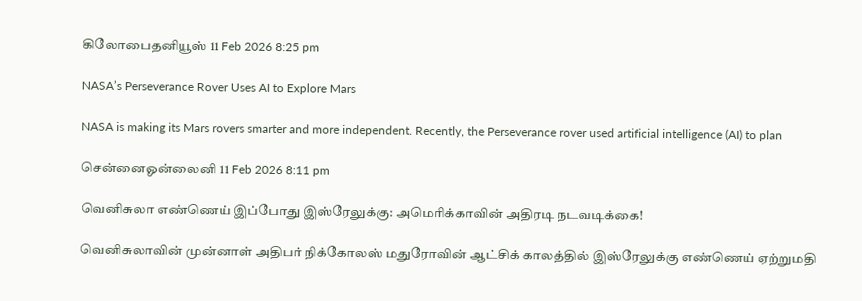கிலோபைதனியூஸ் 11 Feb 2026 8:25 pm

NASA’s Perseverance Rover Uses AI to Explore Mars

NASA is making its Mars rovers smarter and more independent. Recently, the Perseverance rover used artificial intelligence (AI) to plan

சென்னைஓன்லைனி 11 Feb 2026 8:11 pm

வெனிசுலா எண்ணெய் இப்போது இஸ்ரேலுக்கு: அமெரிக்காவின் அதிரடி நடவடிக்கை!

வெனிசுலாவின் முன்னாள் அதிபர் நிக்கோலஸ் மதுரோவின் ஆட்சிக் காலத்தில் இஸ்ரேலுக்கு எண்ணெய் ஏற்றுமதி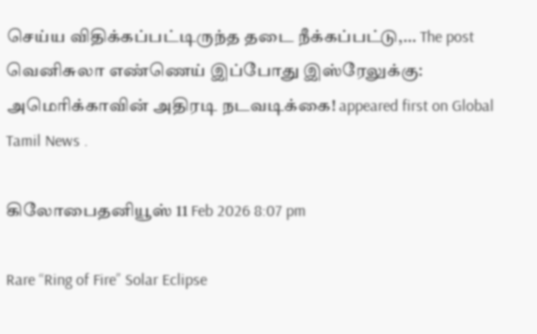செய்ய விதிக்கப்பட்டிருந்த தடை நீக்கப்பட்டு,… The post வெனிசுலா எண்ணெய் இப்போது இஸ்ரேலுக்கு: அமெரிக்காவின் அதிரடி நடவடிக்கை! appeared first on Global Tamil News .

கிலோபைதனியூஸ் 11 Feb 2026 8:07 pm

Rare “Ring of Fire” Solar Eclipse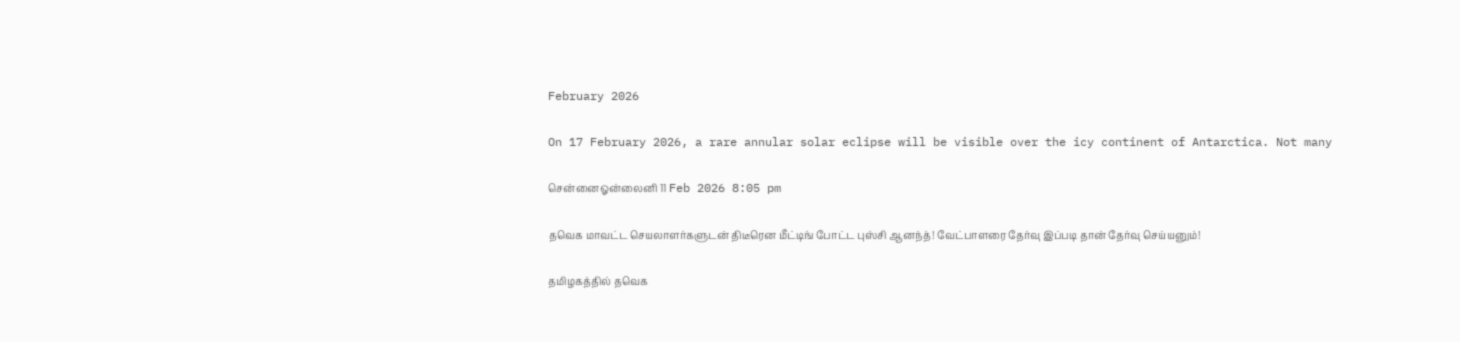February 2026

On 17 February 2026, a rare annular solar eclipse will be visible over the icy continent of Antarctica. Not many

சென்னைஓன்லைனி 11 Feb 2026 8:05 pm

தவெக மாவட்ட செயலாளர்களுடன் திடீரென மீட்டிங் போட்ட புஸ்சி ஆனந்த்! வேட்பாளரை தேர்வு இப்படி தான் தேர்வு செய்யனும்!

தமிழகத்தில் தவெக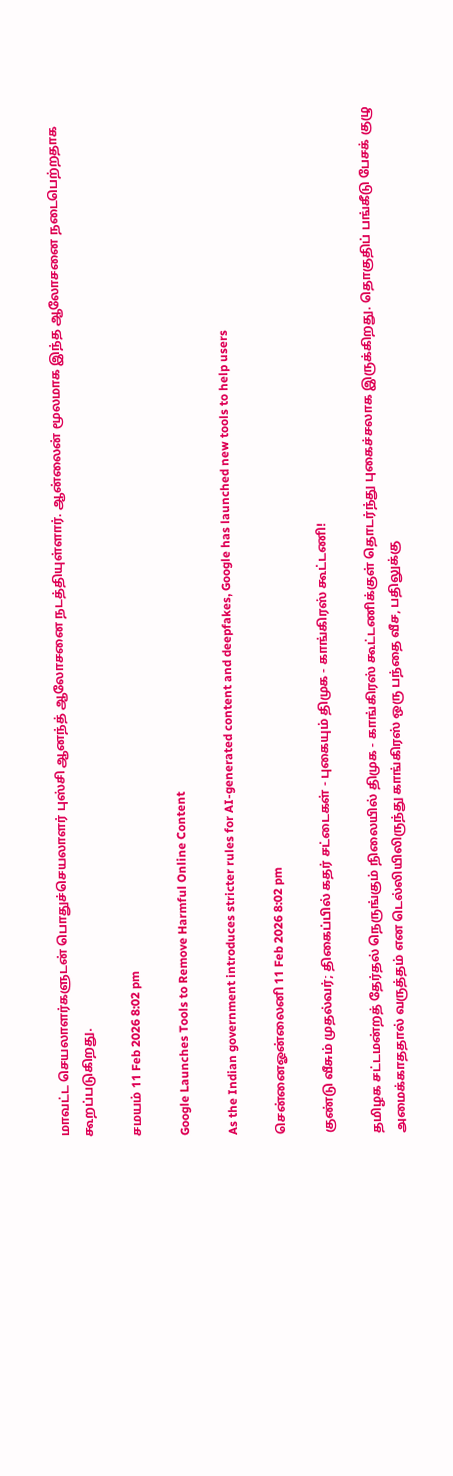மாவட்ட செயலாளர்களுடன் பொதுச்செயலாளர் புஸ்சி ஆனந்த் ஆலோசனை நடத்தியுள்ளார். ஆன்லைன் மூலமாக இந்த ஆலோசனை நடைபெற்றதாக கூறப்படுகிறது.

சமயம் 11 Feb 2026 8:02 pm

Google Launches Tools to Remove Harmful Online Content

As the Indian government introduces stricter rules for AI-generated content and deepfakes, Google has launched new tools to help users

சென்னைஓன்லைனி 11 Feb 2026 8:02 pm

குண்டு வீசும் முதல்வர்; திகைப்பில் கதர் சட்டைகள் - புகையும் திமுக - காங்கிரஸ் கூட்டணி!

தமிழக சட்டமன்றத் தேர்தல் நெருங்கும் நிலையில் திமுக - காங்கிரஸ் கூட்டணிக்குள் தொடர்ந்து புகைச்சலாக இருக்கிறது. தொகுதிப் பங்கீடு பேசக் குழு அமைக்காததால் வருத்தம் என டெல்லியிலிருந்து காங்கிரஸ் ஒரு பந்தை வீச, பதிலுக்கு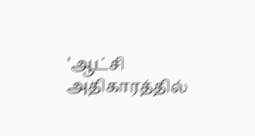'ஆட்சி அதிகாரத்தில்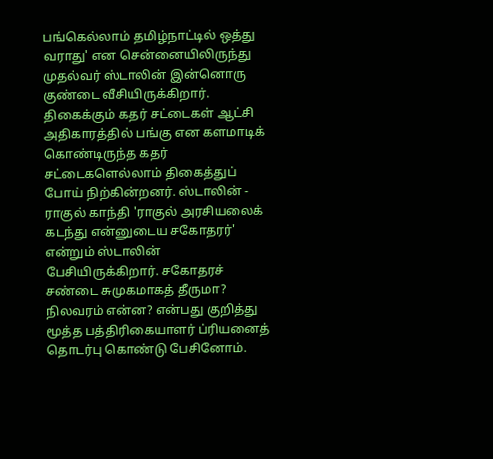பங்கெல்லாம் தமிழ்நாட்டில் ஒத்து வராது' என சென்னையிலிருந்து முதல்வர் ஸ்டாலின் இன்னொரு குண்டை வீசியிருக்கிறார். திகைக்கும் கதர் சட்டைகள் ஆட்சி அதிகாரத்தில் பங்கு என களமாடிக் கொண்டிருந்த கதர் சட்டைகளெல்லாம் திகைத்துப் போய் நிற்கின்றனர். ஸ்டாலின் - ராகுல் காந்தி 'ராகுல் அரசியலைக் கடந்து என்னுடைய சகோதரர்' என்றும் ஸ்டாலின் பேசியிருக்கிறார். சகோதரச் சண்டை சுமுகமாகத் தீருமா? நிலவரம் என்ன? என்பது குறித்து மூத்த பத்திரிகையாளர் ப்ரியனைத் தொடர்பு கொண்டு பேசினோம்.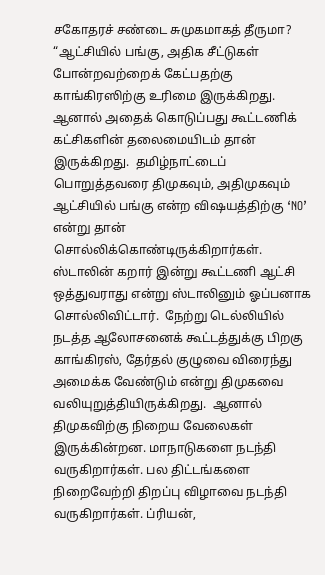சகோதரச் சண்டை சுமுகமாகத் தீருமா? “ஆட்சியில் பங்கு, அதிக சீட்டுகள் போன்றவற்றைக் கேட்பதற்கு காங்கிரஸிற்கு உரிமை இருக்கிறது. ஆனால் அதைக் கொடுப்பது கூட்டணிக் கட்சிகளின் தலைமையிடம் தான் இருக்கிறது.  தமிழ்நாட்டைப் பொறுத்தவரை திமுகவும், அதிமுகவும் ஆட்சியில் பங்கு என்ற விஷயத்திற்கு ‘NO’ என்று தான் சொல்லிக்கொண்டிருக்கிறார்கள். ஸ்டாலின் கறார் இன்று கூட்டணி ஆட்சி ஒத்துவராது என்று ஸ்டாலினும் ஓப்பனாக சொல்லிவிட்டார்.  நேற்று டெல்லியில்  நடத்த ஆலோசனைக் கூட்டத்துக்கு பிறகு காங்கிரஸ், தேர்தல் குழுவை விரைந்து அமைக்க வேண்டும் என்று திமுகவை வலியுறுத்தியிருக்கிறது.  ஆனால் திமுகவிற்கு நிறைய வேலைகள் இருக்கின்றன. மாநாடுகளை நடந்தி வருகிறார்கள். பல திட்டங்களை நிறைவேற்றி திறப்பு விழாவை நடந்தி வருகிறார்கள். ப்ரியன்,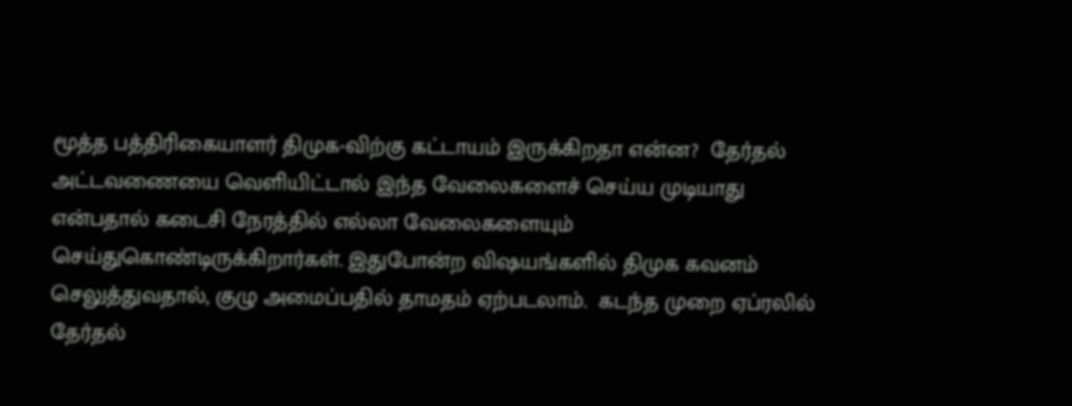மூத்த பத்திரிகையாளர் திமுக-விற்கு கட்டாயம் இருக்கிறதா என்ன?  தேர்தல் அட்டவணையை வெளியிட்டால் இந்த வேலைகளைச் செய்ய முடியாது என்பதால் கடைசி நேரத்தில் எல்லா வேலைகளையும் செய்துகொண்டிருக்கிறார்கள். இதுபோன்ற விஷயங்களில் திமுக கவனம் செலுத்துவதால், குழு அமைப்பதில் தாமதம் ஏற்படலாம்.  கடந்த முறை ஏப்ரலில் தேர்தல்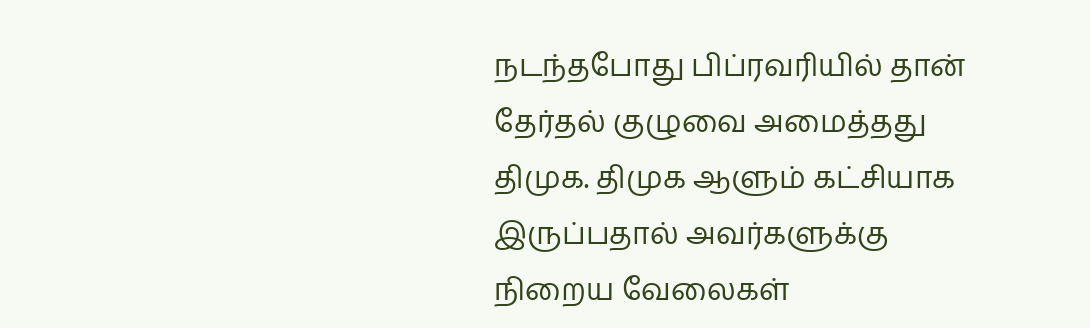நடந்தபோது பிப்ரவரியில் தான் தேர்தல் குழுவை அமைத்தது திமுக. திமுக ஆளும் கட்சியாக இருப்பதால் அவர்களுக்கு நிறைய வேலைகள்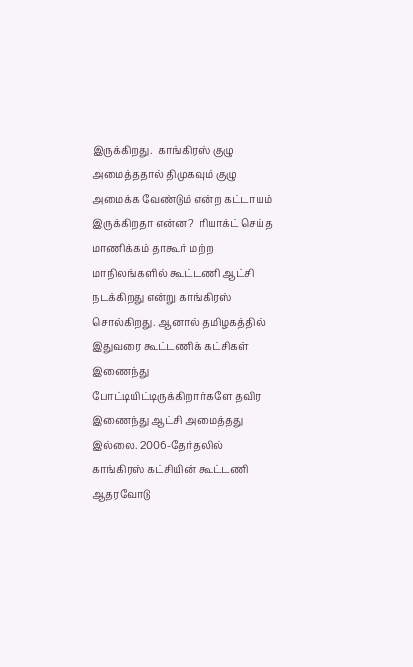இருக்கிறது.  காங்கிரஸ் குழு அமைத்ததால் திமுகவும் குழு அமைக்க வேண்டும் என்ற கட்டாயம் இருக்கிறதா என்ன?  ரியாக்ட் செய்த மாணிக்கம் தாகூர் மற்ற மாநிலங்களில் கூட்டணி ஆட்சி நடக்கிறது என்று காங்கிரஸ் சொல்கிறது. ஆனால் தமிழகத்தில் இதுவரை கூட்டணிக் கட்சிகள் இணைந்து போட்டியிட்டிருக்கிறார்களே தவிர இணைந்து ஆட்சி அமைத்தது இல்லை. 2006-தேர்தலில் காங்கிரஸ் கட்சியின் கூட்டணி ஆதரவோடு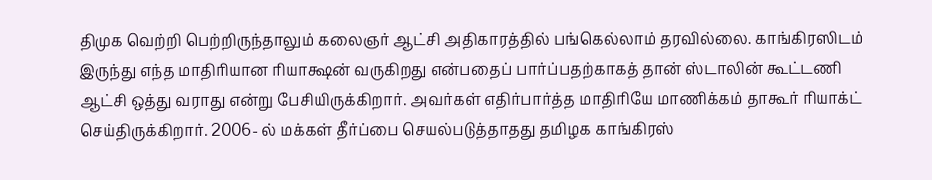திமுக வெற்றி பெற்றிருந்தாலும் கலைஞர் ஆட்சி அதிகாரத்தில் பங்கெல்லாம் தரவில்லை. காங்கிரஸிடம் இருந்து எந்த மாதிரியான ரியாக்ஷன் வருகிறது என்பதைப் பார்ப்பதற்காகத் தான் ஸ்டாலின் கூட்டணி ஆட்சி ஒத்து வராது என்று பேசியிருக்கிறார். அவர்கள் எதிர்பார்த்த மாதிரியே மாணிக்கம் தாகூர் ரியாக்ட் செய்திருக்கிறார். 2006- ல் மக்கள் தீர்ப்பை செயல்படுத்தாதது தமிழக காங்கிரஸ்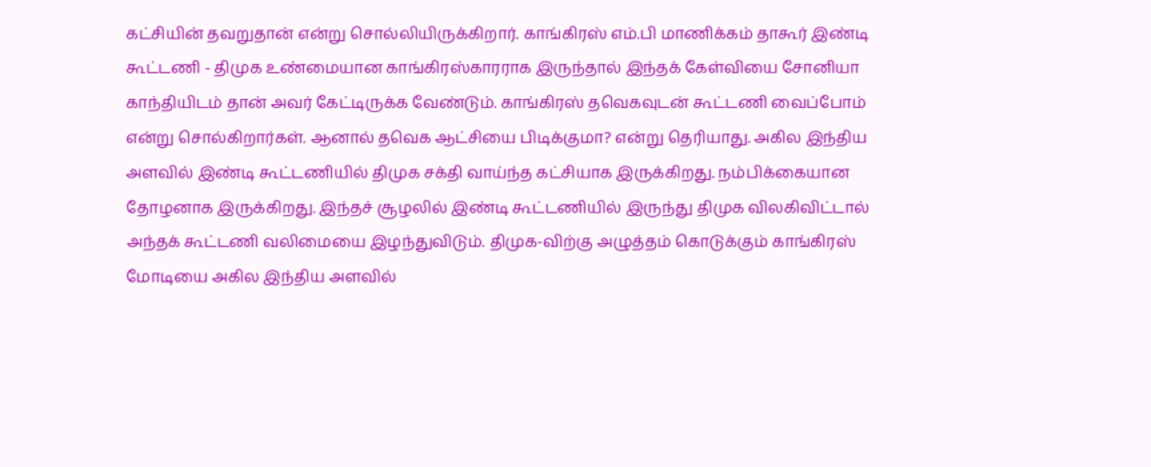கட்சியின் தவறுதான் என்று சொல்லியிருக்கிறார். காங்கிரஸ் எம்.பி மாணிக்கம் தாகூர் இண்டி கூட்டணி - திமுக உண்மையான காங்கிரஸ்காரராக இருந்தால் இந்தக் கேள்வியை சோனியா காந்தியிடம் தான் அவர் கேட்டிருக்க வேண்டும். காங்கிரஸ் தவெகவுடன் கூட்டணி வைப்போம் என்று சொல்கிறார்கள். ஆனால் தவெக ஆட்சியை பிடிக்குமா? என்று தெரியாது. அகில இந்திய அளவில் இண்டி கூட்டணியில் திமுக சக்தி வாய்ந்த கட்சியாக இருக்கிறது. நம்பிக்கையான தோழனாக இருக்கிறது. இந்தச் சூழலில் இண்டி கூட்டணியில் இருந்து திமுக விலகிவிட்டால் அந்தக் கூட்டணி வலிமையை இழந்துவிடும். திமுக-விற்கு அழுத்தம் கொடுக்கும் காங்கிரஸ் மோடியை அகில இந்திய அளவில்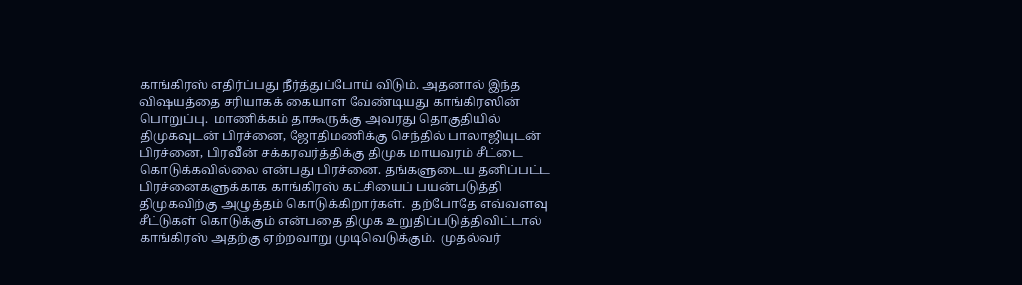காங்கிரஸ் எதிர்ப்பது நீர்த்துப்போய் விடும். அதனால் இந்த விஷயத்தை சரியாகக் கையாள வேண்டியது காங்கிரஸின் பொறுப்பு.  மாணிக்கம் தாகூருக்கு அவரது தொகுதியில் திமுகவுடன் பிரச்னை, ஜோதிமணிக்கு செந்தில் பாலாஜியுடன் பிரச்னை, பிரவீன் சக்கரவர்த்திக்கு திமுக மாயவரம் சீட்டை கொடுக்கவில்லை என்பது பிரச்னை. தங்களுடைய தனிப்பட்ட பிரச்னைகளுக்காக காங்கிரஸ் கட்சியைப் பயன்படுத்தி திமுகவிற்கு அழுத்தம் கொடுக்கிறார்கள்.  தற்போதே எவ்வளவு சீட்டுகள் கொடுக்கும் என்பதை திமுக உறுதிப்படுத்திவிட்டால் காங்கிரஸ் அதற்கு ஏற்றவாறு முடிவெடுக்கும்.  முதல்வர்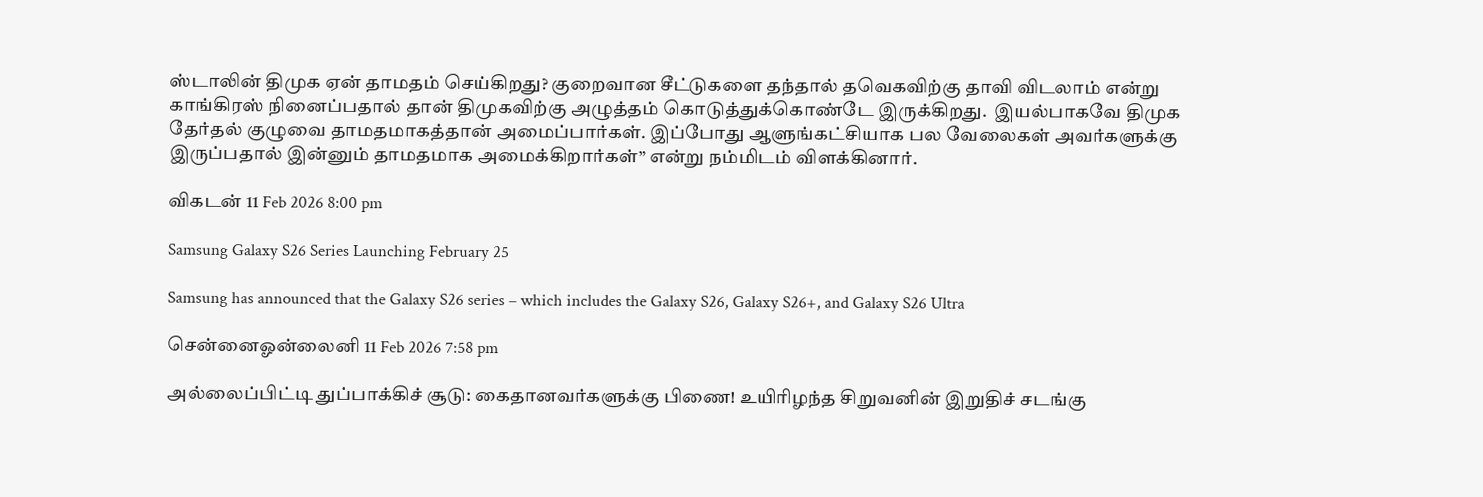ஸ்டாலின் திமுக ஏன் தாமதம் செய்கிறது? குறைவான சீட்டுகளை தந்தால் தவெகவிற்கு தாவி விடலாம் என்று காங்கிரஸ் நினைப்பதால் தான் திமுகவிற்கு அழுத்தம் கொடுத்துக்கொண்டே இருக்கிறது.  இயல்பாகவே திமுக தேர்தல் குழுவை தாமதமாகத்தான் அமைப்பார்கள். இப்போது ஆளுங்கட்சியாக பல வேலைகள் அவர்களுக்கு இருப்பதால் இன்னும் தாமதமாக அமைக்கிறார்கள்” என்று நம்மிடம் விளக்கினார்.

விகடன் 11 Feb 2026 8:00 pm

Samsung Galaxy S26 Series Launching February 25

Samsung has announced that the Galaxy S26 series – which includes the Galaxy S26, Galaxy S26+, and Galaxy S26 Ultra

சென்னைஓன்லைனி 11 Feb 2026 7:58 pm

அல்லைப்பிட்டி துப்பாக்கிச் சூடு: கைதானவர்களுக்கு பிணை! உயிரிழந்த சிறுவனின் இறுதிச் சடங்கு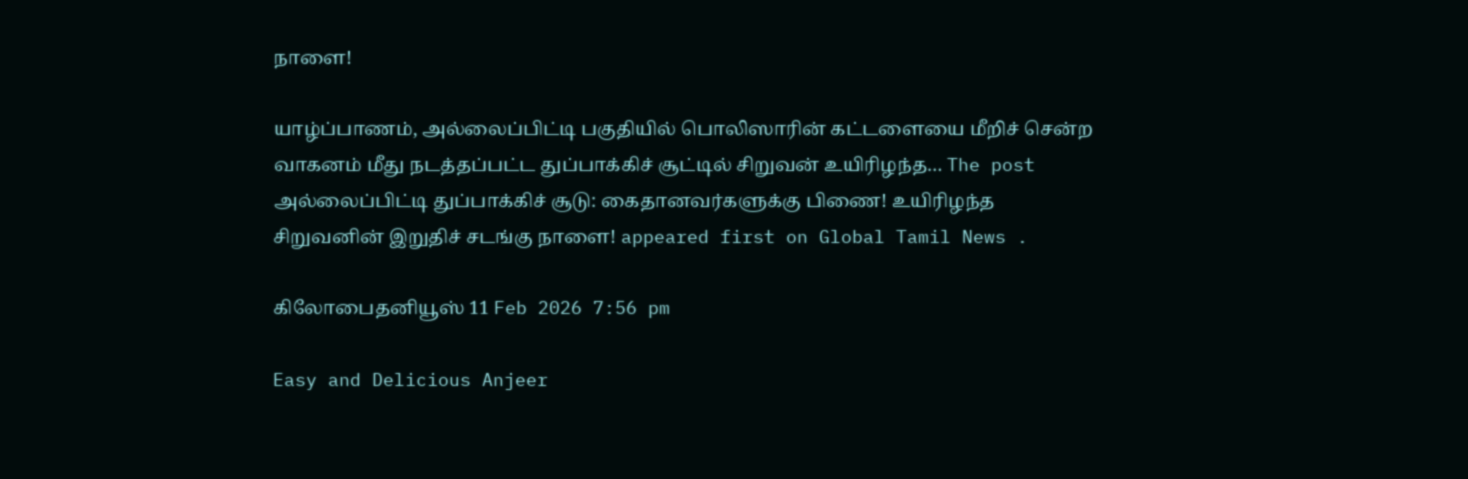நாளை!

யாழ்ப்பாணம், அல்லைப்பிட்டி பகுதியில் பொலிஸாரின் கட்டளையை மீறிச் சென்ற வாகனம் மீது நடத்தப்பட்ட துப்பாக்கிச் சூட்டில் சிறுவன் உயிரிழந்த… The post அல்லைப்பிட்டி துப்பாக்கிச் சூடு: கைதானவர்களுக்கு பிணை! உயிரிழந்த சிறுவனின் இறுதிச் சடங்கு நாளை! appeared first on Global Tamil News .

கிலோபைதனியூஸ் 11 Feb 2026 7:56 pm

Easy and Delicious Anjeer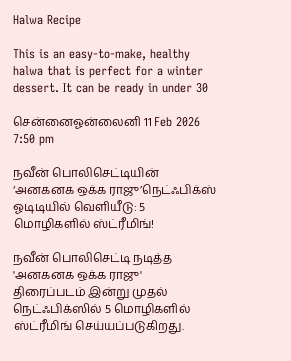Halwa Recipe

This is an easy-to-make, healthy halwa that is perfect for a winter dessert. It can be ready in under 30

சென்னைஓன்லைனி 11 Feb 2026 7:50 pm

நவீன் பொலிசெட்டியின் ‘அனகனக ஒக்க ராஜு’நெட்ஃபிக்ஸ் ஓடிடியில் வெளியீடு: 5 மொழிகளில் ஸ்ட்ரீமிங்!

நவீன் பொலிசெட்டி நடித்த 'அனகனக ஒக்க ராஜு' திரைப்படம் இன்று முதல் நெட்ஃபிக்ஸில் 5 மொழிகளில் ஸ்ட்ரீமிங் செய்யப்படுகிறது.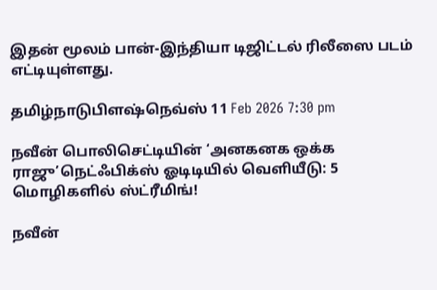இதன் மூலம் பான்-இந்தியா டிஜிட்டல் ரிலீஸை படம் எட்டியுள்ளது.

தமிழ்நாடுபிளஷ்நெவ்ஸ் 11 Feb 2026 7:30 pm

நவீன் பொலிசெட்டியின் ‘அனகனக ஒக்க ராஜு’நெட்ஃபிக்ஸ் ஓடிடியில் வெளியீடு: 5 மொழிகளில் ஸ்ட்ரீமிங்!

நவீன்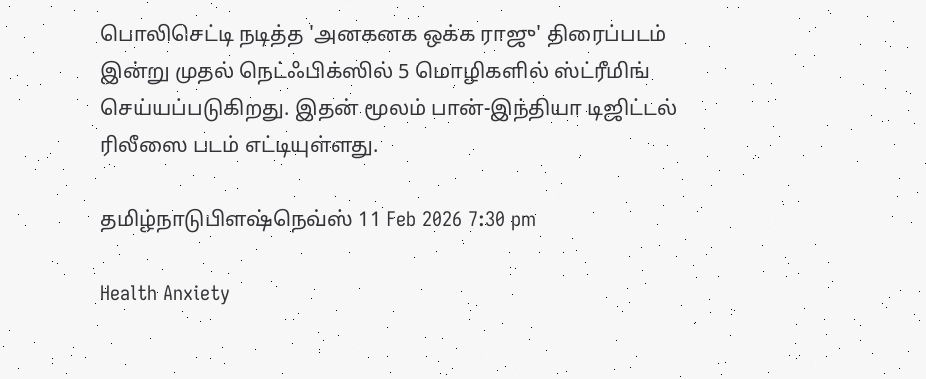பொலிசெட்டி நடித்த 'அனகனக ஒக்க ராஜு' திரைப்படம் இன்று முதல் நெட்ஃபிக்ஸில் 5 மொழிகளில் ஸ்ட்ரீமிங் செய்யப்படுகிறது. இதன் மூலம் பான்-இந்தியா டிஜிட்டல் ரிலீஸை படம் எட்டியுள்ளது.

தமிழ்நாடுபிளஷ்நெவ்ஸ் 11 Feb 2026 7:30 pm

Health Anxiety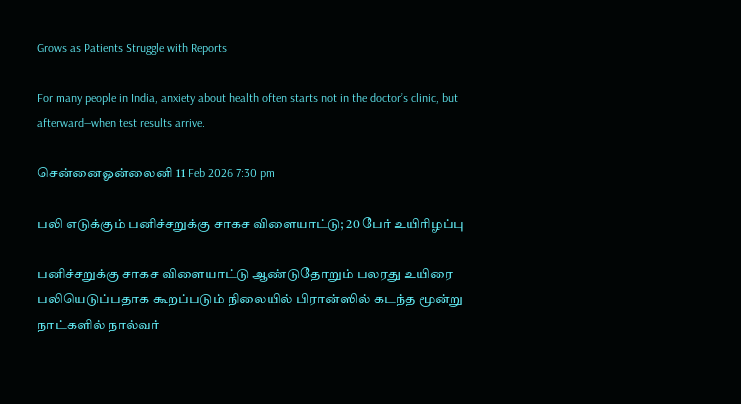Grows as Patients Struggle with Reports

For many people in India, anxiety about health often starts not in the doctor’s clinic, but afterward—when test results arrive.

சென்னைஓன்லைனி 11 Feb 2026 7:30 pm

பலி எடுக்கும் பனிச்சறுக்கு சாகச விளையாட்டு; 20 பேர் உயிரிழப்பு

பனிச்சறுக்கு சாகச விளையாட்டு ஆண்டுதோறும் பலரது உயிரை பலியெடுப்பதாக கூறப்படும் நிலையில் பிரான்ஸில் கடந்த மூன்று நாட்களில் நால்வர்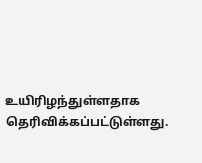உயிரிழந்துள்ளதாக தெரிவிக்கப்பட்டுள்ளது.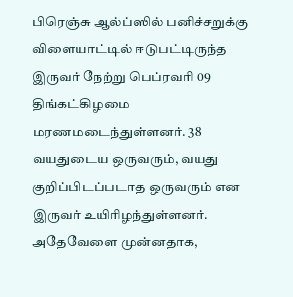பிரெஞ்சு ஆல்ப்ஸில் பனிச்சறுக்கு விளையாட்டில் ஈடுபட்டிருந்த இருவர் நேற்று பெப்ரவரி 09 திங்கட்கிழமை மரணமடைந்துள்ளனர். 38 வயதுடைய ஒருவரும், வயது குறிப்பிடப்படாத ஒருவரும் என இருவர் உயிரிழந்துள்ளனர். அதேவேளை முன்னதாக,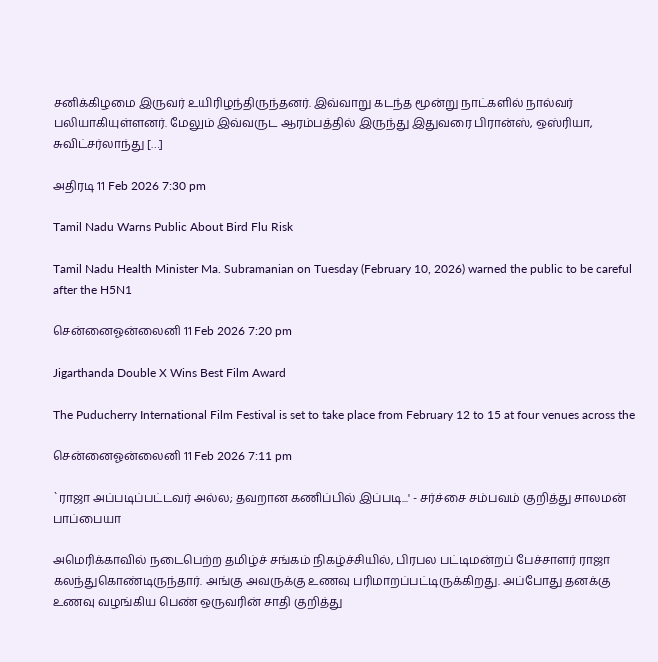சனிக்கிழமை இருவர் உயிரிழந்திருந்தனர். இவ்வாறு கடந்த மூன்று நாட்களில் நால்வர் பலியாகியுள்ளனர். மேலும் இவ்வருட ஆரம்பத்தில் இருந்து இதுவரை பிரான்ஸ், ஒஸ்ரியா, சுவிட்சர்லாந்து […]

அதிரடி 11 Feb 2026 7:30 pm

Tamil Nadu Warns Public About Bird Flu Risk

Tamil Nadu Health Minister Ma. Subramanian on Tuesday (February 10, 2026) warned the public to be careful after the H5N1

சென்னைஓன்லைனி 11 Feb 2026 7:20 pm

Jigarthanda Double X Wins Best Film Award

The Puducherry International Film Festival is set to take place from February 12 to 15 at four venues across the

சென்னைஓன்லைனி 11 Feb 2026 7:11 pm

`ராஜா அப்படிப்பட்டவர் அல்ல; தவறான கணிப்பில் இப்படி...' - சர்ச்சை சம்பவம் குறித்து சாலமன் பாப்பையா

அமெரிக்காவில் நடைபெற்ற தமிழ்ச் சங்கம் நிகழ்ச்சியில், பிரபல பட்டிமன்றப் பேச்சாளர் ராஜா கலந்துகொண்டிருந்தார். அங்கு அவருக்கு உணவு பரிமாறப்பட்டிருக்கிறது. அப்போது தனக்கு உணவு வழங்கிய பெண் ஒருவரின் சாதி குறித்து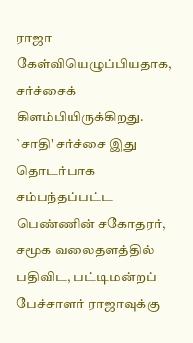ராஜா கேள்வியெழுப்பியதாக, சர்ச்சைக் கிளம்பியிருக்கிறது. `சாதி' சர்ச்சை இது தொடர்பாக சம்பந்தப்பட்ட பெண்ணின் சகோதரர், சமூக வலைதளத்தில் பதிவிட, பட்டிமன்றப் பேச்சாளர் ராஜாவுக்கு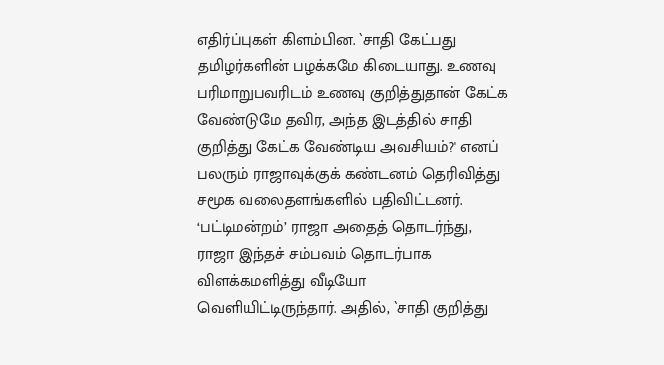எதிர்ப்புகள் கிளம்பின. `சாதி கேட்பது தமிழர்களின் பழக்கமே கிடையாது. உணவு பரிமாறுபவரிடம் உணவு குறித்துதான் கேட்க வேண்டுமே தவிர, அந்த இடத்தில் சாதி குறித்து கேட்க வேண்டிய அவசியம்?' எனப் பலரும் ராஜாவுக்குக் கண்டனம் தெரிவித்து சமூக வலைதளங்களில் பதிவிட்டனர். ‘பட்டிமன்றம்’ ராஜா அதைத் தொடர்ந்து, ராஜா இந்தச் சம்பவம் தொடர்பாக விளக்கமளித்து வீடியோ வெளியிட்டிருந்தார். அதில், `சாதி குறித்து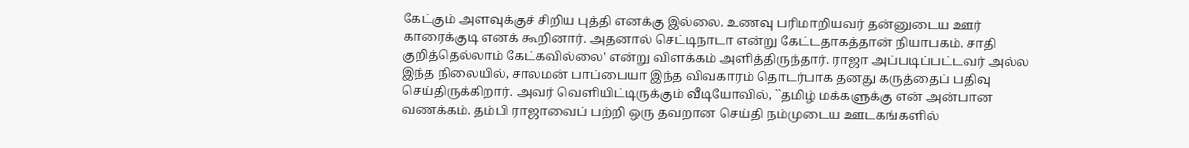கேட்கும் அளவுக்குச் சிறிய புத்தி எனக்கு இல்லை. உணவு பரிமாறியவர் தன்னுடைய ஊர் காரைக்குடி எனக் கூறினார். அதனால் செட்டிநாடா என்று கேட்டதாகத்தான் நியாபகம். சாதி குறித்தெல்லாம் கேட்கவில்லை' என்று விளக்கம் அளித்திருந்தார். ராஜா அப்படிப்பட்டவர் அல்ல இந்த நிலையில், சாலமன் பாப்பையா இந்த விவகாரம் தொடர்பாக தனது கருத்தைப் பதிவு செய்திருக்கிறார். அவர் வெளியிட்டிருக்கும் வீடியோவில், ``தமிழ் மக்களுக்கு என் அன்பான வணக்கம். தம்பி ராஜாவைப் பற்றி ஒரு தவறான செய்தி நம்முடைய ஊடகங்களில்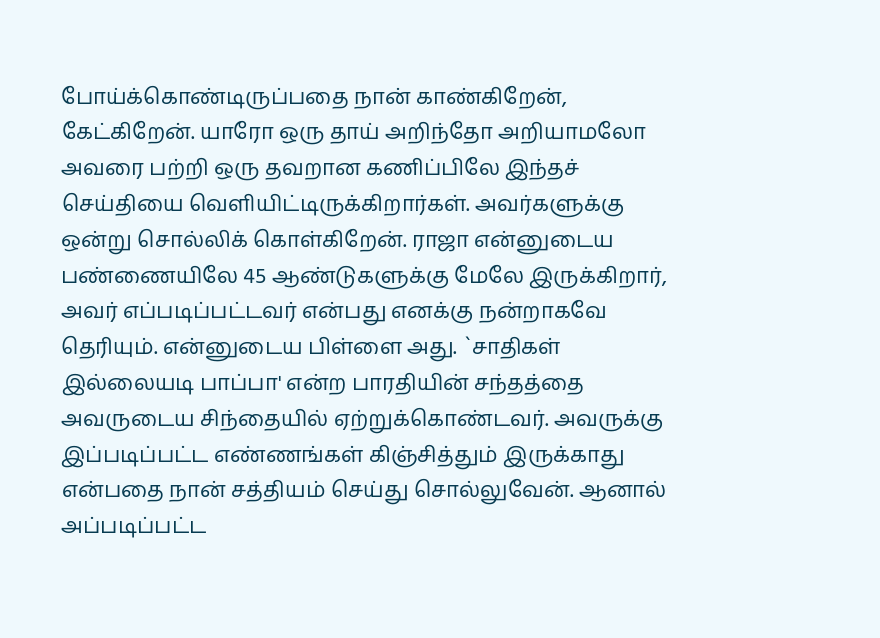போய்க்கொண்டிருப்பதை நான் காண்கிறேன், கேட்கிறேன். யாரோ ஒரு தாய் அறிந்தோ அறியாமலோ அவரை பற்றி ஒரு தவறான கணிப்பிலே இந்தச் செய்தியை வெளியிட்டிருக்கிறார்கள். அவர்களுக்கு ஒன்று சொல்லிக் கொள்கிறேன். ராஜா என்னுடைய பண்ணையிலே 45 ஆண்டுகளுக்கு மேலே இருக்கிறார், அவர் எப்படிப்பட்டவர் என்பது எனக்கு நன்றாகவே தெரியும். என்னுடைய பிள்ளை அது. `சாதிகள் இல்லையடி பாப்பா' என்ற பாரதியின் சந்தத்தை அவருடைய சிந்தையில் ஏற்றுக்கொண்டவர். அவருக்கு இப்படிப்பட்ட எண்ணங்கள் கிஞ்சித்தும் இருக்காது என்பதை நான் சத்தியம் செய்து சொல்லுவேன். ஆனால் அப்படிப்பட்ட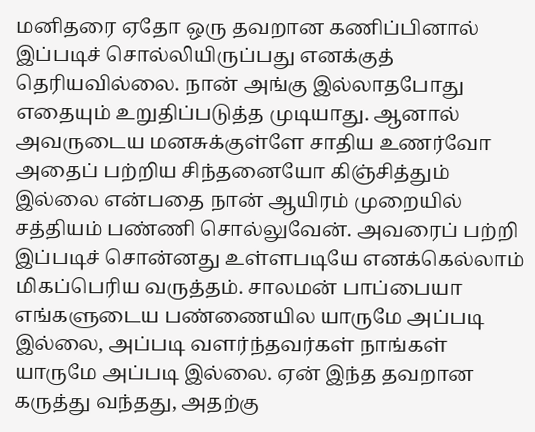மனிதரை ஏதோ ஒரு தவறான கணிப்பினால் இப்படிச் சொல்லியிருப்பது எனக்குத் தெரியவில்லை. நான் அங்கு இல்லாதபோது எதையும் உறுதிப்படுத்த முடியாது. ஆனால் அவருடைய மனசுக்குள்ளே சாதிய உணர்வோ அதைப் பற்றிய சிந்தனையோ கிஞ்சித்தும் இல்லை என்பதை நான் ஆயிரம் முறையில் சத்தியம் பண்ணி சொல்லுவேன். அவரைப் பற்றி இப்படிச் சொன்னது உள்ளபடியே எனக்கெல்லாம் மிகப்பெரிய வருத்தம். சாலமன் பாப்பையா எங்களுடைய பண்ணையில யாருமே அப்படி இல்லை, அப்படி வளர்ந்தவர்கள் நாங்கள் யாருமே அப்படி இல்லை. ஏன் இந்த தவறான கருத்து வந்தது, அதற்கு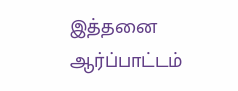இத்தனை ஆர்ப்பாட்டம்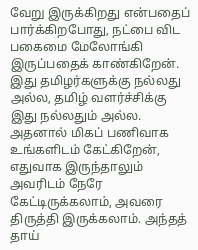வேறு இருக்கிறது என்பதைப் பார்க்கிறபோது, நட்பை விட பகைமை மேலோங்கி இருப்பதைக் காண்கிறேன். இது தமிழர்களுக்கு நல்லது அல்ல, தமிழ் வளர்ச்சிக்கு இது நல்லதும் அல்ல. அதனால் மிகப் பணிவாக உங்களிடம் கேட்கிறேன், எதுவாக இருந்தாலும் அவரிடம் நேரே கேட்டிருக்கலாம், அவரை திருத்தி இருக்கலாம். அந்தத் தாய்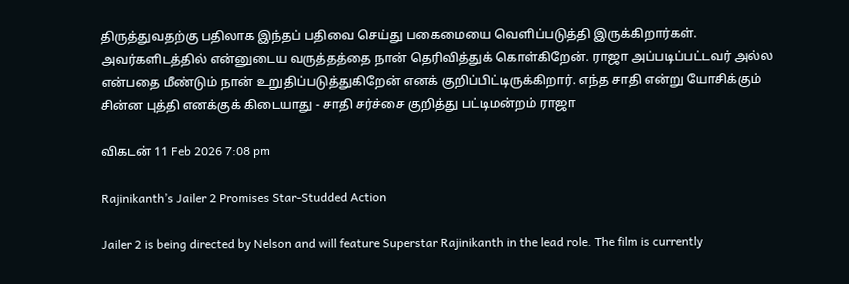திருத்துவதற்கு பதிலாக இந்தப் பதிவை செய்து பகைமையை வெளிப்படுத்தி இருக்கிறார்கள். அவர்களிடத்தில் என்னுடைய வருத்தத்தை நான் தெரிவித்துக் கொள்கிறேன். ராஜா அப்படிப்பட்டவர் அல்ல என்பதை மீண்டும் நான் உறுதிப்படுத்துகிறேன் எனக் குறிப்பிட்டிருக்கிறார். எந்த சாதி என்று யோசிக்கும் சின்ன புத்தி எனக்குக் கிடையாது - சாதி சர்ச்சை குறித்து பட்டிமன்றம் ராஜா

விகடன் 11 Feb 2026 7:08 pm

Rajinikanth’s Jailer 2 Promises Star-Studded Action

Jailer 2 is being directed by Nelson and will feature Superstar Rajinikanth in the lead role. The film is currently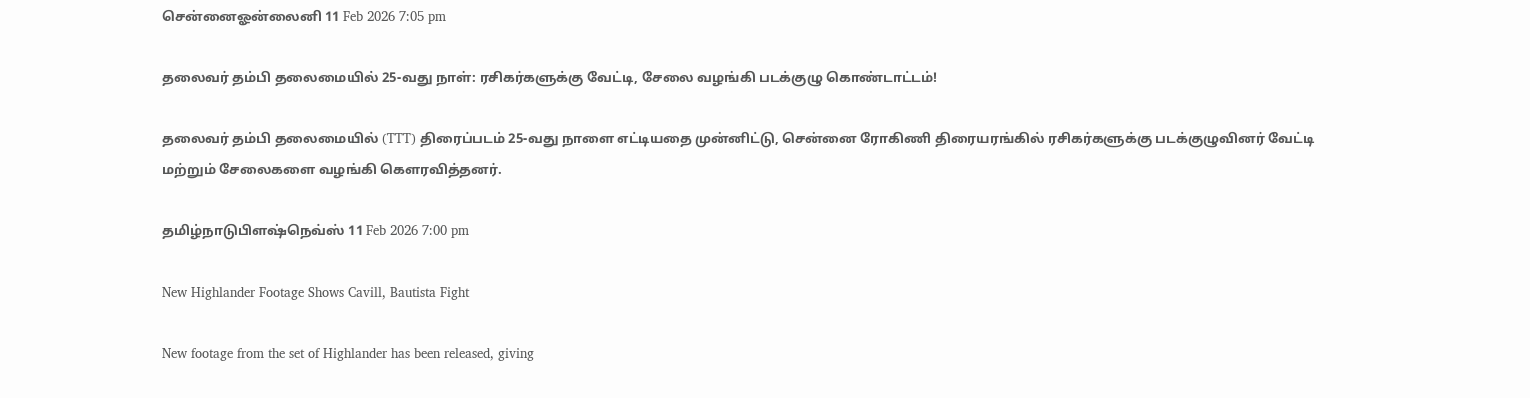சென்னைஓன்லைனி 11 Feb 2026 7:05 pm

தலைவர் தம்பி தலைமையில் 25-வது நாள்: ரசிகர்களுக்கு வேட்டி, சேலை வழங்கி படக்குழு கொண்டாட்டம்!

தலைவர் தம்பி தலைமையில் (TTT) திரைப்படம் 25-வது நாளை எட்டியதை முன்னிட்டு, சென்னை ரோகிணி திரையரங்கில் ரசிகர்களுக்கு படக்குழுவினர் வேட்டி மற்றும் சேலைகளை வழங்கி கௌரவித்தனர்.

தமிழ்நாடுபிளஷ்நெவ்ஸ் 11 Feb 2026 7:00 pm

New Highlander Footage Shows Cavill, Bautista Fight

New footage from the set of Highlander has been released, giving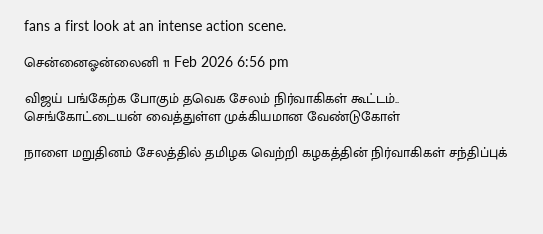fans a first look at an intense action scene.

சென்னைஓன்லைனி 11 Feb 2026 6:56 pm

விஜய் பங்கேற்க போகும் தவெக சேலம் நிர்வாகிகள் கூட்டம்.. செங்கோட்டையன் வைத்துள்ள முக்கியமான வேண்டுகோள்

நாளை மறுதினம் சேலத்தில் தமிழக வெற்றி கழகத்தின் நிர்வாகிகள் சந்திப்புக்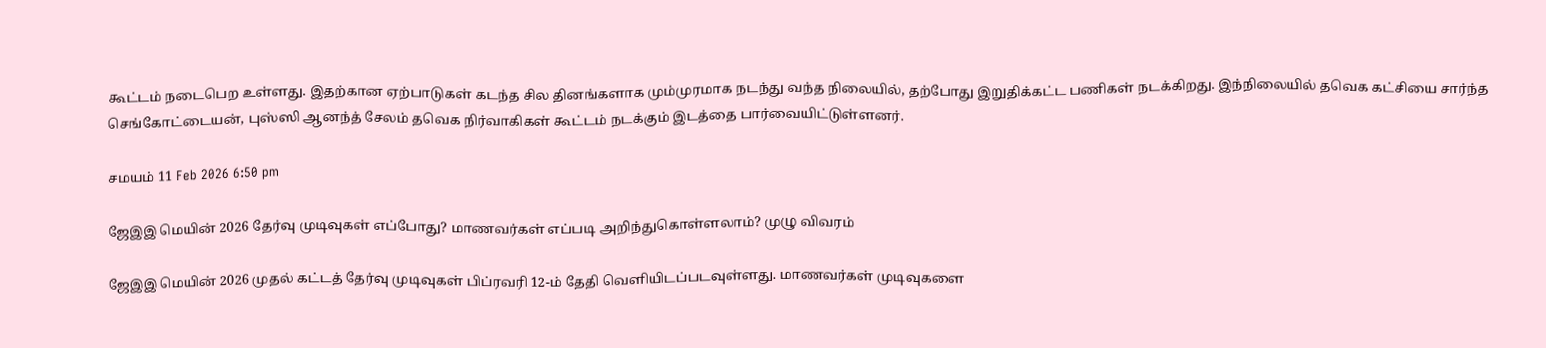கூட்டம் நடைபெற உள்ளது. இதற்கான ஏற்பாடுகள் கடந்த சில தினங்களாக மும்முரமாக நடந்து வந்த நிலையில், தற்போது இறுதிக்கட்ட பணிகள் நடக்கிறது. இந்நிலையில் தவெக கட்சியை சார்ந்த செங்கோட்டையன், புஸ்ஸி ஆனந்த் சேலம் தவெக நிர்வாகிகள் கூட்டம் நடக்கும் இடத்தை பார்வையிட்டுள்ளனர்.

சமயம் 11 Feb 2026 6:50 pm

ஜேஇஇ மெயின் 2026 தேர்வு முடிவுகள் எப்போது? மாணவர்கள் எப்படி அறிந்துகொள்ளலாம்? முழு விவரம்

ஜேஇஇ மெயின் 2026 முதல் கட்டத் தேர்வு முடிவுகள் பிப்ரவரி 12-ம் தேதி வெளியிடப்படவுள்ளது. மாணவர்கள் முடிவுகளை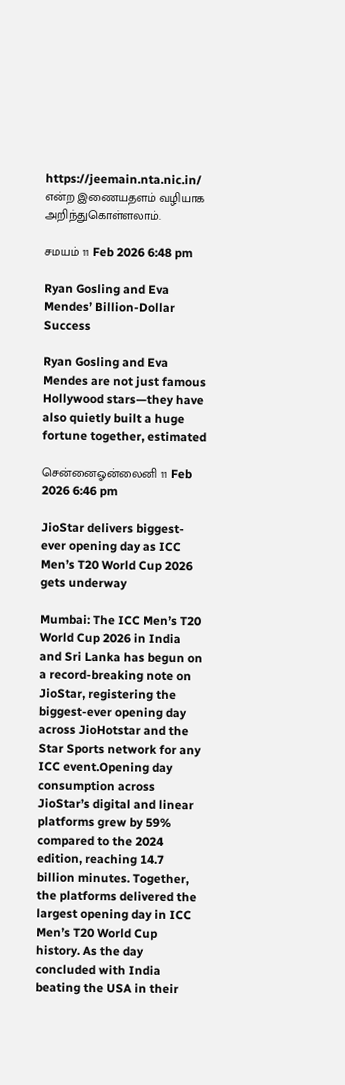https://jeemain.nta.nic.in/ என்ற இணையதளம் வழியாக அறிந்துகொள்ளலாம்.

சமயம் 11 Feb 2026 6:48 pm

Ryan Gosling and Eva Mendes’ Billion-Dollar Success

Ryan Gosling and Eva Mendes are not just famous Hollywood stars—they have also quietly built a huge fortune together, estimated

சென்னைஓன்லைனி 11 Feb 2026 6:46 pm

JioStar delivers biggest-ever opening day as ICC Men’s T20 World Cup 2026 gets underway

Mumbai: The ICC Men’s T20 World Cup 2026 in India and Sri Lanka has begun on a record-breaking note on JioStar, registering the biggest-ever opening day across JioHotstar and the Star Sports network for any ICC event.Opening day consumption across JioStar’s digital and linear platforms grew by 59% compared to the 2024 edition, reaching 14.7 billion minutes. Together, the platforms delivered the largest opening day in ICC Men’s T20 World Cup history. As the day concluded with India beating the USA in their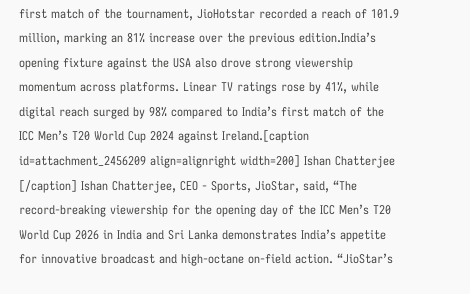first match of the tournament, JioHotstar recorded a reach of 101.9 million, marking an 81% increase over the previous edition.India’s opening fixture against the USA also drove strong viewership momentum across platforms. Linear TV ratings rose by 41%, while digital reach surged by 98% compared to India’s first match of the ICC Men’s T20 World Cup 2024 against Ireland.[caption id=attachment_2456209 align=alignright width=200] Ishan Chatterjee [/caption] Ishan Chatterjee, CEO - Sports, JioStar, said, “The record-breaking viewership for the opening day of the ICC Men’s T20 World Cup 2026 in India and Sri Lanka demonstrates India’s appetite for innovative broadcast and high-octane on-field action. “JioStar’s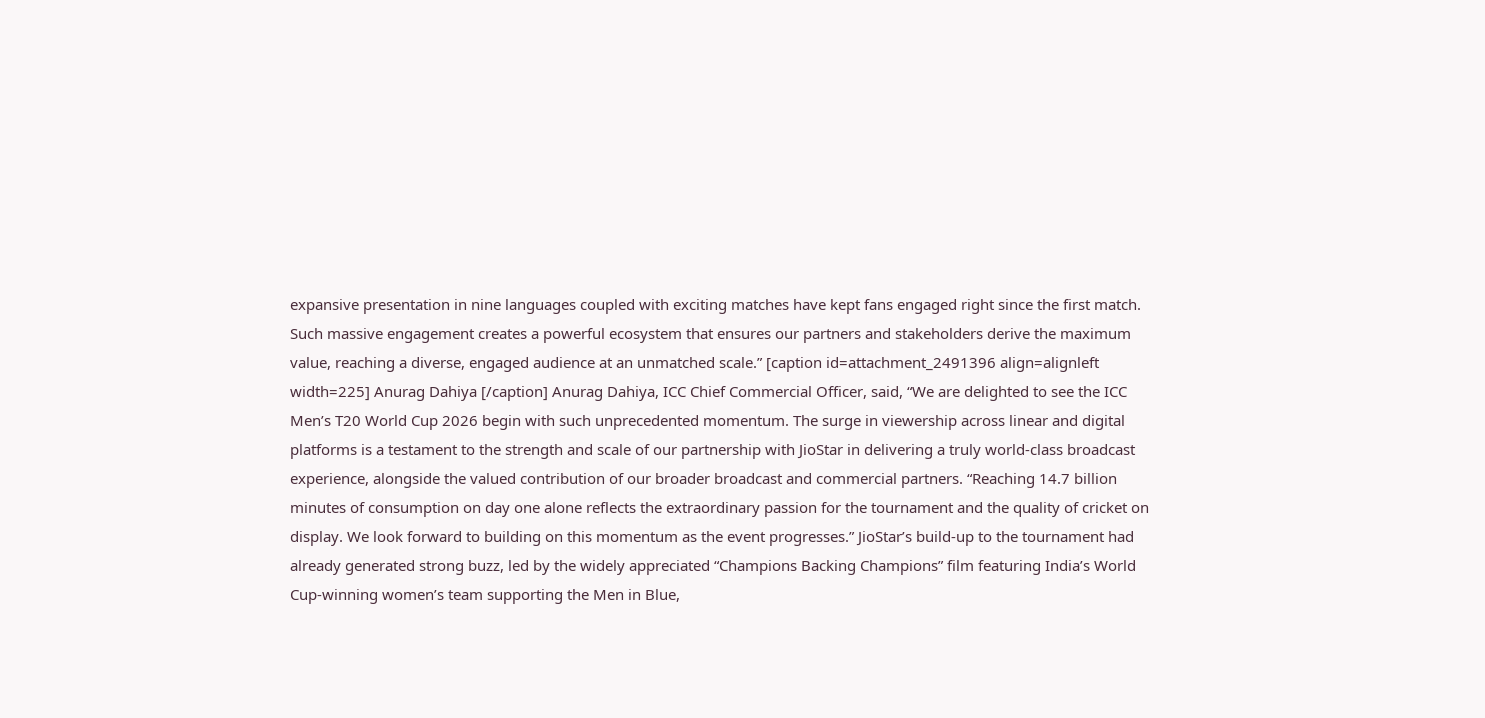expansive presentation in nine languages coupled with exciting matches have kept fans engaged right since the first match. Such massive engagement creates a powerful ecosystem that ensures our partners and stakeholders derive the maximum value, reaching a diverse, engaged audience at an unmatched scale.” [caption id=attachment_2491396 align=alignleft width=225] Anurag Dahiya [/caption] Anurag Dahiya, ICC Chief Commercial Officer, said, “We are delighted to see the ICC Men’s T20 World Cup 2026 begin with such unprecedented momentum. The surge in viewership across linear and digital platforms is a testament to the strength and scale of our partnership with JioStar in delivering a truly world-class broadcast experience, alongside the valued contribution of our broader broadcast and commercial partners. “Reaching 14.7 billion minutes of consumption on day one alone reflects the extraordinary passion for the tournament and the quality of cricket on display. We look forward to building on this momentum as the event progresses.” JioStar’s build-up to the tournament had already generated strong buzz, led by the widely appreciated “Champions Backing Champions” film featuring India’s World Cup-winning women’s team supporting the Men in Blue,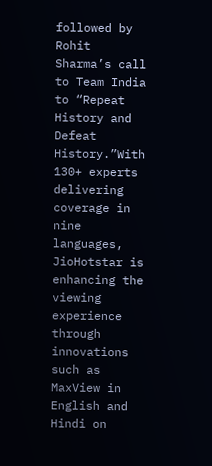followed by Rohit Sharma’s call to Team India to “Repeat History and Defeat History.”With 130+ experts delivering coverage in nine languages, JioHotstar is enhancing the viewing experience through innovations such as MaxView in English and Hindi on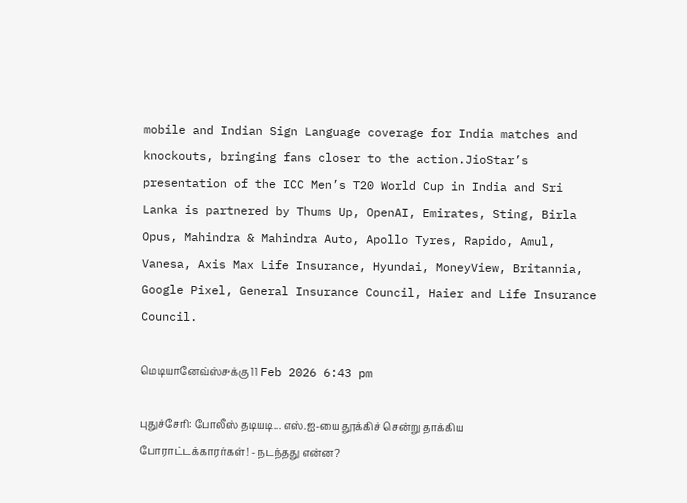mobile and Indian Sign Language coverage for India matches and knockouts, bringing fans closer to the action.JioStar’s presentation of the ICC Men’s T20 World Cup in India and Sri Lanka is partnered by Thums Up, OpenAI, Emirates, Sting, Birla Opus, Mahindra & Mahindra Auto, Apollo Tyres, Rapido, Amul, Vanesa, Axis Max Life Insurance, Hyundai, MoneyView, Britannia, Google Pixel, General Insurance Council, Haier and Life Insurance Council.

மெடியானேவ்ஸ்௪க்கு 11 Feb 2026 6:43 pm

புதுச்சேரி: போலீஸ் தடியடி... எஸ்.ஐ-யை தூக்கிச் சென்று தாக்கிய போராட்டக்காரர்கள்! - நடந்தது என்ன?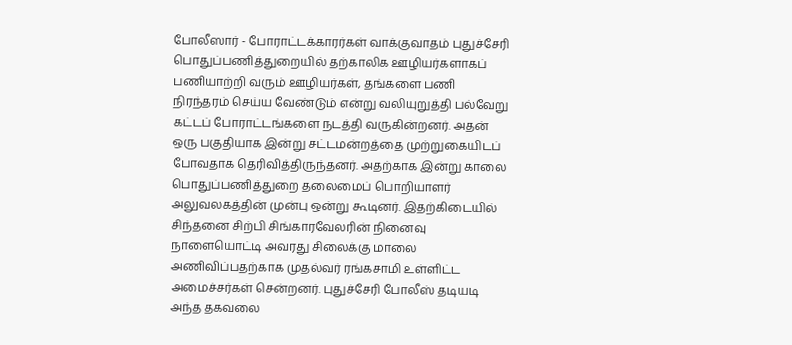போலீஸார் - போராட்டக்காரர்கள் வாக்குவாதம் புதுச்சேரி பொதுப்பணித்துறையில் தற்காலிக ஊழியர்களாகப் பணியாற்றி வரும் ஊழியர்கள், தங்களை பணி நிரந்தரம் செய்ய வேண்டும் என்று வலியுறுத்தி பல்வேறு கட்டப் போராட்டங்களை நடத்தி வருகின்றனர். அதன் ஒரு பகுதியாக இன்று சட்டமன்றத்தை முற்றுகையிடப் போவதாக தெரிவித்திருந்தனர். அதற்காக இன்று காலை பொதுப்பணித்துறை தலைமைப் பொறியாளர் அலுவலகத்தின் முன்பு ஒன்று கூடினர். இதற்கிடையில் சிந்தனை சிற்பி சிங்காரவேலரின் நினைவு நாளையொட்டி அவரது சிலைக்கு மாலை அணிவிப்பதற்காக முதல்வர் ரங்கசாமி உள்ளிட்ட அமைச்சர்கள் சென்றனர். புதுச்சேரி போலீஸ் தடியடி அந்த தகவலை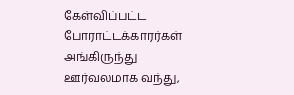கேள்விப்பட்ட போராட்டக்காரர்கள் அங்கிருந்து ஊர்வலமாக வந்து,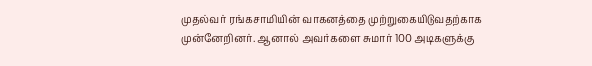முதல்வர் ரங்கசாமியின் வாகனத்தை முற்றுகையிடுவதற்காக முன்னேறினர். ஆனால் அவர்களை சுமார் 100 அடிகளுக்கு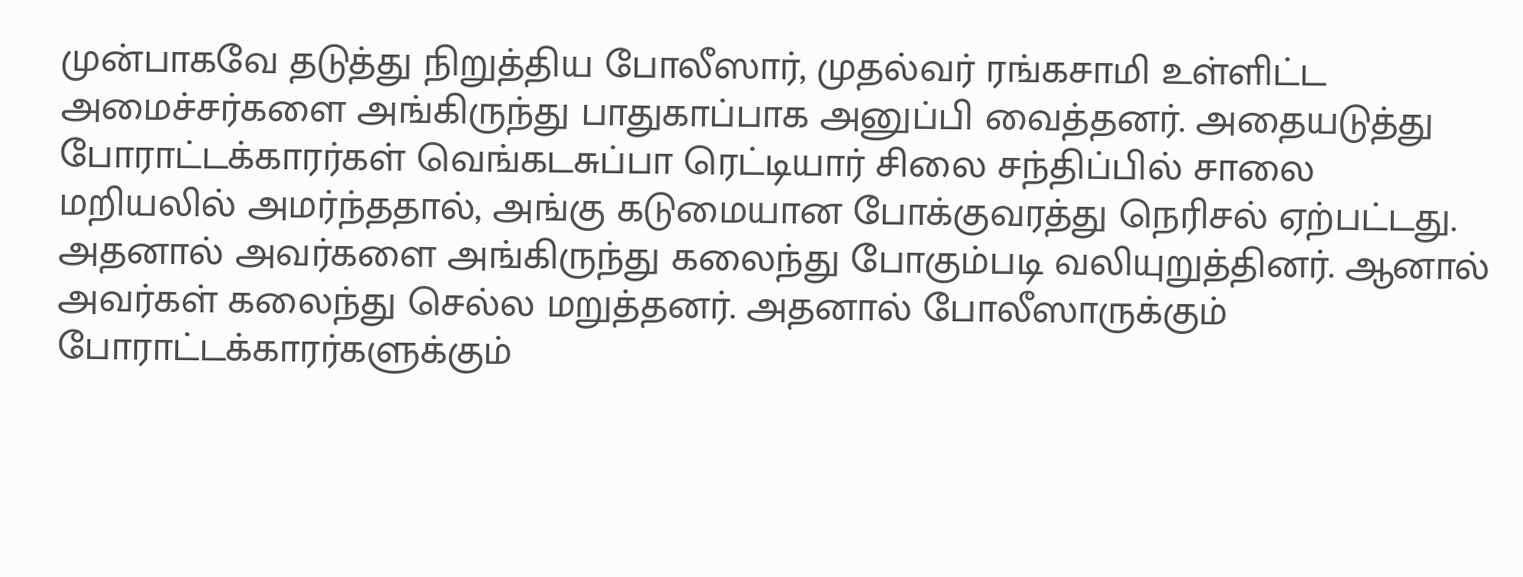முன்பாகவே தடுத்து நிறுத்திய போலீஸார், முதல்வர் ரங்கசாமி உள்ளிட்ட அமைச்சர்களை அங்கிருந்து பாதுகாப்பாக அனுப்பி வைத்தனர். அதையடுத்து போராட்டக்காரர்கள் வெங்கடசுப்பா ரெட்டியார் சிலை சந்திப்பில் சாலை மறியலில் அமர்ந்ததால், அங்கு கடுமையான போக்குவரத்து நெரிசல் ஏற்பட்டது. அதனால் அவர்களை அங்கிருந்து கலைந்து போகும்படி வலியுறுத்தினர். ஆனால் அவர்கள் கலைந்து செல்ல மறுத்தனர். அதனால் போலீஸாருக்கும் போராட்டக்காரர்களுக்கும்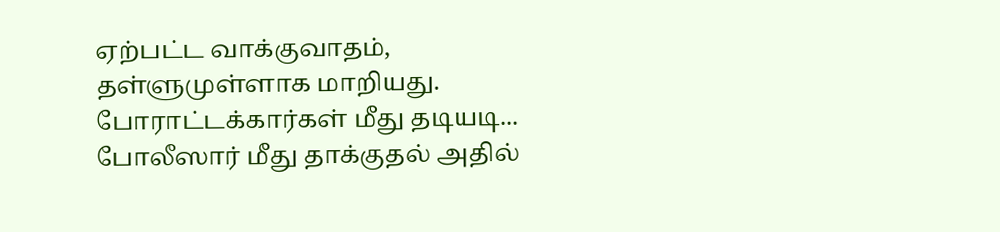ஏற்பட்ட வாக்குவாதம், தள்ளுமுள்ளாக மாறியது. போராட்டக்கார்கள் மீது தடியடி... போலீஸார் மீது தாக்குதல் அதில்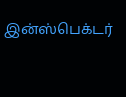இன்ஸ்பெக்டர்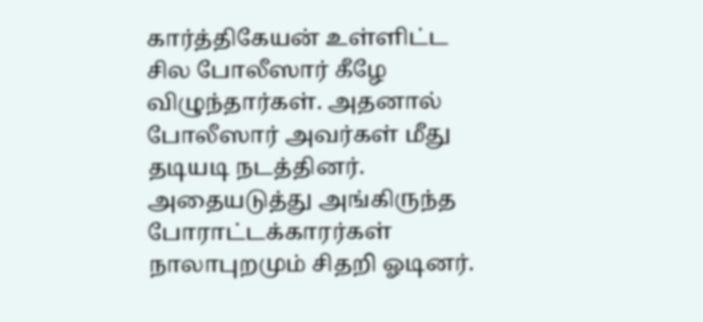கார்த்திகேயன் உள்ளிட்ட சில போலீஸார் கீழே விழுந்தார்கள். அதனால் போலீஸார் அவர்கள் மீது தடியடி நடத்தினர். அதையடுத்து அங்கிருந்த போராட்டக்காரர்கள் நாலாபுறமும் சிதறி ஓடினர்.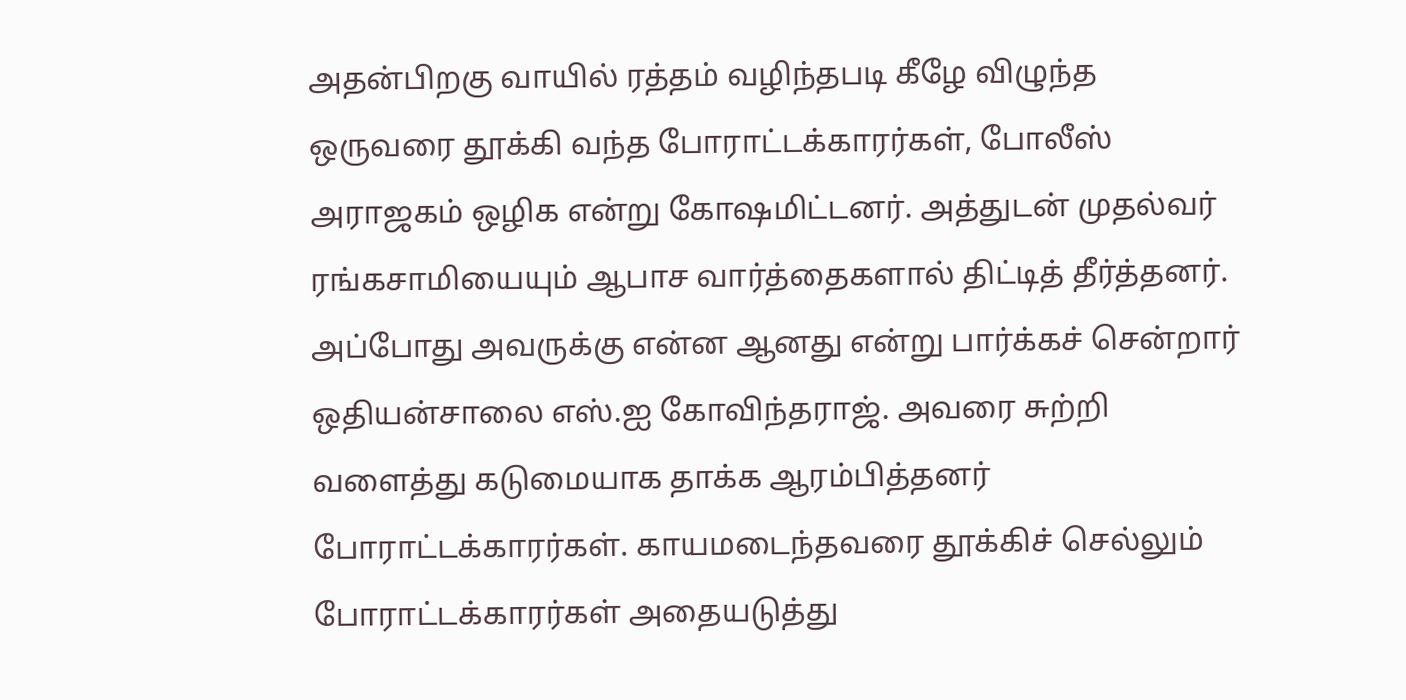அதன்பிறகு வாயில் ரத்தம் வழிந்தபடி கீழே விழுந்த ஒருவரை தூக்கி வந்த போராட்டக்காரர்கள், போலீஸ் அராஜகம் ஒழிக என்று கோஷமிட்டனர். அத்துடன் முதல்வர் ரங்கசாமியையும் ஆபாச வார்த்தைகளால் திட்டித் தீர்த்தனர். அப்போது அவருக்கு என்ன ஆனது என்று பார்க்கச் சென்றார் ஒதியன்சாலை எஸ்.ஐ கோவிந்தராஜ். அவரை சுற்றி வளைத்து கடுமையாக தாக்க ஆரம்பித்தனர் போராட்டக்காரர்கள். காயமடைந்தவரை தூக்கிச் செல்லும் போராட்டக்காரர்கள் அதையடுத்து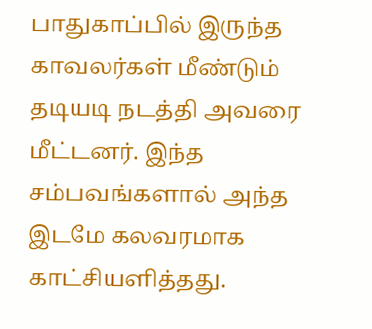பாதுகாப்பில் இருந்த காவலர்கள் மீண்டும் தடியடி நடத்தி அவரை மீட்டனர். இந்த சம்பவங்களால் அந்த இடமே கலவரமாக காட்சியளித்தது.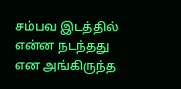சம்பவ இடத்தில் என்ன நடந்தது என அங்கிருந்த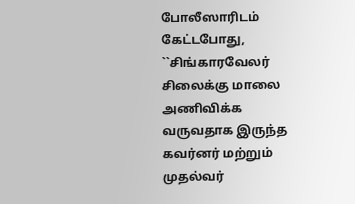போலீஸாரிடம் கேட்டபோது, ``சிங்காரவேலர் சிலைக்கு மாலை அணிவிக்க வருவதாக இருந்த கவர்னர் மற்றும் முதல்வர்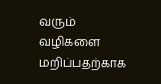வரும் வழிகளை மறிப்பதற்காக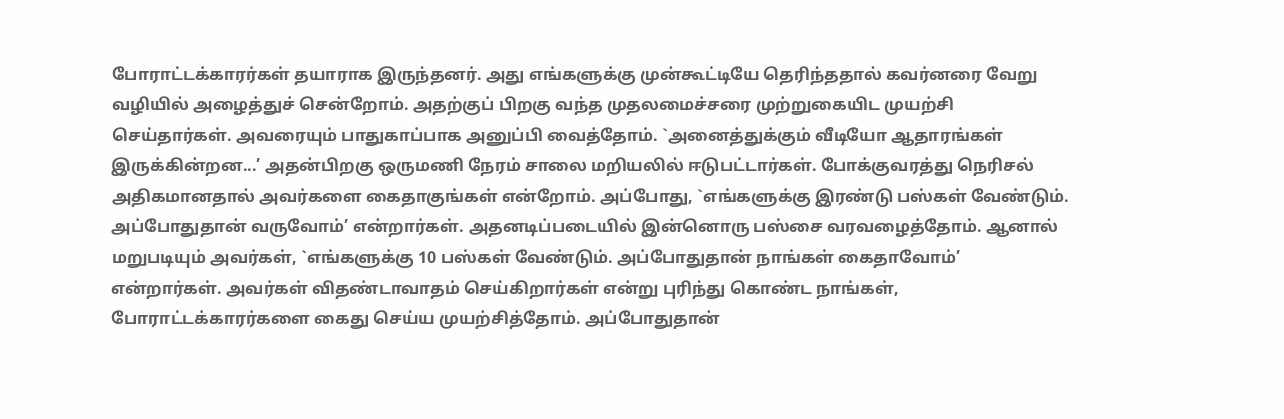போராட்டக்காரர்கள் தயாராக இருந்தனர். அது எங்களுக்கு முன்கூட்டியே தெரிந்ததால் கவர்னரை வேறு வழியில் அழைத்துச் சென்றோம். அதற்குப் பிறகு வந்த முதலமைச்சரை முற்றுகையிட முயற்சி செய்தார்கள். அவரையும் பாதுகாப்பாக அனுப்பி வைத்தோம். `அனைத்துக்கும் வீடியோ ஆதாரங்கள் இருக்கின்றன...’ அதன்பிறகு ஒருமணி நேரம் சாலை மறியலில் ஈடுபட்டார்கள். போக்குவரத்து நெரிசல் அதிகமானதால் அவர்களை கைதாகுங்கள் என்றோம். அப்போது, `எங்களுக்கு இரண்டு பஸ்கள் வேண்டும். அப்போதுதான் வருவோம்’ என்றார்கள். அதனடிப்படையில் இன்னொரு பஸ்சை வரவழைத்தோம். ஆனால் மறுபடியும் அவர்கள், `எங்களுக்கு 10 பஸ்கள் வேண்டும். அப்போதுதான் நாங்கள் கைதாவோம்’ என்றார்கள். அவர்கள் விதண்டாவாதம் செய்கிறார்கள் என்று புரிந்து கொண்ட நாங்கள், போராட்டக்காரர்களை கைது செய்ய முயற்சித்தோம். அப்போதுதான்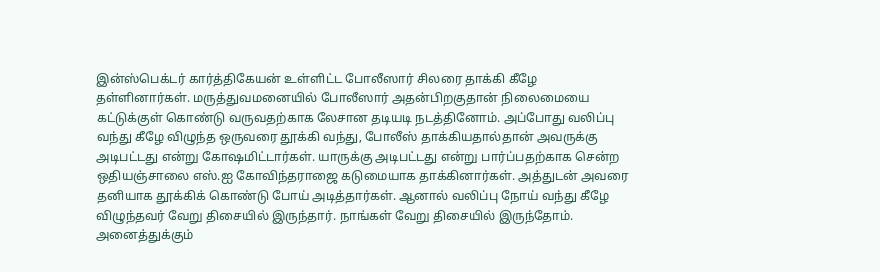இன்ஸ்பெக்டர் கார்த்திகேயன் உள்ளிட்ட போலீஸார் சிலரை தாக்கி கீழே தள்ளினார்கள். மருத்துவமனையில் போலீஸார் அதன்பிறகுதான் நிலைமையை கட்டுக்குள் கொண்டு வருவதற்காக லேசான தடியடி நடத்தினோம். அப்போது வலிப்பு வந்து கீழே விழுந்த ஒருவரை தூக்கி வந்து, போலீஸ் தாக்கியதால்தான் அவருக்கு அடிபட்டது என்று கோஷமிட்டார்கள். யாருக்கு அடிபட்டது என்று பார்ப்பதற்காக சென்ற ஒதியஞ்சாலை எஸ்.ஐ கோவிந்தராஜை கடுமையாக தாக்கினார்கள். அத்துடன் அவரை தனியாக தூக்கிக் கொண்டு போய் அடித்தார்கள். ஆனால் வலிப்பு நோய் வந்து கீழே விழுந்தவர் வேறு திசையில் இருந்தார். நாங்கள் வேறு திசையில் இருந்தோம். அனைத்துக்கும்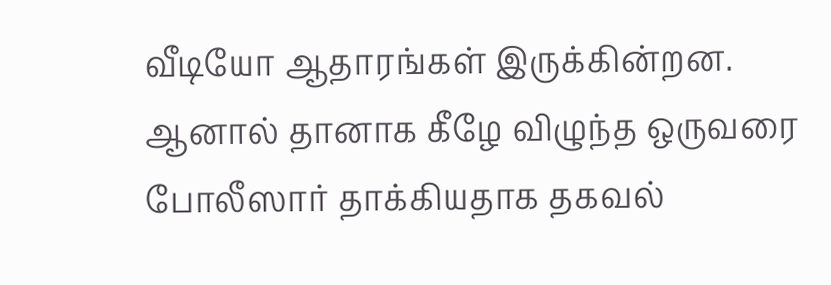வீடியோ ஆதாரங்கள் இருக்கின்றன. ஆனால் தானாக கீழே விழுந்த ஒருவரை போலீஸார் தாக்கியதாக தகவல்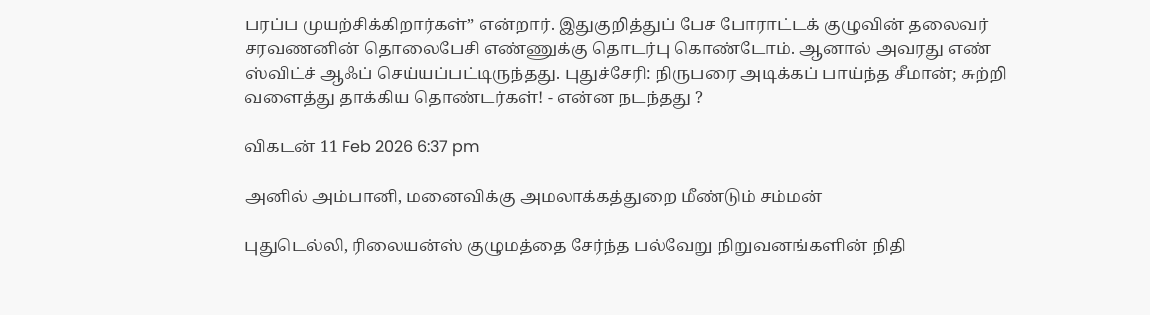பரப்ப முயற்சிக்கிறார்கள்” என்றார். இதுகுறித்துப் பேச போராட்டக் குழுவின் தலைவர் சரவணனின் தொலைபேசி எண்ணுக்கு தொடர்பு கொண்டோம். ஆனால் அவரது எண் ஸ்விட்ச் ஆஃப் செய்யப்பட்டிருந்தது. புதுச்சேரி: நிருபரை அடிக்கப் பாய்ந்த சீமான்; சுற்றி வளைத்து தாக்கிய தொண்டர்கள்! - என்ன நடந்தது ?

விகடன் 11 Feb 2026 6:37 pm

அனில் அம்பானி, மனைவிக்கு அமலாக்கத்துறை மீண்டும் சம்மன்

புதுடெல்லி, ரிலையன்ஸ் குழுமத்தை சேர்ந்த பல்வேறு நிறுவனங்களின் நிதி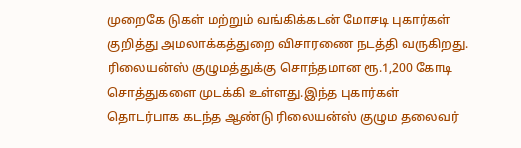முறைகே டுகள் மற்றும் வங்கிக்கடன் மோசடி புகார்கள் குறித்து அமலாக்கத்துறை விசாரணை நடத்தி வருகிறது. ரிலையன்ஸ் குழுமத்துக்கு சொந்தமான ரூ.1,200 கோடி சொத்துகளை முடக்கி உள்ளது.இந்த புகார்கள் தொடர்பாக கடந்த ஆண்டு ரிலையன்ஸ் குழும தலைவர்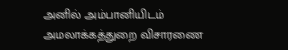அனில் அம்பானியிடம் அமலாக்கத்துறை விசாரணை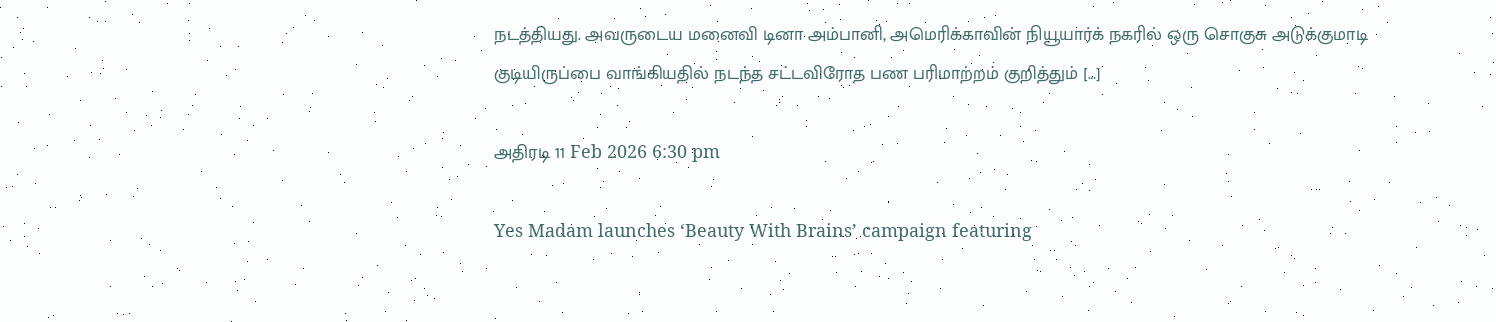நடத்தியது. அவருடைய மனைவி டினா அம்பானி, அமெரிக்காவின் நியூயார்க் நகரில் ஒரு சொகுசு அடுக்குமாடி குடியிருப்பை வாங்கியதில் நடந்த சட்டவிரோத பண பரிமாற்றம் குறித்தும் […]

அதிரடி 11 Feb 2026 6:30 pm

Yes Madam launches ‘Beauty With Brains’ campaign featuring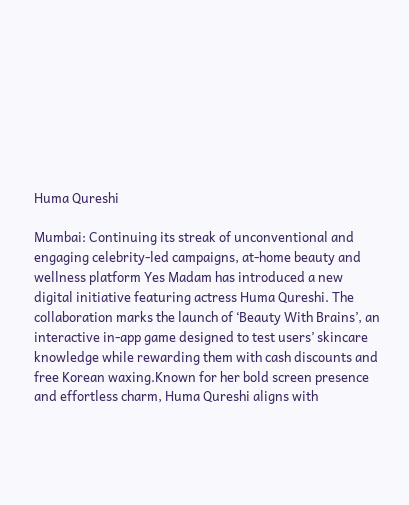Huma Qureshi

Mumbai: Continuing its streak of unconventional and engaging celebrity-led campaigns, at-home beauty and wellness platform Yes Madam has introduced a new digital initiative featuring actress Huma Qureshi. The collaboration marks the launch of ‘Beauty With Brains’, an interactive in-app game designed to test users’ skincare knowledge while rewarding them with cash discounts and free Korean waxing.Known for her bold screen presence and effortless charm, Huma Qureshi aligns with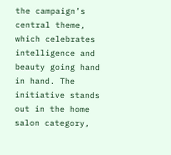the campaign’s central theme, which celebrates intelligence and beauty going hand in hand. The initiative stands out in the home salon category,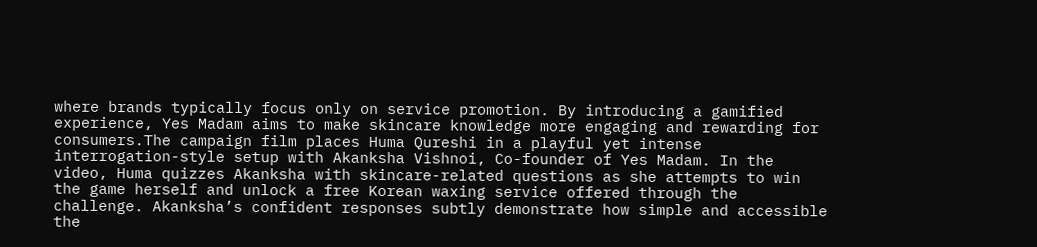where brands typically focus only on service promotion. By introducing a gamified experience, Yes Madam aims to make skincare knowledge more engaging and rewarding for consumers.The campaign film places Huma Qureshi in a playful yet intense interrogation-style setup with Akanksha Vishnoi, Co-founder of Yes Madam. In the video, Huma quizzes Akanksha with skincare-related questions as she attempts to win the game herself and unlock a free Korean waxing service offered through the challenge. Akanksha’s confident responses subtly demonstrate how simple and accessible the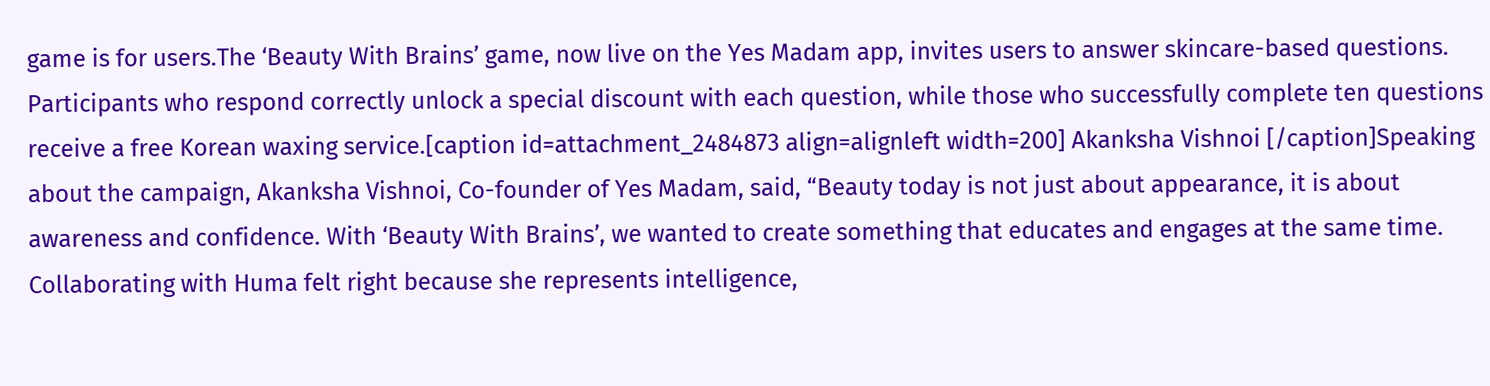game is for users.The ‘Beauty With Brains’ game, now live on the Yes Madam app, invites users to answer skincare-based questions. Participants who respond correctly unlock a special discount with each question, while those who successfully complete ten questions receive a free Korean waxing service.[caption id=attachment_2484873 align=alignleft width=200] Akanksha Vishnoi [/caption]Speaking about the campaign, Akanksha Vishnoi, Co-founder of Yes Madam, said, “Beauty today is not just about appearance, it is about awareness and confidence. With ‘Beauty With Brains’, we wanted to create something that educates and engages at the same time. Collaborating with Huma felt right because she represents intelligence,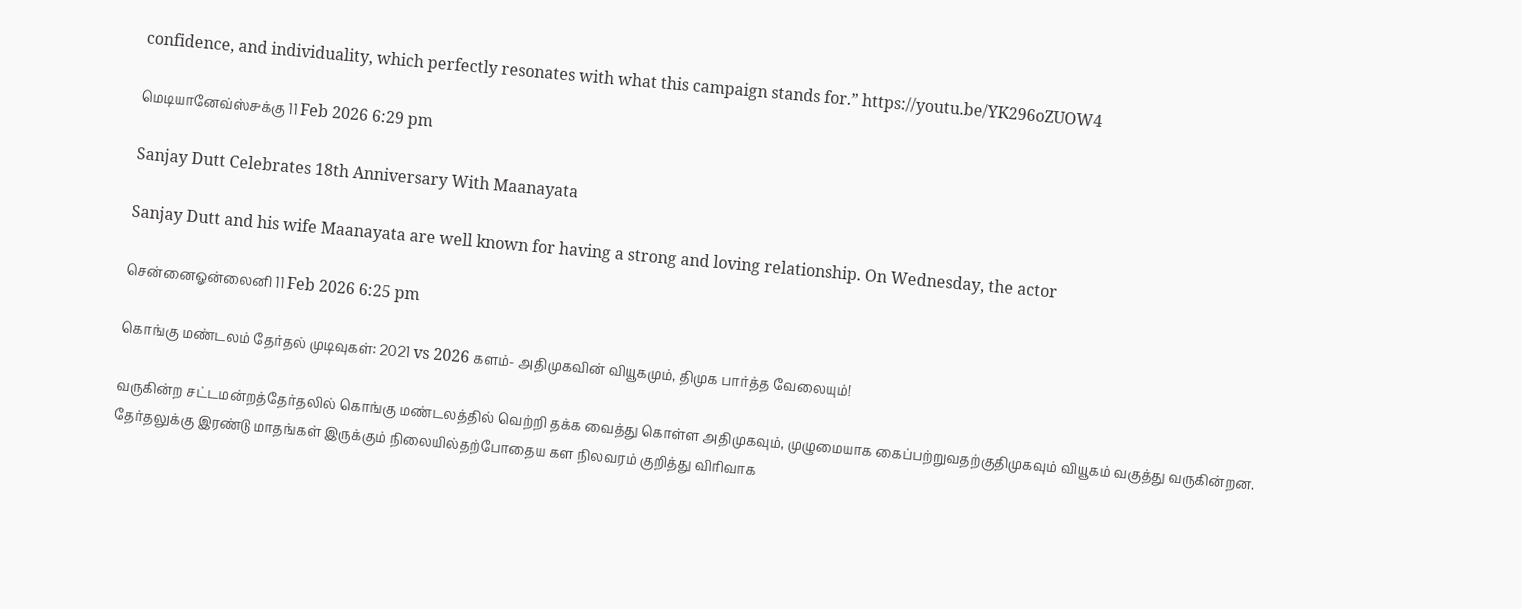confidence, and individuality, which perfectly resonates with what this campaign stands for.” https://youtu.be/YK296oZUOW4

மெடியானேவ்ஸ்௪க்கு 11 Feb 2026 6:29 pm

Sanjay Dutt Celebrates 18th Anniversary With Maanayata

Sanjay Dutt and his wife Maanayata are well known for having a strong and loving relationship. On Wednesday, the actor

சென்னைஓன்லைனி 11 Feb 2026 6:25 pm

கொங்கு மண்டலம் தேர்தல் முடிவுகள்: 2021 vs 2026 களம்- அதிமுகவின் வியூகமும், திமுக பார்த்த வேலையும்!

வருகின்ற சட்டமன்றத்தேர்தலில் கொங்கு மண்டலத்தில் வெற்றி தக்க வைத்து கொள்ள அதிமுகவும், முழுமையாக கைப்பற்றுவதற்குதிமுகவும் வியூகம் வகுத்து வருகின்றன. தேர்தலுக்கு இரண்டு மாதங்கள் இருக்கும் நிலையில்தற்போதைய கள நிலவரம் குறித்து விரிவாக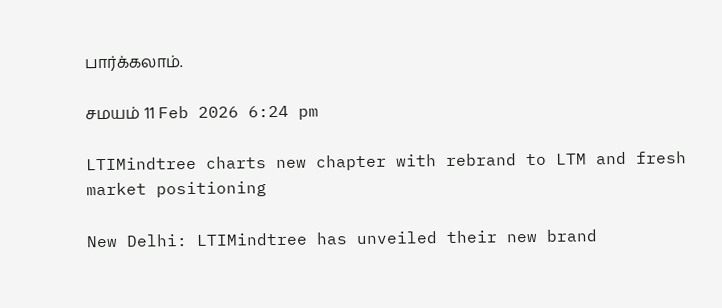பார்க்கலாம்.

சமயம் 11 Feb 2026 6:24 pm

LTIMindtree charts new chapter with rebrand to LTM and fresh market positioning

New Delhi: LTIMindtree has unveiled their new brand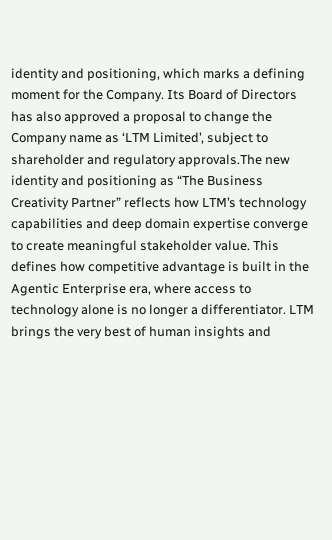identity and positioning, which marks a defining moment for the Company. Its Board of Directors has also approved a proposal to change the Company name as ‘LTM Limited’, subject to shareholder and regulatory approvals.The new identity and positioning as “The Business Creativity Partner” reflects how LTM’s technology capabilities and deep domain expertise converge to create meaningful stakeholder value. This defines how competitive advantage is built in the Agentic Enterprise era, where access to technology alone is no longer a differentiator. LTM brings the very best of human insights and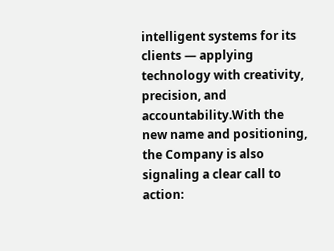intelligent systems for its clients — applying technology with creativity, precision, and accountability.With the new name and positioning, the Company is also signaling a clear call to action: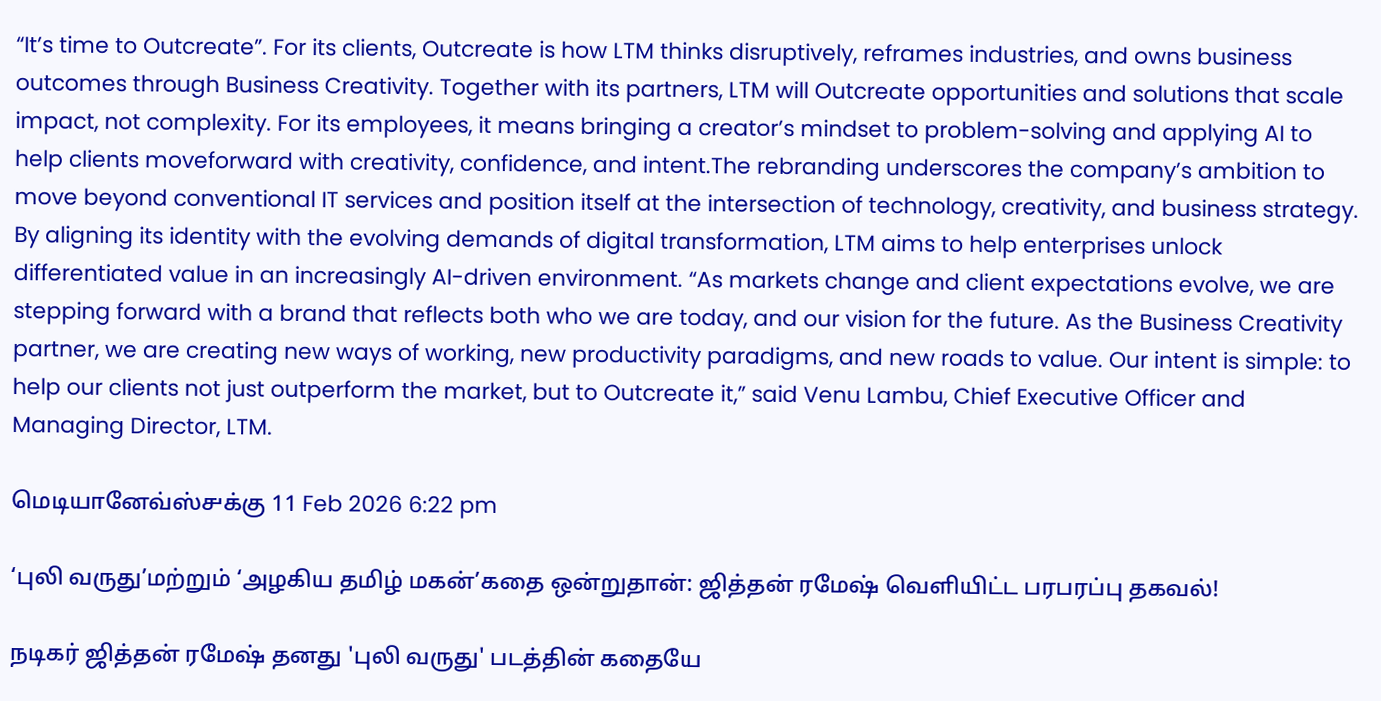“It’s time to Outcreate”. For its clients, Outcreate is how LTM thinks disruptively, reframes industries, and owns business outcomes through Business Creativity. Together with its partners, LTM will Outcreate opportunities and solutions that scale impact, not complexity. For its employees, it means bringing a creator’s mindset to problem-solving and applying AI to help clients moveforward with creativity, confidence, and intent.The rebranding underscores the company’s ambition to move beyond conventional IT services and position itself at the intersection of technology, creativity, and business strategy. By aligning its identity with the evolving demands of digital transformation, LTM aims to help enterprises unlock differentiated value in an increasingly AI-driven environment. “As markets change and client expectations evolve, we are stepping forward with a brand that reflects both who we are today, and our vision for the future. As the Business Creativity partner, we are creating new ways of working, new productivity paradigms, and new roads to value. Our intent is simple: to help our clients not just outperform the market, but to Outcreate it,” said Venu Lambu, Chief Executive Officer and Managing Director, LTM.

மெடியானேவ்ஸ்௪க்கு 11 Feb 2026 6:22 pm

‘புலி வருது’மற்றும் ‘அழகிய தமிழ் மகன்’கதை ஒன்றுதான்: ஜித்தன் ரமேஷ் வெளியிட்ட பரபரப்பு தகவல்!

நடிகர் ஜித்தன் ரமேஷ் தனது 'புலி வருது' படத்தின் கதையே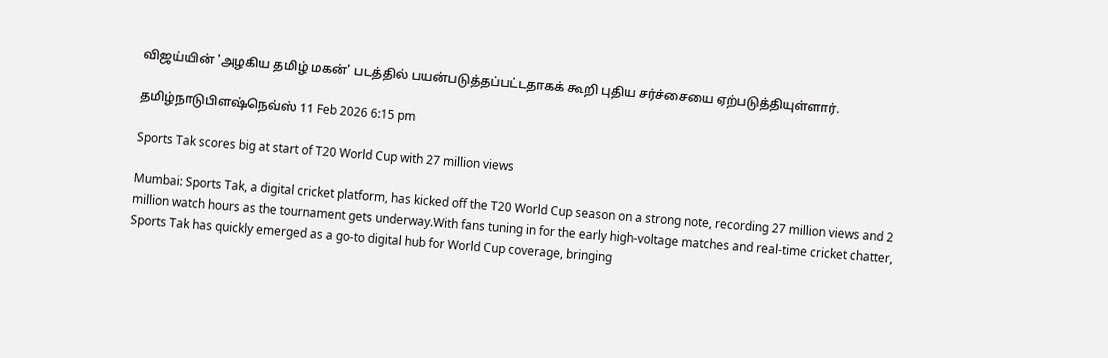விஜய்யின் 'அழகிய தமிழ் மகன்' படத்தில் பயன்படுத்தப்பட்டதாகக் கூறி புதிய சர்ச்சையை ஏற்படுத்தியுள்ளார்.

தமிழ்நாடுபிளஷ்நெவ்ஸ் 11 Feb 2026 6:15 pm

Sports Tak scores big at start of T20 World Cup with 27 million views

Mumbai: Sports Tak, a digital cricket platform, has kicked off the T20 World Cup season on a strong note, recording 27 million views and 2 million watch hours as the tournament gets underway.With fans tuning in for the early high-voltage matches and real-time cricket chatter, Sports Tak has quickly emerged as a go-to digital hub for World Cup coverage, bringing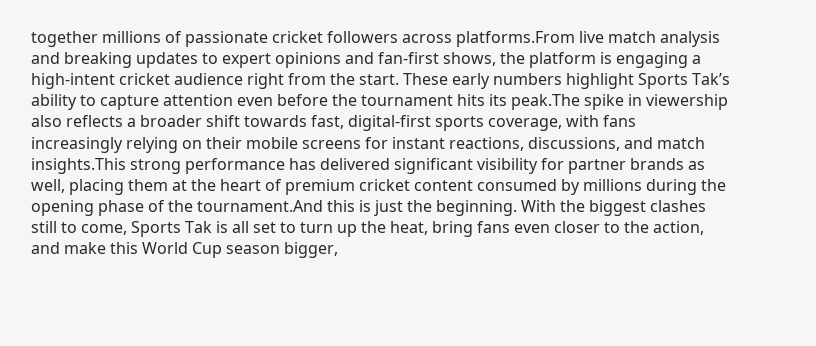together millions of passionate cricket followers across platforms.From live match analysis and breaking updates to expert opinions and fan-first shows, the platform is engaging a high-intent cricket audience right from the start. These early numbers highlight Sports Tak’s ability to capture attention even before the tournament hits its peak.The spike in viewership also reflects a broader shift towards fast, digital-first sports coverage, with fans increasingly relying on their mobile screens for instant reactions, discussions, and match insights.This strong performance has delivered significant visibility for partner brands as well, placing them at the heart of premium cricket content consumed by millions during the opening phase of the tournament.And this is just the beginning. With the biggest clashes still to come, Sports Tak is all set to turn up the heat, bring fans even closer to the action, and make this World Cup season bigger,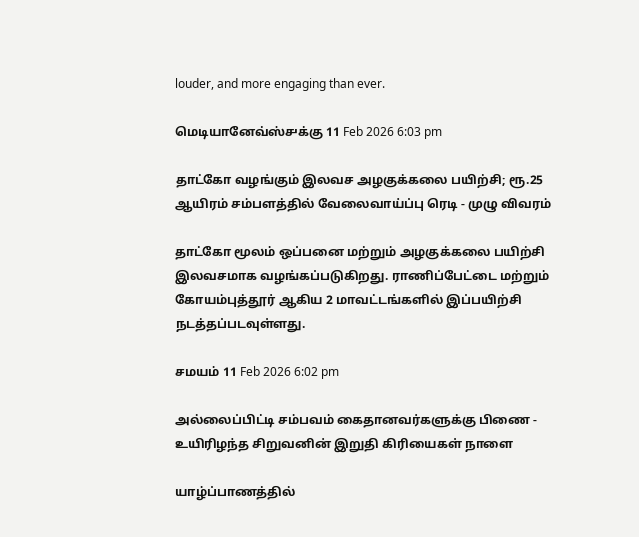louder, and more engaging than ever.

மெடியானேவ்ஸ்௪க்கு 11 Feb 2026 6:03 pm

தாட்கோ வழங்கும் இலவச அழகுக்கலை பயிற்சி; ரூ.25 ஆயிரம் சம்பளத்தில் வேலைவாய்ப்பு ரெடி - முழு விவரம்

தாட்கோ மூலம் ஒப்பனை மற்றும் அழகுக்கலை பயிற்சி இலவசமாக வழங்கப்படுகிறது. ராணிப்பேட்டை மற்றும் கோயம்புத்தூர் ஆகிய 2 மாவட்டங்களில் இப்பயிற்சி நடத்தப்படவுள்ளது.

சமயம் 11 Feb 2026 6:02 pm

அல்லைப்பிட்டி சம்பவம் கைதானவர்களுக்கு பிணை - உயிரிழந்த சிறுவனின் இறுதி கிரியைகள் நாளை

யாழ்ப்பாணத்தில்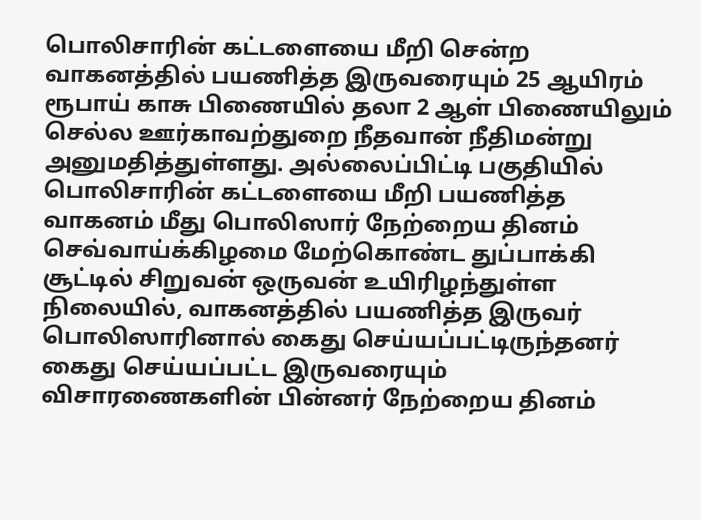பொலிசாரின் கட்டளையை மீறி சென்ற வாகனத்தில் பயணித்த இருவரையும் 25 ஆயிரம் ரூபாய் காசு பிணையில் தலா 2 ஆள் பிணையிலும் செல்ல ஊர்காவற்துறை நீதவான் நீதிமன்று அனுமதித்துள்ளது. அல்லைப்பிட்டி பகுதியில் பொலிசாரின் கட்டளையை மீறி பயணித்த வாகனம் மீது பொலிஸார் நேற்றைய தினம் செவ்வாய்க்கிழமை மேற்கொண்ட துப்பாக்கி சூட்டில் சிறுவன் ஒருவன் உயிரிழந்துள்ள நிலையில், வாகனத்தில் பயணித்த இருவர் பொலிஸாரினால் கைது செய்யப்பட்டிருந்தனர் கைது செய்யப்பட்ட இருவரையும் விசாரணைகளின் பின்னர் நேற்றைய தினம்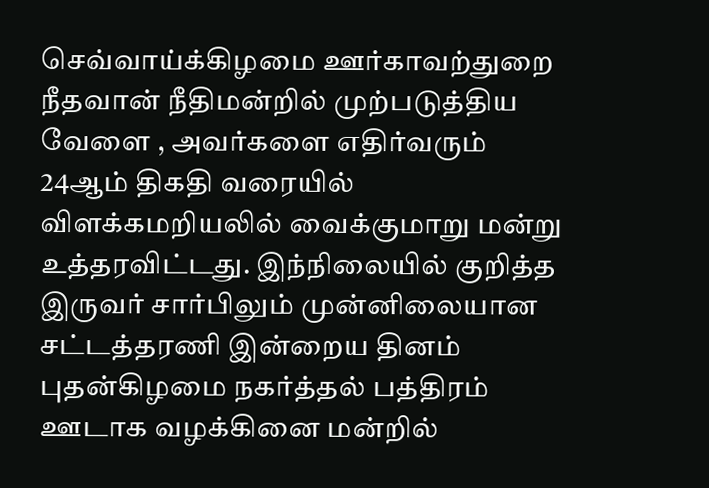செவ்வாய்க்கிழமை ஊர்காவற்துறை நீதவான் நீதிமன்றில் முற்படுத்திய வேளை , அவர்களை எதிர்வரும் 24ஆம் திகதி வரையில் விளக்கமறியலில் வைக்குமாறு மன்று உத்தரவிட்டது. இந்நிலையில் குறித்த இருவர் சார்பிலும் முன்னிலையான சட்டத்தரணி இன்றைய தினம் புதன்கிழமை நகர்த்தல் பத்திரம் ஊடாக வழக்கினை மன்றில்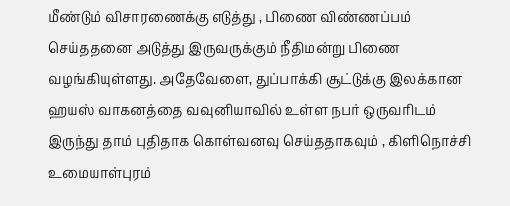மீண்டும் விசாரணைக்கு எடுத்து , பிணை விண்ணப்பம் செய்ததனை அடுத்து இருவருக்கும் நீதிமன்று பிணை வழங்கியுள்ளது. அதேவேளை, துப்பாக்கி சூட்டுக்கு இலக்கான ஹயஸ் வாகனத்தை வவுனியாவில் உள்ள நபர் ஒருவரிடம் இருந்து தாம் புதிதாக கொள்வனவு செய்ததாகவும் , கிளிநொச்சி உமையாள்புரம்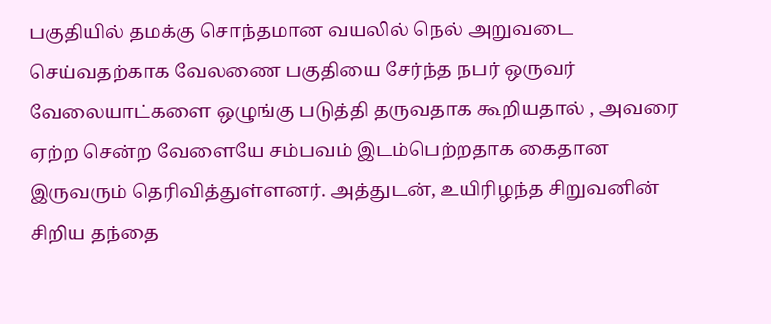பகுதியில் தமக்கு சொந்தமான வயலில் நெல் அறுவடை செய்வதற்காக வேலணை பகுதியை சேர்ந்த நபர் ஒருவர் வேலையாட்களை ஒழுங்கு படுத்தி தருவதாக கூறியதால் , அவரை ஏற்ற சென்ற வேளையே சம்பவம் இடம்பெற்றதாக கைதான இருவரும் தெரிவித்துள்ளனர். அத்துடன், உயிரிழந்த சிறுவனின் சிறிய தந்தை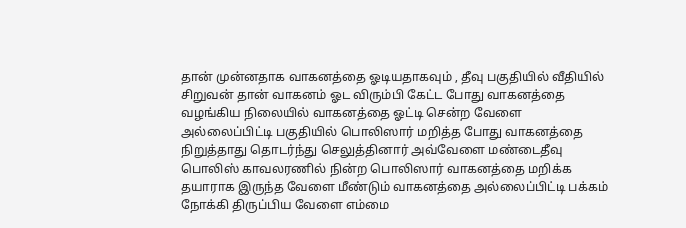தான் முன்னதாக வாகனத்தை ஓடியதாகவும் , தீவு பகுதியில் வீதியில் சிறுவன் தான் வாகனம் ஓட விரும்பி கேட்ட போது வாகனத்தை வழங்கிய நிலையில் வாகனத்தை ஓட்டி சென்ற வேளை அல்லைப்பிட்டி பகுதியில் பொலிஸார் மறித்த போது வாகனத்தை நிறுத்தாது தொடர்ந்து செலுத்தினார் அவ்வேளை மண்டைதீவு பொலிஸ் காவலரணில் நின்ற பொலிஸார் வாகனத்தை மறிக்க தயாராக இருந்த வேளை மீண்டும் வாகனத்தை அல்லைப்பிட்டி பக்கம் நோக்கி திருப்பிய வேளை எம்மை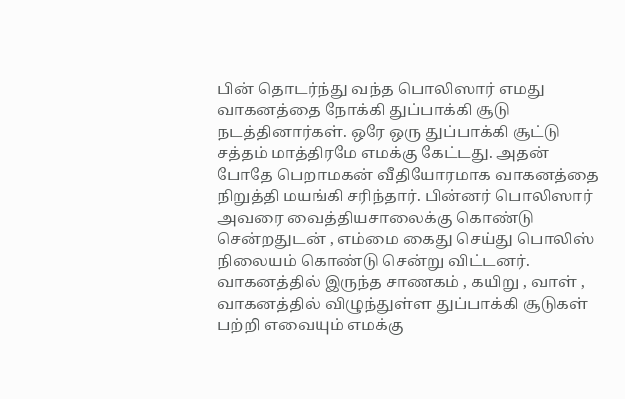பின் தொடர்ந்து வந்த பொலிஸார் எமது வாகனத்தை நோக்கி துப்பாக்கி சூடு நடத்தினார்கள். ஒரே ஒரு துப்பாக்கி சூட்டு சத்தம் மாத்திரமே எமக்கு கேட்டது. அதன் போதே பெறாமகன் வீதியோரமாக வாகனத்தை நிறுத்தி மயங்கி சரிந்தார். பின்னர் பொலிஸார் அவரை வைத்தியசாலைக்கு கொண்டு சென்றதுடன் , எம்மை கைது செய்து பொலிஸ் நிலையம் கொண்டு சென்று விட்டனர். வாகனத்தில் இருந்த சாணகம் , கயிறு , வாள் , வாகனத்தில் விழுந்துள்ள துப்பாக்கி சூடுகள் பற்றி எவையும் எமக்கு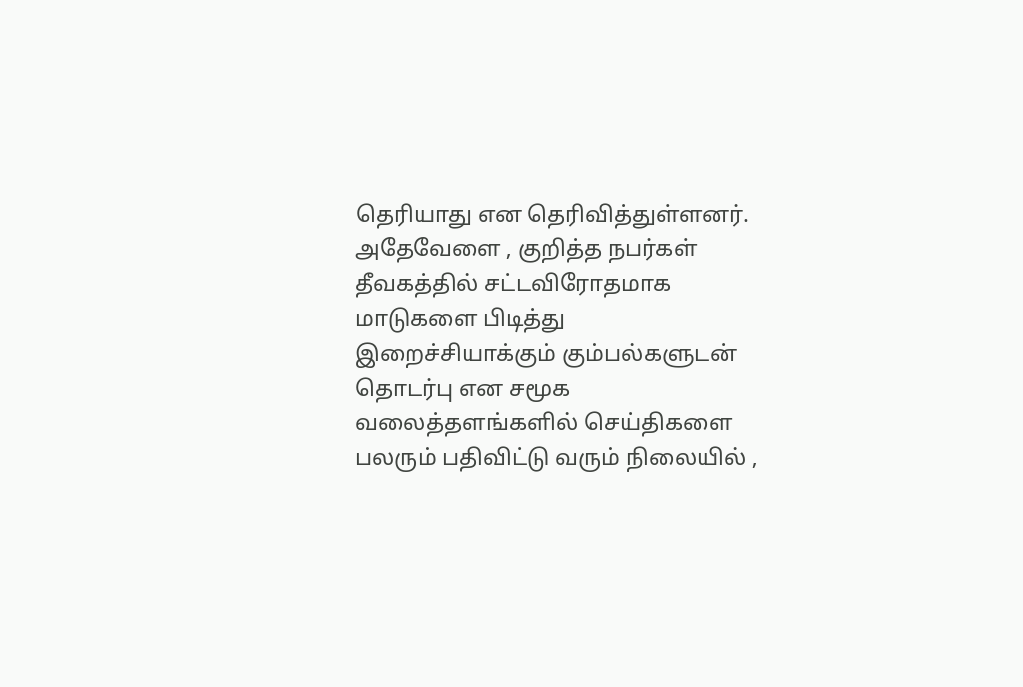தெரியாது என தெரிவித்துள்ளனர். அதேவேளை , குறித்த நபர்கள் தீவகத்தில் சட்டவிரோதமாக மாடுகளை பிடித்து இறைச்சியாக்கும் கும்பல்களுடன் தொடர்பு என சமூக வலைத்தளங்களில் செய்திகளை பலரும் பதிவிட்டு வரும் நிலையில் ,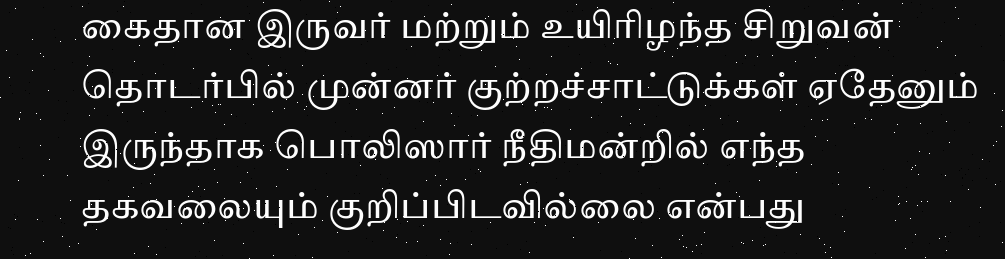கைதான இருவர் மற்றும் உயிரிழந்த சிறுவன் தொடர்பில் முன்னர் குற்றச்சாட்டுக்கள் ஏதேனும் இருந்தாக பொலிஸார் நீதிமன்றில் எந்த தகவலையும் குறிப்பிடவில்லை என்பது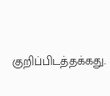குறிப்பிடத்தக்கது.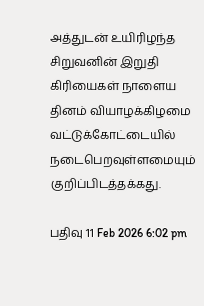அத்துடன் உயிரிழந்த சிறுவனின் இறுதி கிரியைகள் நாளைய தினம் வியாழக்கிழமை வட்டுக்கோட்டையில் நடைபெறவுள்ளமையும் குறிப்பிடத்தக்கது.

பதிவு 11 Feb 2026 6:02 pm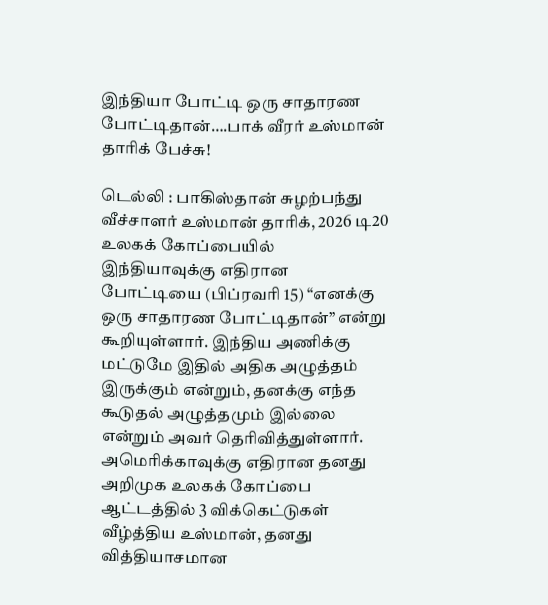இந்தியா போட்டி ஒரு சாதாரண போட்டிதான்….பாக் வீரர் உஸ்மான் தாரிக் பேச்சு!

டெல்லி : பாகிஸ்தான் சுழற்பந்து வீச்சாளர் உஸ்மான் தாரிக், 2026 டி20 உலகக் கோப்பையில் இந்தியாவுக்கு எதிரான போட்டியை (பிப்ரவரி 15) “எனக்கு ஒரு சாதாரண போட்டிதான்” என்று கூறியுள்ளார். இந்திய அணிக்கு மட்டுமே இதில் அதிக அழுத்தம் இருக்கும் என்றும், தனக்கு எந்த கூடுதல் அழுத்தமும் இல்லை என்றும் அவர் தெரிவித்துள்ளார். அமெரிக்காவுக்கு எதிரான தனது அறிமுக உலகக் கோப்பை ஆட்டத்தில் 3 விக்கெட்டுகள் வீழ்த்திய உஸ்மான், தனது வித்தியாசமான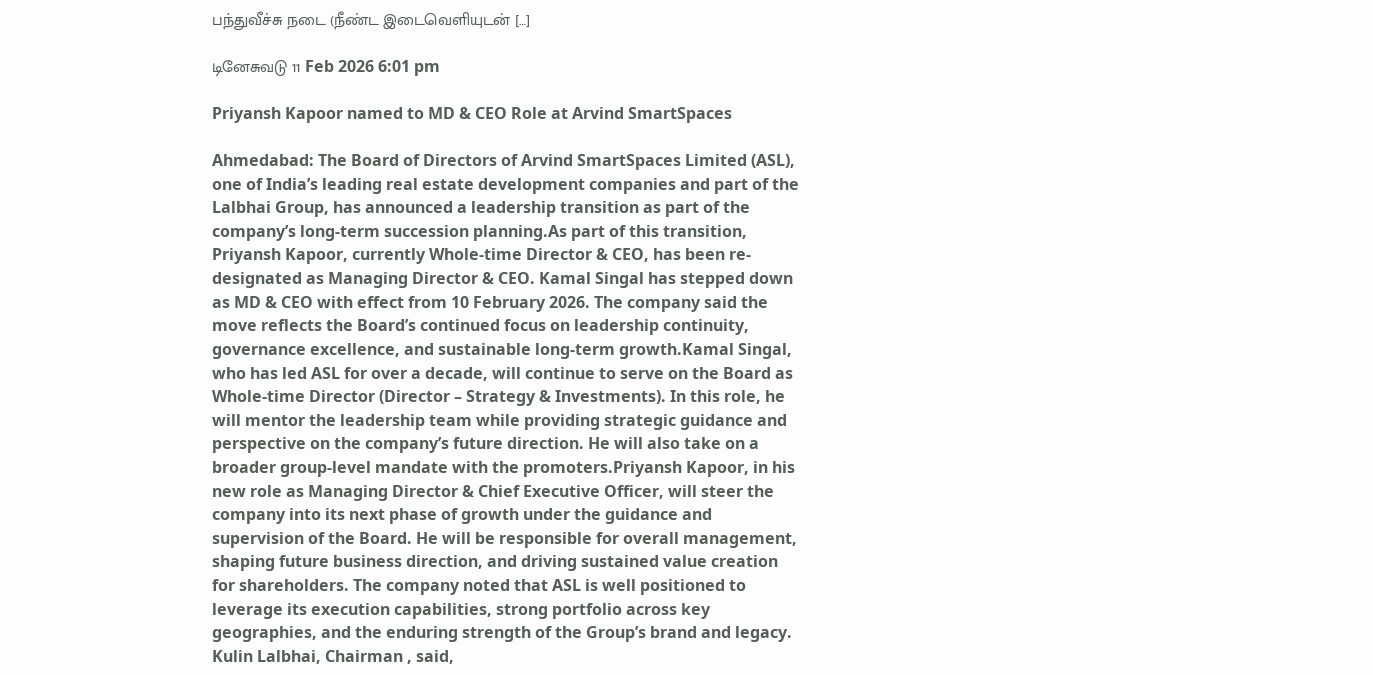பந்துவீச்சு நடை (நீண்ட இடைவெளியுடன் […]

டினேசுவடு 11 Feb 2026 6:01 pm

Priyansh Kapoor named to MD & CEO Role at Arvind SmartSpaces

Ahmedabad: The Board of Directors of Arvind SmartSpaces Limited (ASL), one of India’s leading real estate development companies and part of the Lalbhai Group, has announced a leadership transition as part of the company’s long-term succession planning.As part of this transition, Priyansh Kapoor, currently Whole-time Director & CEO, has been re-designated as Managing Director & CEO. Kamal Singal has stepped down as MD & CEO with effect from 10 February 2026. The company said the move reflects the Board’s continued focus on leadership continuity, governance excellence, and sustainable long-term growth.Kamal Singal, who has led ASL for over a decade, will continue to serve on the Board as Whole-time Director (Director – Strategy & Investments). In this role, he will mentor the leadership team while providing strategic guidance and perspective on the company’s future direction. He will also take on a broader group-level mandate with the promoters.Priyansh Kapoor, in his new role as Managing Director & Chief Executive Officer, will steer the company into its next phase of growth under the guidance and supervision of the Board. He will be responsible for overall management, shaping future business direction, and driving sustained value creation for shareholders. The company noted that ASL is well positioned to leverage its execution capabilities, strong portfolio across key geographies, and the enduring strength of the Group’s brand and legacy. Kulin Lalbhai, Chairman , said,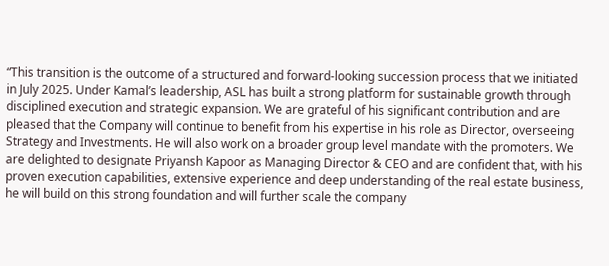“This transition is the outcome of a structured and forward-looking succession process that we initiated in July 2025. Under Kamal’s leadership, ASL has built a strong platform for sustainable growth through disciplined execution and strategic expansion. We are grateful of his significant contribution and are pleased that the Company will continue to benefit from his expertise in his role as Director, overseeing Strategy and Investments. He will also work on a broader group level mandate with the promoters. We are delighted to designate Priyansh Kapoor as Managing Director & CEO and are confident that, with his proven execution capabilities, extensive experience and deep understanding of the real estate business, he will build on this strong foundation and will further scale the company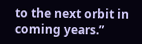to the next orbit in coming years.”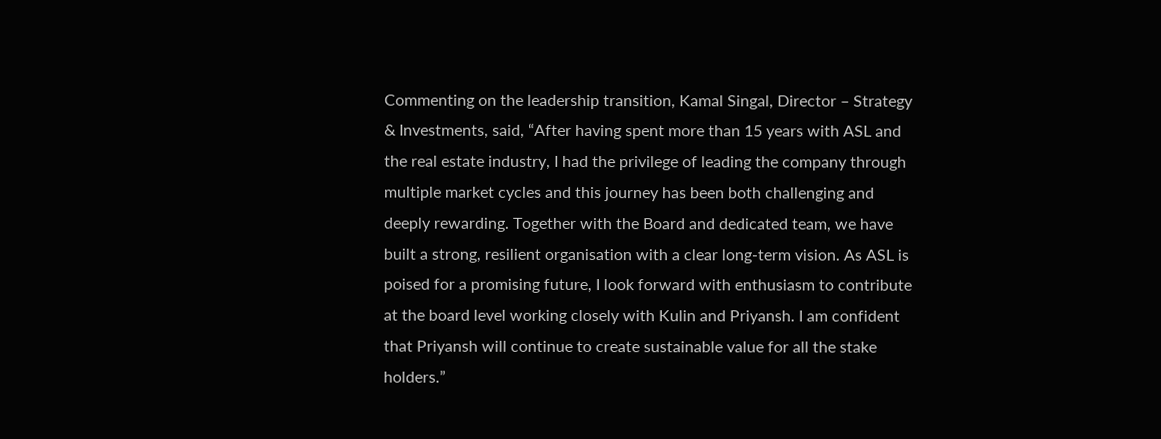Commenting on the leadership transition, Kamal Singal, Director – Strategy & Investments, said, “After having spent more than 15 years with ASL and the real estate industry, I had the privilege of leading the company through multiple market cycles and this journey has been both challenging and deeply rewarding. Together with the Board and dedicated team, we have built a strong, resilient organisation with a clear long-term vision. As ASL is poised for a promising future, I look forward with enthusiasm to contribute at the board level working closely with Kulin and Priyansh. I am confident that Priyansh will continue to create sustainable value for all the stake holders.”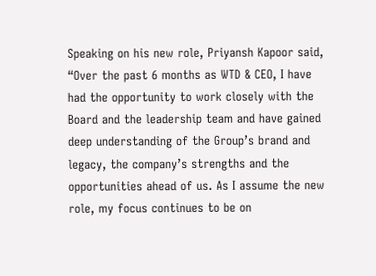Speaking on his new role, Priyansh Kapoor said, “Over the past 6 months as WTD & CEO, I have had the opportunity to work closely with the Board and the leadership team and have gained deep understanding of the Group’s brand and legacy, the company’s strengths and the opportunities ahead of us. As I assume the new role, my focus continues to be on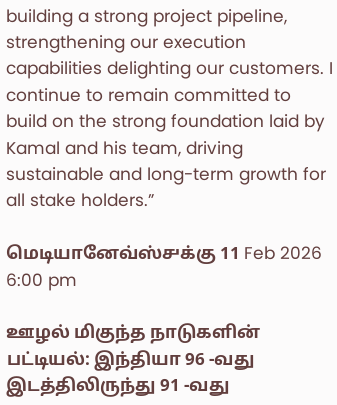building a strong project pipeline, strengthening our execution capabilities delighting our customers. I continue to remain committed to build on the strong foundation laid by Kamal and his team, driving sustainable and long-term growth for all stake holders.”

மெடியானேவ்ஸ்௪க்கு 11 Feb 2026 6:00 pm

ஊழல் மிகுந்த நாடுகளின் பட்டியல்: இந்தியா 96 -வது இடத்திலிருந்து 91 -வது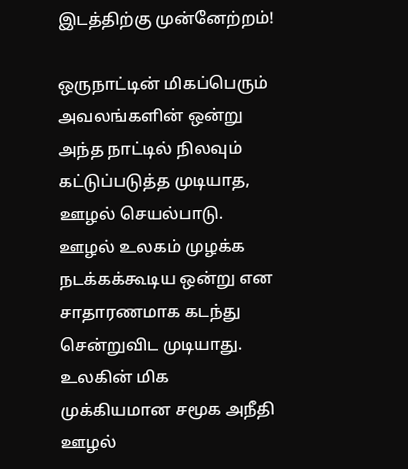இடத்திற்கு முன்னேற்றம்!

ஒருநாட்டின் மிகப்பெரும் அவலங்களின் ஒன்று அந்த நாட்டில் நிலவும் கட்டுப்படுத்த முடியாத, ஊழல் செயல்பாடு. ஊழல் உலகம் முழக்க நடக்கக்கூடிய ஒன்று என சாதாரணமாக கடந்து சென்றுவிட முடியாது. உலகின் மிக முக்கியமான சமூக அநீதி ஊழல்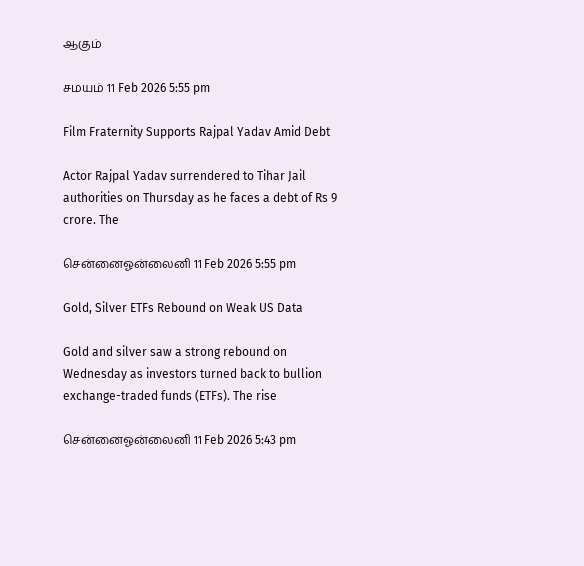ஆகும்

சமயம் 11 Feb 2026 5:55 pm

Film Fraternity Supports Rajpal Yadav Amid Debt

Actor Rajpal Yadav surrendered to Tihar Jail authorities on Thursday as he faces a debt of Rs 9 crore. The

சென்னைஓன்லைனி 11 Feb 2026 5:55 pm

Gold, Silver ETFs Rebound on Weak US Data

Gold and silver saw a strong rebound on Wednesday as investors turned back to bullion exchange-traded funds (ETFs). The rise

சென்னைஓன்லைனி 11 Feb 2026 5:43 pm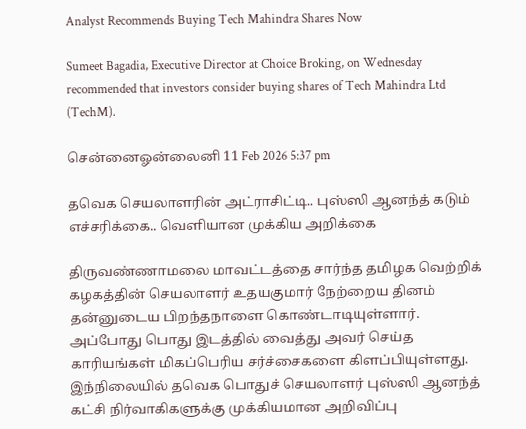Analyst Recommends Buying Tech Mahindra Shares Now

Sumeet Bagadia, Executive Director at Choice Broking, on Wednesday recommended that investors consider buying shares of Tech Mahindra Ltd (TechM).

சென்னைஓன்லைனி 11 Feb 2026 5:37 pm

தவெக செயலாளரின் அட்ராசிட்டி.. புஸ்ஸி ஆனந்த் கடும் எச்சரிக்கை.. வெளியான முக்கிய அறிக்கை

திருவண்ணாமலை மாவட்டத்தை சார்ந்த தமிழக வெற்றிக் கழகத்தின் செயலாளர் உதயகுமார் நேற்றைய தினம் தன்னுடைய பிறந்தநாளை கொண்டாடியுள்ளார். அப்போது பொது இடத்தில் வைத்து அவர் செய்த காரியங்கள் மிகப்பெரிய சர்ச்சைகளை கிளப்பியுள்ளது. இந்நிலையில் தவெக பொதுச் செயலாளர் புஸ்ஸி ஆனந்த் கட்சி நிர்வாகிகளுக்கு முக்கியமான அறிவிப்பு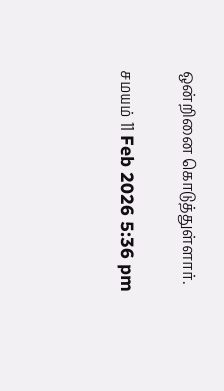ஒன்றினை கொடுத்துள்ளார்.

சமயம் 11 Feb 2026 5:36 pm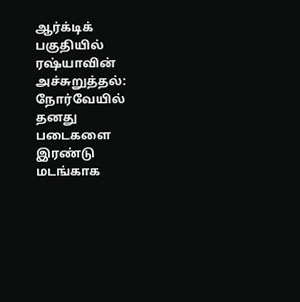ஆர்க்டிக் பகுதியில் ரஷ்யாவின் அச்சுறுத்தல்: நோர்வேயில் தனது படைகளை இரண்டு மடங்காக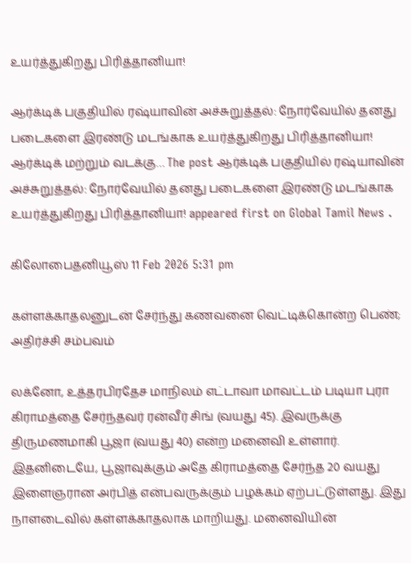உயர்த்துகிறது பிரித்தானியா!

ஆர்க்டிக் பகுதியில் ரஷ்யாவின் அச்சுறுத்தல்: நோர்வேயில் தனது படைகளை இரண்டு மடங்காக உயர்த்துகிறது பிரித்தானியா! ஆர்க்டிக் மற்றும் வடக்கு… The post ஆர்க்டிக் பகுதியில் ரஷ்யாவின் அச்சுறுத்தல்: நோர்வேயில் தனது படைகளை இரண்டு மடங்காக உயர்த்துகிறது பிரித்தானியா! appeared first on Global Tamil News .

கிலோபைதனியூஸ் 11 Feb 2026 5:31 pm

கள்ளக்காதலனுடன் சேர்ந்து கணவனை வெட்டிக்கொன்ற பெண்; அதிர்ச்சி சம்பவம்

லக்னோ, உத்தரபிரதேச மாநிலம் எட்டாவா மாவட்டம் படியா புரா கிராமத்தை சேர்ந்தவர் ரன்வீர் சிங் (வயது 45). இவருக்கு திருமணமாகி பூஜா (வயது 40) என்ற மனைவி உள்ளார். இதனிடையே, பூஜாவுக்கும் அதே கிராமத்தை சேர்ந்த 20 வயது இளைஞரான அர்பித் என்பவருக்கும் பழக்கம் ஏற்பட்டுள்ளது. இது நாளடைவில் கள்ளக்காதலாக மாறியது. மனைவியின்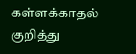கள்ளக்காதல் குறித்து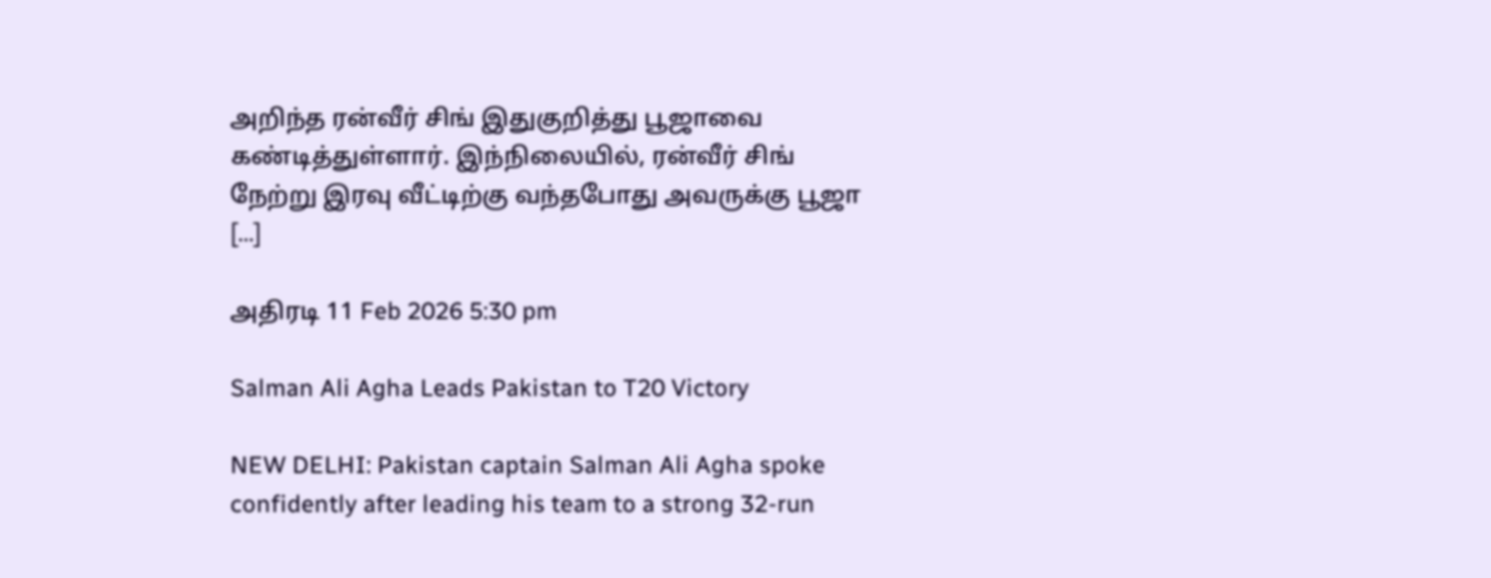அறிந்த ரன்வீர் சிங் இதுகுறித்து பூஜாவை கண்டித்துள்ளார். இந்நிலையில், ரன்வீர் சிங் நேற்று இரவு வீட்டிற்கு வந்தபோது அவருக்கு பூஜா […]

அதிரடி 11 Feb 2026 5:30 pm

Salman Ali Agha Leads Pakistan to T20 Victory

NEW DELHI: Pakistan captain Salman Ali Agha spoke confidently after leading his team to a strong 32-run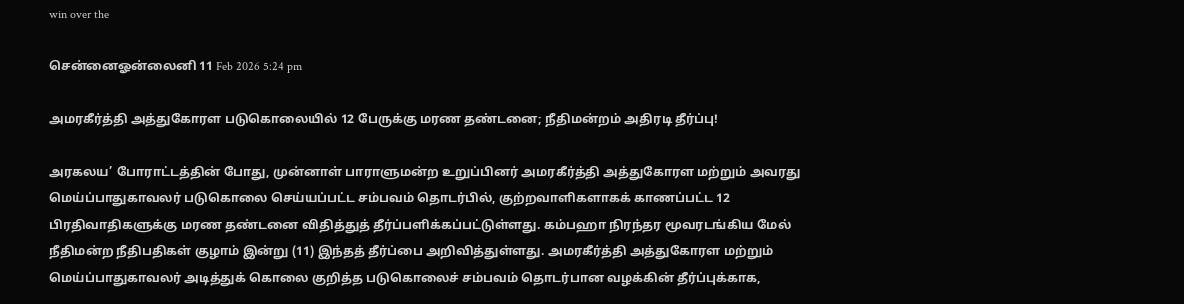win over the

சென்னைஓன்லைனி 11 Feb 2026 5:24 pm

அமரகீர்த்தி அத்துகோரள படுகொலையில் 12 பேருக்கு மரண தண்டனை; நீதிமன்றம் அதிரடி தீர்ப்பு!

அரகலய’ போராட்டத்தின் போது, முன்னாள் பாராளுமன்ற உறுப்பினர் அமரகீர்த்தி அத்துகோரள மற்றும் அவரது மெய்ப்பாதுகாவலர் படுகொலை செய்யப்பட்ட சம்பவம் தொடர்பில், குற்றவாளிகளாகக் காணப்பட்ட 12 பிரதிவாதிகளுக்கு மரண தண்டனை விதித்துத் தீர்ப்பளிக்கப்பட்டுள்ளது. கம்பஹா நிரந்தர மூவரடங்கிய மேல் நீதிமன்ற நீதிபதிகள் குழாம் இன்று (11) இந்தத் தீர்ப்பை அறிவித்துள்ளது. அமரகீர்த்தி அத்துகோரள மற்றும் மெய்ப்பாதுகாவலர் அடித்துக் கொலை குறித்த படுகொலைச் சம்பவம் தொடர்பான வழக்கின் தீர்ப்புக்காக,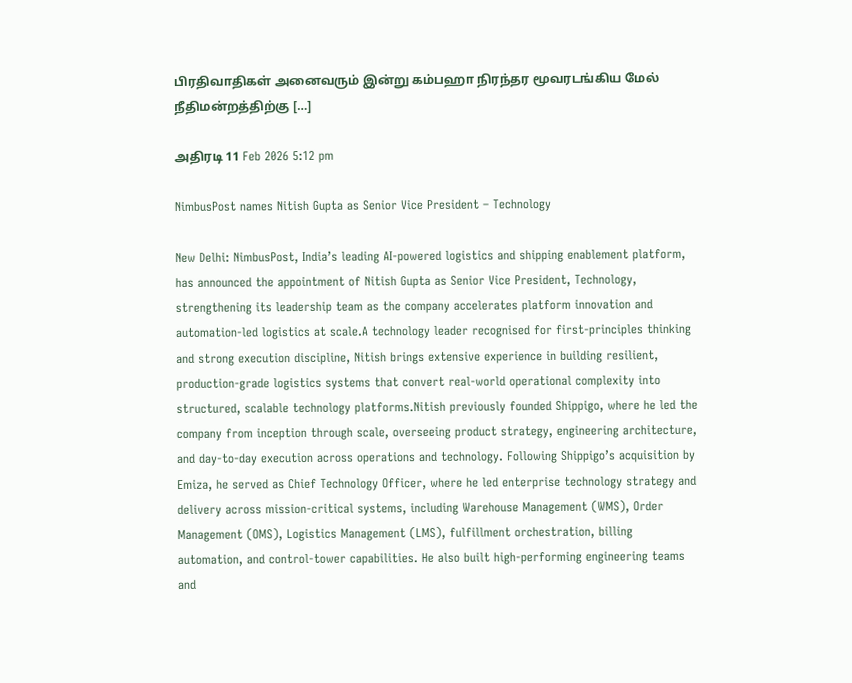பிரதிவாதிகள் அனைவரும் இன்று கம்பஹா நிரந்தர மூவரடங்கிய மேல் நீதிமன்றத்திற்கு […]

அதிரடி 11 Feb 2026 5:12 pm

NimbusPost names Nitish Gupta as Senior Vice President – Technology

New Delhi: NimbusPost, India’s leading AI-powered logistics and shipping enablement platform, has announced the appointment of Nitish Gupta as Senior Vice President, Technology, strengthening its leadership team as the company accelerates platform innovation and automation-led logistics at scale.A technology leader recognised for first-principles thinking and strong execution discipline, Nitish brings extensive experience in building resilient, production-grade logistics systems that convert real-world operational complexity into structured, scalable technology platforms.Nitish previously founded Shippigo, where he led the company from inception through scale, overseeing product strategy, engineering architecture, and day-to-day execution across operations and technology. Following Shippigo’s acquisition by Emiza, he served as Chief Technology Officer, where he led enterprise technology strategy and delivery across mission-critical systems, including Warehouse Management (WMS), Order Management (OMS), Logistics Management (LMS), fulfillment orchestration, billing automation, and control-tower capabilities. He also built high-performing engineering teams and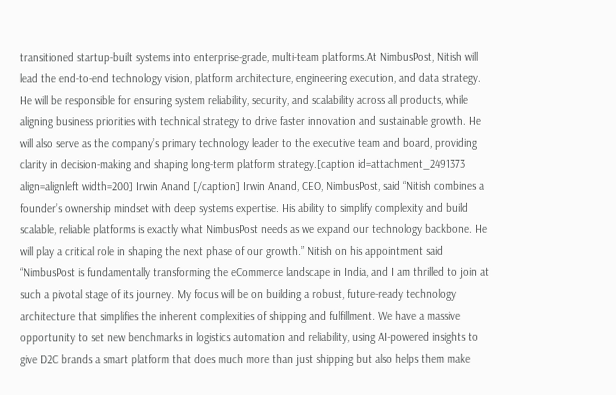transitioned startup-built systems into enterprise-grade, multi-team platforms.At NimbusPost, Nitish will lead the end-to-end technology vision, platform architecture, engineering execution, and data strategy. He will be responsible for ensuring system reliability, security, and scalability across all products, while aligning business priorities with technical strategy to drive faster innovation and sustainable growth. He will also serve as the company’s primary technology leader to the executive team and board, providing clarity in decision-making and shaping long-term platform strategy.[caption id=attachment_2491373 align=alignleft width=200] Irwin Anand [/caption] Irwin Anand, CEO, NimbusPost, said “Nitish combines a founder’s ownership mindset with deep systems expertise. His ability to simplify complexity and build scalable, reliable platforms is exactly what NimbusPost needs as we expand our technology backbone. He will play a critical role in shaping the next phase of our growth.” Nitish on his appointment said “NimbusPost is fundamentally transforming the eCommerce landscape in India, and I am thrilled to join at such a pivotal stage of its journey. My focus will be on building a robust, future-ready technology architecture that simplifies the inherent complexities of shipping and fulfillment. We have a massive opportunity to set new benchmarks in logistics automation and reliability, using AI-powered insights to give D2C brands a smart platform that does much more than just shipping but also helps them make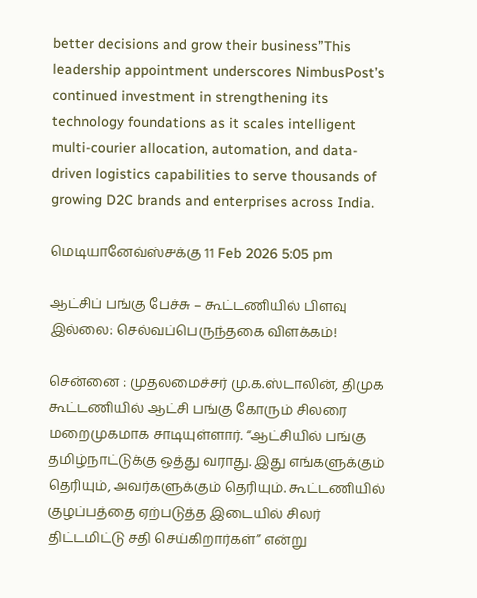better decisions and grow their business”This leadership appointment underscores NimbusPost’s continued investment in strengthening its technology foundations as it scales intelligent multi-courier allocation, automation, and data-driven logistics capabilities to serve thousands of growing D2C brands and enterprises across India.

மெடியானேவ்ஸ்௪க்கு 11 Feb 2026 5:05 pm

ஆட்சிப் பங்கு பேச்சு – கூட்டணியில் பிளவு இல்லை: செல்வப்பெருந்தகை விளக்கம்!

சென்னை : முதலமைச்சர் மு.க.ஸ்டாலின், திமுக கூட்டணியில் ஆட்சி பங்கு கோரும் சிலரை மறைமுகமாக சாடியுள்ளார். “ஆட்சியில் பங்கு தமிழ்நாட்டுக்கு ஒத்து வராது. இது எங்களுக்கும் தெரியும், அவர்களுக்கும் தெரியும். கூட்டணியில் குழப்பத்தை ஏற்படுத்த இடையில் சிலர் திட்டமிட்டு சதி செய்கிறார்கள்” என்று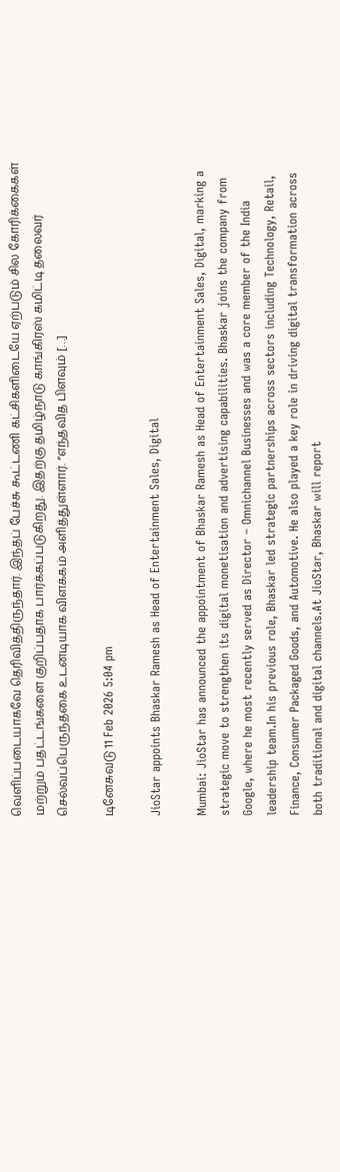வெளிப்படையாகவே தெரிவித்திருந்தார். இந்தப் பேச்சு கூட்டணி கட்சிகளிடையே ஏற்படும் சில கோரிக்கைகள் மற்றும் பதட்டங்களை குறிப்பதாக பார்க்கப்படுகிறது. இதற்கு தமிழ்நாடு காங்கிரஸ் கமிட்டி தலைவர் செல்வப்பெருந்தகை உடனடியாக விளக்கம் அளித்துள்ளார். “எந்தவித பிளவும் […]

டினேசுவடு 11 Feb 2026 5:04 pm

JioStar appoints Bhaskar Ramesh as Head of Entertainment Sales, Digital

Mumbai: JioStar has announced the appointment of Bhaskar Ramesh as Head of Entertainment Sales, Digital, marking a strategic move to strengthen its digital monetisation and advertising capabilities. Bhaskar joins the company from Google, where he most recently served as Director – Omnichannel Businesses and was a core member of the India leadership team.In his previous role, Bhaskar led strategic partnerships across sectors including Technology, Retail, Finance, Consumer Packaged Goods, and Automotive. He also played a key role in driving digital transformation across both traditional and digital channels.At JioStar, Bhaskar will report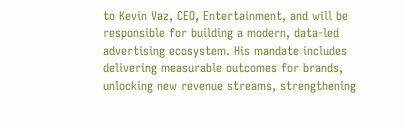to Kevin Vaz, CEO, Entertainment, and will be responsible for building a modern, data-led advertising ecosystem. His mandate includes delivering measurable outcomes for brands, unlocking new revenue streams, strengthening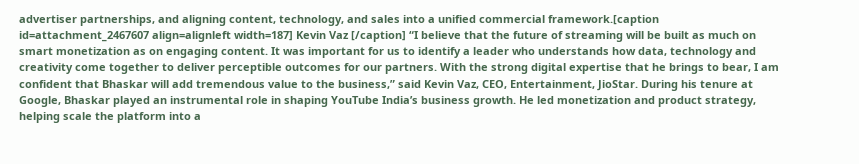advertiser partnerships, and aligning content, technology, and sales into a unified commercial framework.[caption id=attachment_2467607 align=alignleft width=187] Kevin Vaz [/caption] “I believe that the future of streaming will be built as much on smart monetization as on engaging content. It was important for us to identify a leader who understands how data, technology and creativity come together to deliver perceptible outcomes for our partners. With the strong digital expertise that he brings to bear, I am confident that Bhaskar will add tremendous value to the business,” said Kevin Vaz, CEO, Entertainment, JioStar. During his tenure at Google, Bhaskar played an instrumental role in shaping YouTube India’s business growth. He led monetization and product strategy, helping scale the platform into a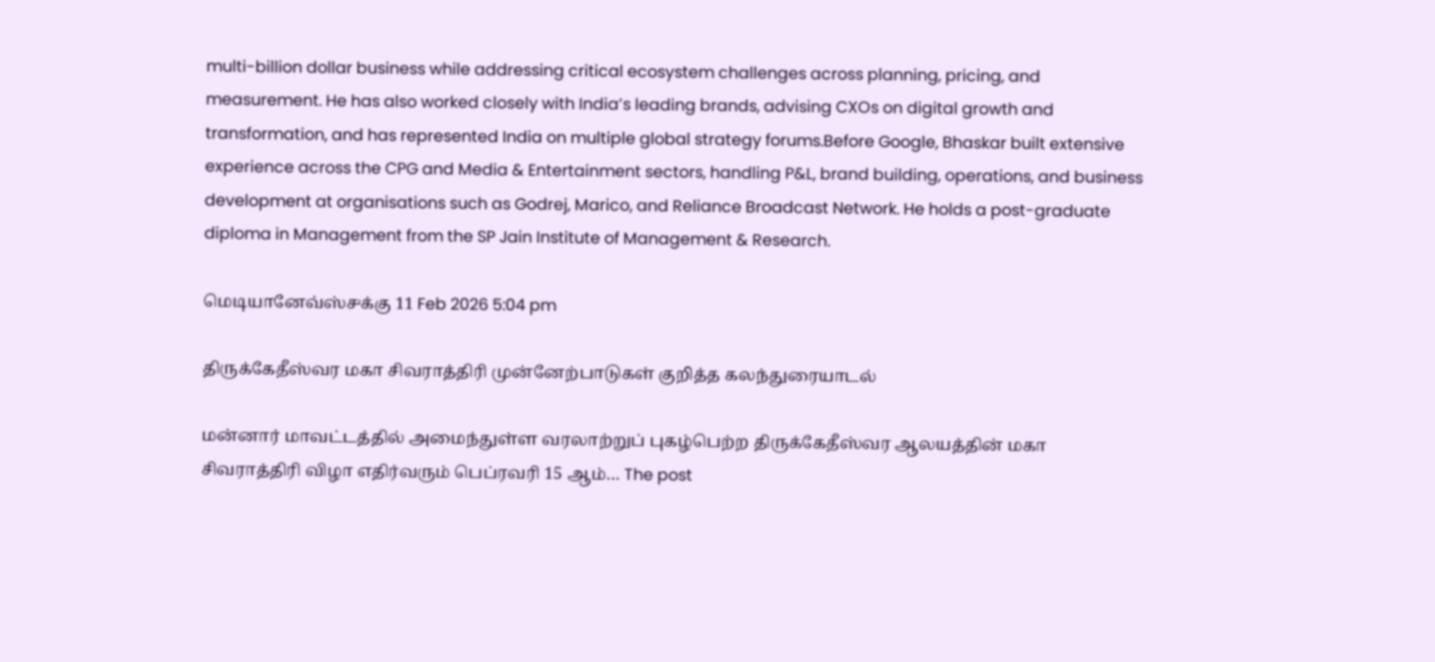multi-billion dollar business while addressing critical ecosystem challenges across planning, pricing, and measurement. He has also worked closely with India’s leading brands, advising CXOs on digital growth and transformation, and has represented India on multiple global strategy forums.Before Google, Bhaskar built extensive experience across the CPG and Media & Entertainment sectors, handling P&L, brand building, operations, and business development at organisations such as Godrej, Marico, and Reliance Broadcast Network. He holds a post-graduate diploma in Management from the SP Jain Institute of Management & Research.

மெடியானேவ்ஸ்௪க்கு 11 Feb 2026 5:04 pm

திருக்கேதீஸ்வர மகா சிவராத்திரி முன்னேற்பாடுகள் குறித்த கலந்துரையாடல்

மன்னார் மாவட்டத்தில் அமைந்துள்ள வரலாற்றுப் புகழ்பெற்ற திருக்கேதீஸ்வர ஆலயத்தின் மகா சிவராத்திரி விழா எதிர்வரும் பெப்ரவரி 15 ஆம்… The post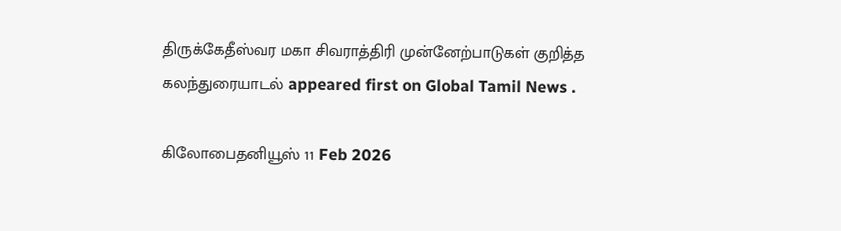திருக்கேதீஸ்வர மகா சிவராத்திரி முன்னேற்பாடுகள் குறித்த கலந்துரையாடல் appeared first on Global Tamil News .

கிலோபைதனியூஸ் 11 Feb 2026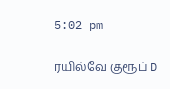5:02 pm

ரயில்வே குரூப் D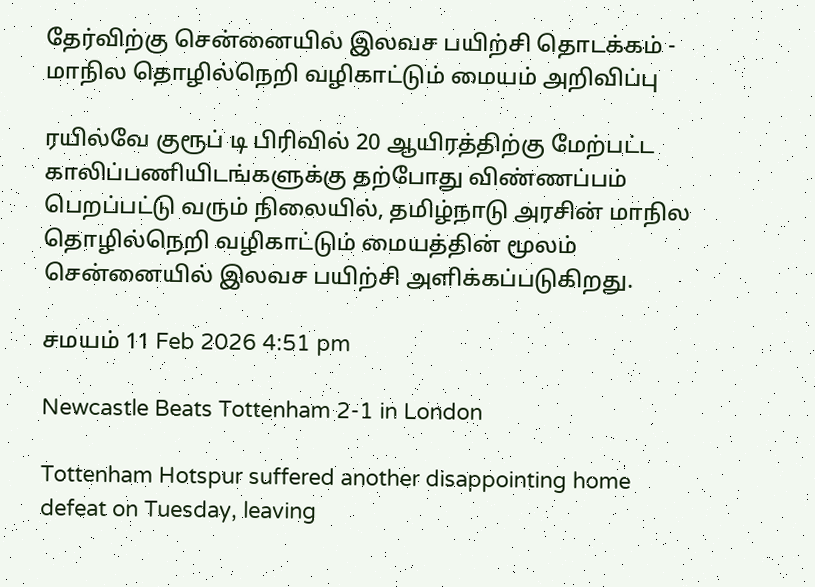தேர்விற்கு சென்னையில் இலவச பயிற்சி தொடக்கம் - மாநில தொழில்நெறி வழிகாட்டும் மையம் அறிவிப்பு

ரயில்வே குரூப் டி பிரிவில் 20 ஆயிரத்திற்கு மேற்பட்ட காலிப்பணியிடங்களுக்கு தற்போது விண்ணப்பம் பெறப்பட்டு வரும் நிலையில், தமிழ்நாடு அரசின் மாநில தொழில்நெறி வழிகாட்டும் மையத்தின் மூலம் சென்னையில் இலவச பயிற்சி அளிக்கப்படுகிறது.

சமயம் 11 Feb 2026 4:51 pm

Newcastle Beats Tottenham 2-1 in London

Tottenham Hotspur suffered another disappointing home defeat on Tuesday, leaving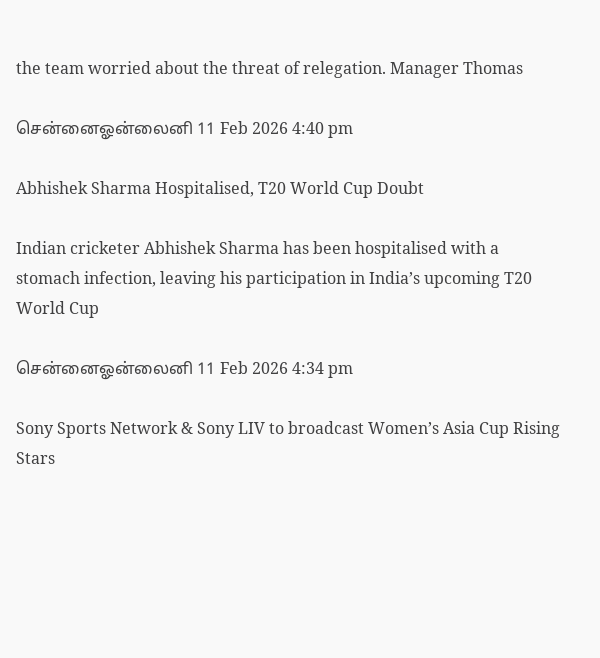the team worried about the threat of relegation. Manager Thomas

சென்னைஓன்லைனி 11 Feb 2026 4:40 pm

Abhishek Sharma Hospitalised, T20 World Cup Doubt

Indian cricketer Abhishek Sharma has been hospitalised with a stomach infection, leaving his participation in India’s upcoming T20 World Cup

சென்னைஓன்லைனி 11 Feb 2026 4:34 pm

Sony Sports Network & Sony LIV to broadcast Women’s Asia Cup Rising Stars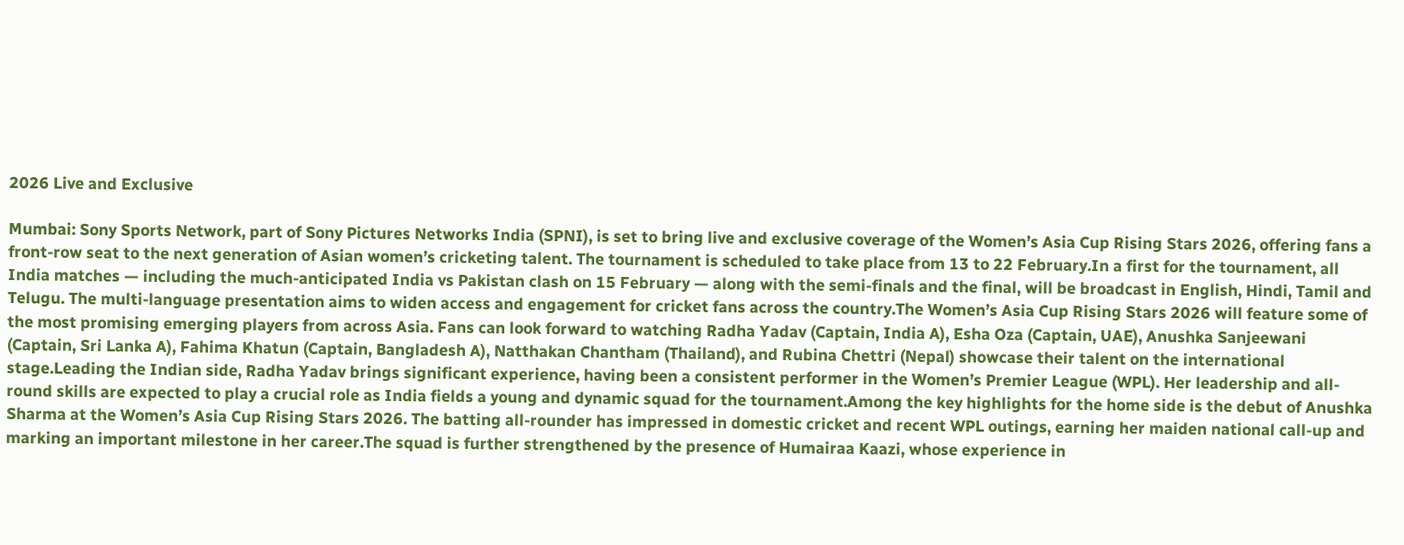2026 Live and Exclusive

Mumbai: Sony Sports Network, part of Sony Pictures Networks India (SPNI), is set to bring live and exclusive coverage of the Women’s Asia Cup Rising Stars 2026, offering fans a front-row seat to the next generation of Asian women’s cricketing talent. The tournament is scheduled to take place from 13 to 22 February.In a first for the tournament, all India matches — including the much-anticipated India vs Pakistan clash on 15 February — along with the semi-finals and the final, will be broadcast in English, Hindi, Tamil and Telugu. The multi-language presentation aims to widen access and engagement for cricket fans across the country.The Women’s Asia Cup Rising Stars 2026 will feature some of the most promising emerging players from across Asia. Fans can look forward to watching Radha Yadav (Captain, India A), Esha Oza (Captain, UAE), Anushka Sanjeewani (Captain, Sri Lanka A), Fahima Khatun (Captain, Bangladesh A), Natthakan Chantham (Thailand), and Rubina Chettri (Nepal) showcase their talent on the international stage.Leading the Indian side, Radha Yadav brings significant experience, having been a consistent performer in the Women’s Premier League (WPL). Her leadership and all-round skills are expected to play a crucial role as India fields a young and dynamic squad for the tournament.Among the key highlights for the home side is the debut of Anushka Sharma at the Women’s Asia Cup Rising Stars 2026. The batting all-rounder has impressed in domestic cricket and recent WPL outings, earning her maiden national call-up and marking an important milestone in her career.The squad is further strengthened by the presence of Humairaa Kaazi, whose experience in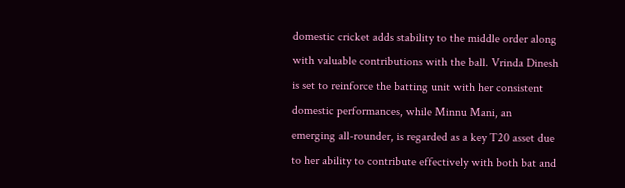domestic cricket adds stability to the middle order along with valuable contributions with the ball. Vrinda Dinesh is set to reinforce the batting unit with her consistent domestic performances, while Minnu Mani, an emerging all-rounder, is regarded as a key T20 asset due to her ability to contribute effectively with both bat and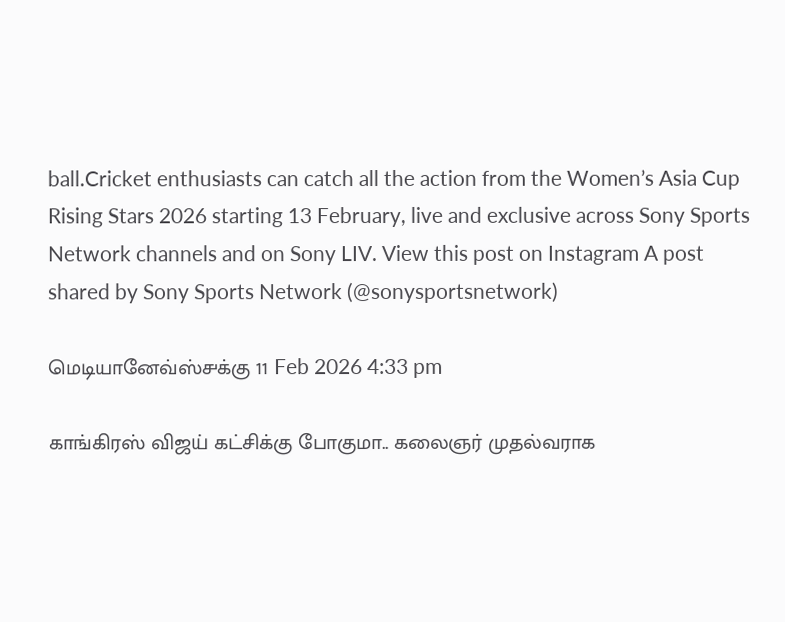ball.Cricket enthusiasts can catch all the action from the Women’s Asia Cup Rising Stars 2026 starting 13 February, live and exclusive across Sony Sports Network channels and on Sony LIV. View this post on Instagram A post shared by Sony Sports Network (@sonysportsnetwork)

மெடியானேவ்ஸ்௪க்கு 11 Feb 2026 4:33 pm

காங்கிரஸ் விஜய் கட்சிக்கு போகுமா.. கலைஞர் முதல்வராக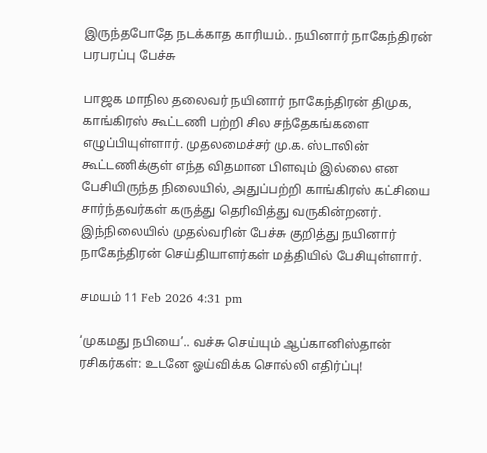இருந்தபோதே நடக்காத காரியம்.. நயினார் நாகேந்திரன் பரபரப்பு பேச்சு

பாஜக மாநில தலைவர் நயினார் நாகேந்திரன் திமுக, காங்கிரஸ் கூட்டணி பற்றி சில சந்தேகங்களை எழுப்பியுள்ளார். முதலமைச்சர் மு.க. ஸ்டாலின் கூட்டணிக்குள் எந்த விதமான பிளவும் இல்லை என பேசியிருந்த நிலையில், அதுப்பற்றி காங்கிரஸ் கட்சியை சார்ந்தவர்கள் கருத்து தெரிவித்து வருகின்றனர். இந்நிலையில் முதல்வரின் பேச்சு குறித்து நயினார் நாகேந்திரன் செய்தியாளர்கள் மத்தியில் பேசியுள்ளார்.

சமயம் 11 Feb 2026 4:31 pm

‘முகமது நபியை’.. வச்சு செய்யும் ஆப்கானிஸ்தான் ரசிகர்கள்: உடனே ஓய்விக்க சொல்லி எதிர்ப்பு!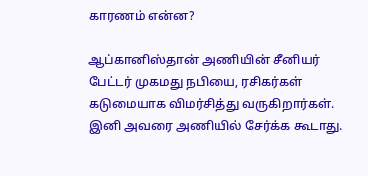காரணம் என்ன?

ஆப்கானிஸ்தான் அணியின் சீனியர் பேட்டர் முகமது நபியை, ரசிகர்கள் கடுமையாக விமர்சித்து வருகிறார்கள். இனி அவரை அணியில் சேர்க்க கூடாது.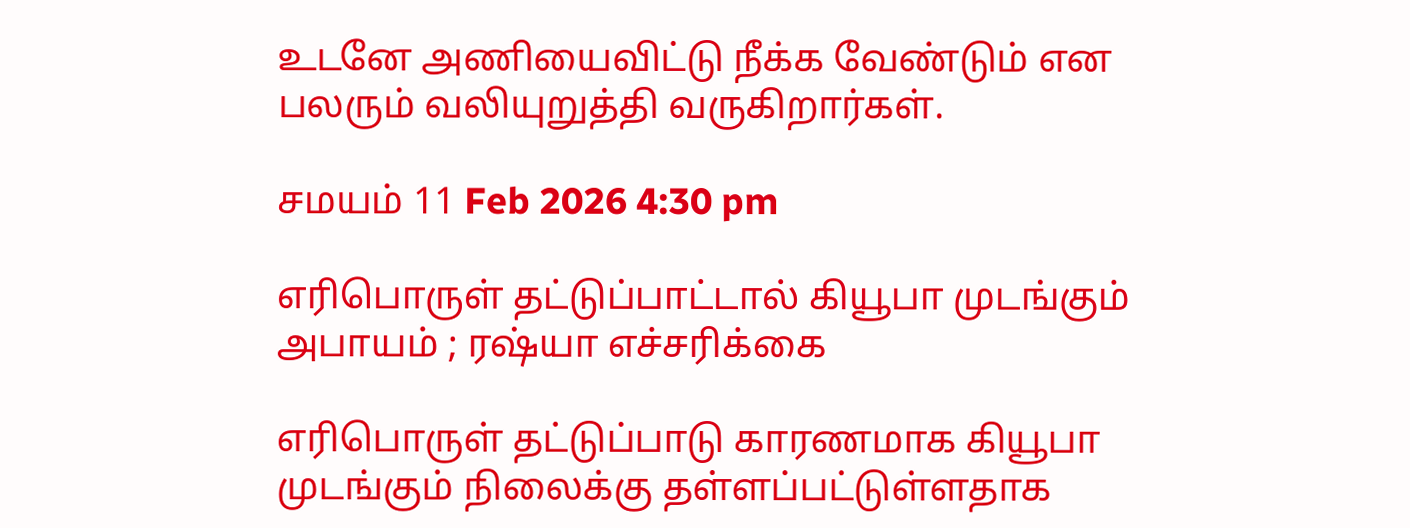உடனே அணியைவிட்டு நீக்க வேண்டும் என பலரும் வலியுறுத்தி வருகிறார்கள்.

சமயம் 11 Feb 2026 4:30 pm

எரிபொருள் தட்டுப்பாட்டால் கியூபா முடங்கும் அபாயம் ; ரஷ்யா எச்சரிக்கை

எரிபொருள் தட்டுப்பாடு காரணமாக கியூபா முடங்கும் நிலைக்கு தள்ளப்பட்டுள்ளதாக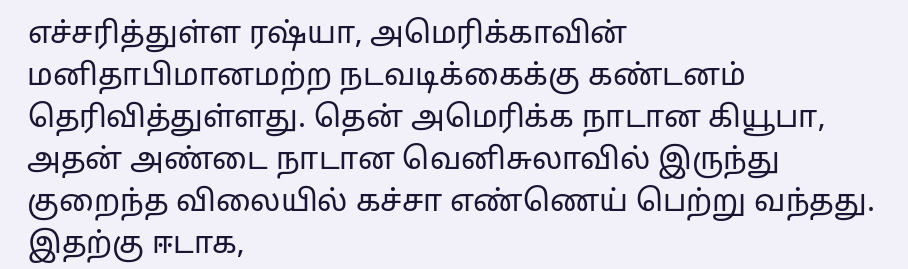எச்சரித்துள்ள ரஷ்யா, அமெரிக்காவின் மனிதாபிமானமற்ற நடவடிக்கைக்கு கண்டனம் தெரிவித்துள்ளது. தென் அமெரிக்க நாடான கியூபா, அதன் அண்டை நாடான வெனிசுலாவில் இருந்து குறைந்த விலையில் கச்சா எண்ணெய் பெற்று வந்தது. இதற்கு ஈடாக,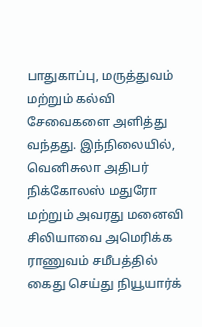பாதுகாப்பு, மருத்துவம் மற்றும் கல்வி சேவைகளை அளித்து வந்தது. இந்நிலையில், வெனிசுலா அதிபர் நிக்கோலஸ் மதுரோ மற்றும் அவரது மனைவி சிலியாவை அமெரிக்க ராணுவம் சமீபத்தில் கைது செய்து நியூயார்க்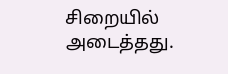சிறையில் அடைத்தது.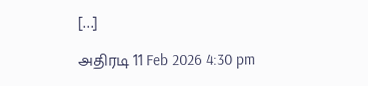[…]

அதிரடி 11 Feb 2026 4:30 pm